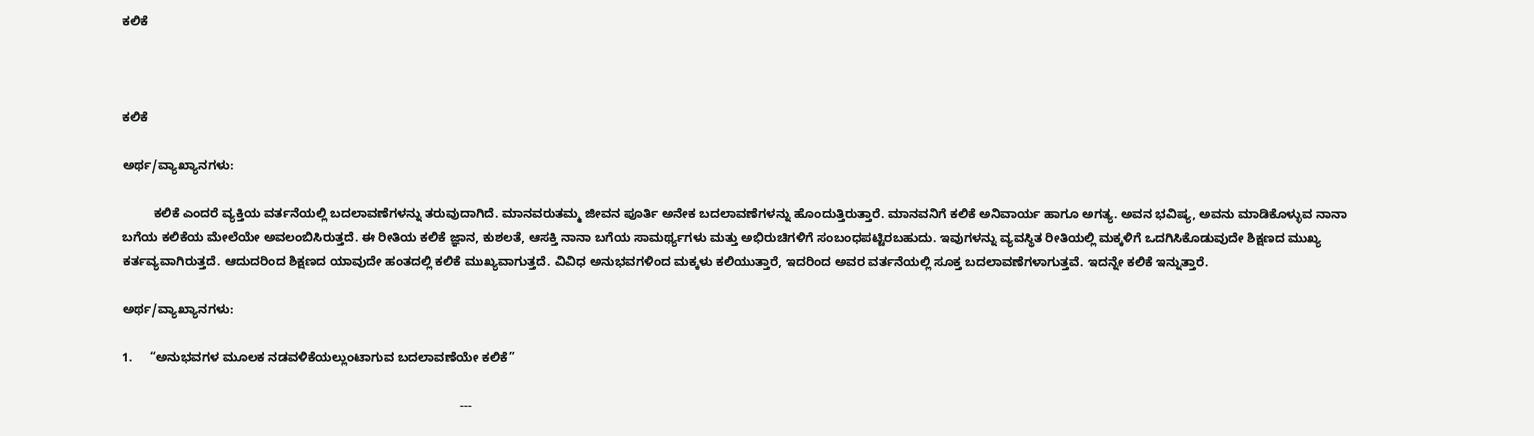ಕಲಿಕೆ



ಕಲಿಕೆ

ಅರ್ಥ/ವ್ಯಾಖ್ಯಾನಗಳು:

         ಕಲಿಕೆ ಎಂದರೆ ವ್ಯಕ್ತಿಯ ವರ್ತನೆಯಲ್ಲಿ ಬದಲಾವಣೆಗಳನ್ನು ತರುವುದಾಗಿದೆ. ಮಾನವರುತಮ್ಮ ಜೀವನ ಪೂರ್ತಿ ಅನೇಕ ಬದಲಾವಣೆಗಳನ್ನು ಹೊಂದುತ್ತಿರುತ್ತಾರೆ. ಮಾನವನಿಗೆ ಕಲಿಕೆ ಅನಿವಾರ್ಯ ಹಾಗೂ ಅಗತ್ಯ. ಅವನ ಭವಿಷ್ಯ, ಅವನು ಮಾಡಿಕೊಳ್ಳುವ ನಾನಾ ಬಗೆಯ ಕಲಿಕೆಯ ಮೇಲೆಯೇ ಅವಲಂಬಿಸಿರುತ್ತದೆ. ಈ ರೀತಿಯ ಕಲಿಕೆ ಜ್ಞಾನ, ಕುಶಲತೆ, ಆಸಕ್ತಿ ನಾನಾ ಬಗೆಯ ಸಾಮರ್ಥ್ಯಗಳು ಮತ್ತು ಅಭಿರುಚಿಗಳಿಗೆ ಸಂಬಂಧಪಟ್ಟಿರಬಹುದು. ಇವುಗಳನ್ನು ವ್ಯವಸ್ಥಿತ ರೀತಿಯಲ್ಲಿ ಮಕ್ಕಳಿಗೆ ಒದಗಿಸಿಕೊಡುವುದೇ ಶಿಕ್ಷಣದ ಮುಖ್ಯ ಕರ್ತವ್ಯವಾಗಿರುತ್ತದೆ. ಆದುದರಿಂದ ಶಿಕ್ಷಣದ ಯಾವುದೇ ಹಂತದಲ್ಲಿ ಕಲಿಕೆ ಮುಖ್ಯವಾಗುತ್ತದೆ. ವಿವಿಧ ಅನುಭವಗಳಿಂದ ಮಕ್ಕಳು ಕಲಿಯುತ್ತಾರೆ, ಇದರಿಂದ ಅವರ ವರ್ತನೆಯಲ್ಲಿ ಸೂಕ್ತ ಬದಲಾವಣೆಗಳಾಗುತ್ತವೆ. ಇದನ್ನೇ ಕಲಿಕೆ ಇನ್ನುತ್ತಾರೆ.

ಅರ್ಥ/ವ್ಯಾಖ್ಯಾನಗಳು:

1.     “ಅನುಭವಗಳ ಮೂಲಕ ನಡವಳಿಕೆಯಲ್ಲುಂಟಾಗುವ ಬದಲಾವಣೆಯೇ ಕಲಿಕೆ”

                                                                                                  ---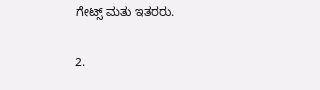ಗೇಟ್ಸ್‌ ಮತು ಇತರರು.

2.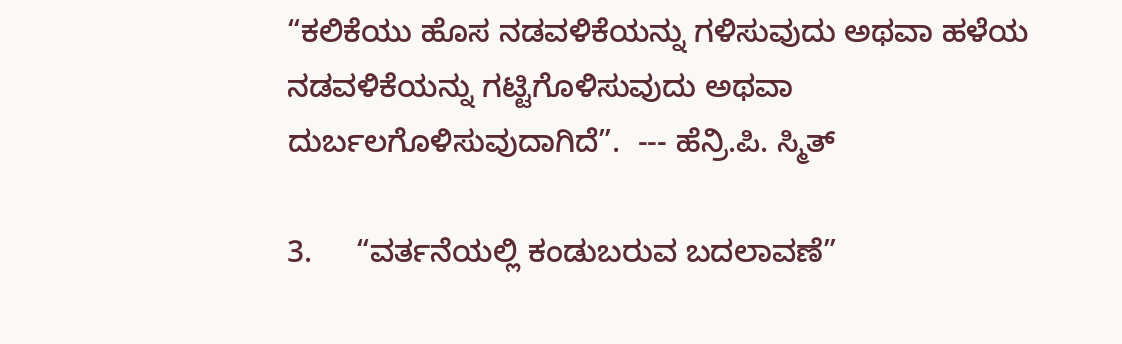“ಕಲಿಕೆಯು ಹೊಸ ನಡವಳಿಕೆಯನ್ನು ಗಳಿಸುವುದು ಅಥವಾ ಹಳೆಯ ನಡವಳಿಕೆಯನ್ನು ಗಟ್ಟಿಗೊಳಿಸುವುದು ಅಥವಾ ದುರ್ಬಲಗೊಳಿಸುವುದಾಗಿದೆ”.  --- ಹೆನ್ರಿ.ಪಿ. ಸ್ಮಿತ್

3.     “ವರ್ತನೆಯಲ್ಲಿ ಕಂಡುಬರುವ ಬದಲಾವಣೆ”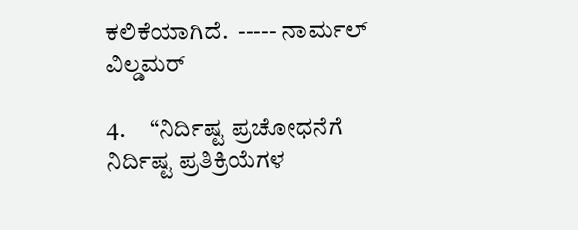ಕಲಿಕೆಯಾಗಿದೆ.  ----- ನಾರ್ಮಲ್‌ ವಿಲ್ಡಮರ್‌

4.     “ನಿರ್ದಿಷ್ಟ ಪ್ರಚೋಧನೆಗೆ ನಿರ್ದಿಷ್ಟ ಪ್ರತಿಕ್ರಿಯೆಗಳ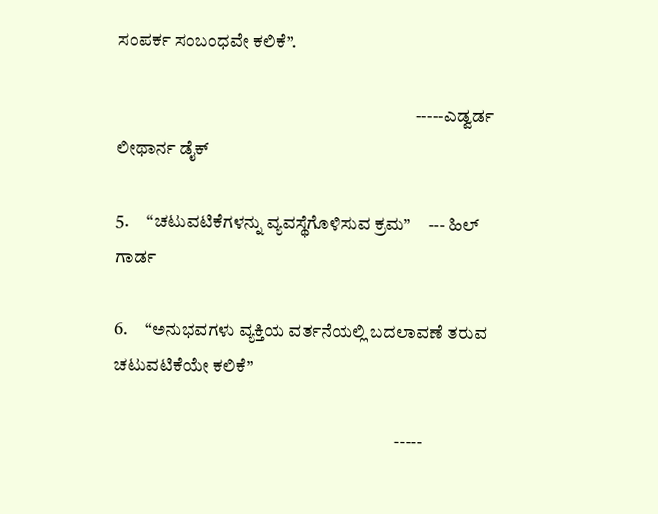ಸಂಪರ್ಕ ಸಂಬಂಧವೇ ಕಲಿಕೆ”.

                                                                                     -----ಎಡ್ವರ್ಡ ಲೀಥಾರ್ನ ಡೈಕ್

5.     “ಚಟುವಟಿಕೆಗಳನ್ನು ವ್ಯವಸ್ಥೆಗೊಳಿಸುವ ಕ್ರಮ”     --- ಹಿಲ್‌ ಗಾರ್ಡ

6.     “ಅನುಭವಗಳು ವ್ಯಕ್ತಿಯ ವರ್ತನೆಯಲ್ಲಿ ಬದಲಾವಣೆ ತರುವ ಚಟುವಟಿಕೆಯೇ ಕಲಿಕೆ”

                                                                                -----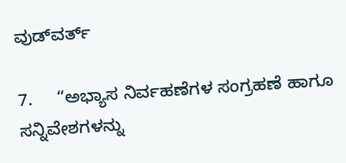ವುಡ್‌ವರ್ತ್‌

7.     “ಅಭ್ಯಾಸ ನಿರ್ವಹಣೆಗಳ ಸಂಗ್ರಹಣೆ ಹಾಗೂ ಸನ್ನಿವೇಶಗಳನ್ನು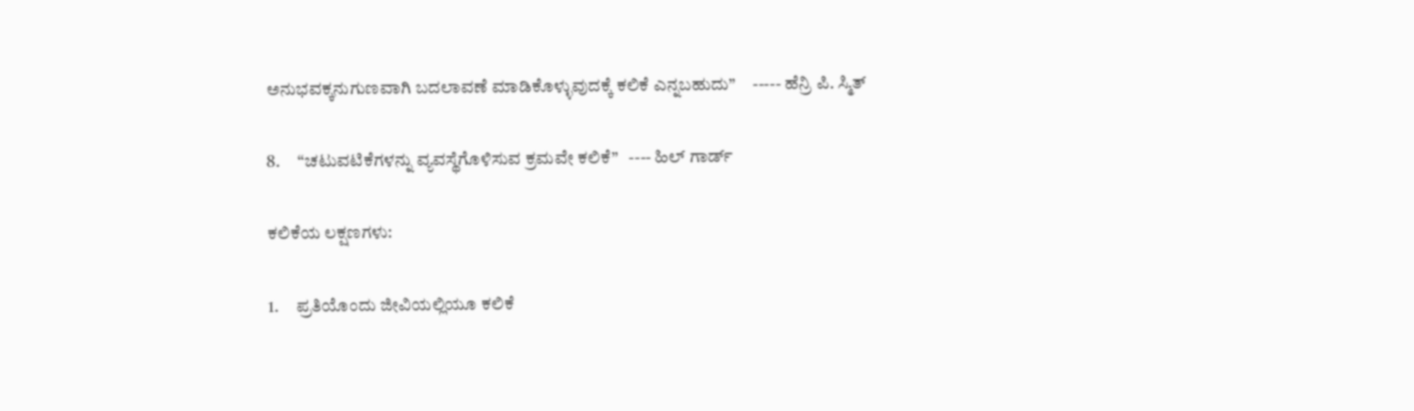ಅನುಭವಕ್ಕನುಗುಣವಾಗಿ ಬದಲಾವಣೆ ಮಾಡಿಕೊಳ್ಳುವುದಕ್ಕೆ ಕಲಿಕೆ ಎನ್ನಬಹುದು”     ----- ಹೆನ್ರಿ ಪಿ. ಸ್ಮಿತ್

8.     “ಚಟುವಟಿಕೆಗಳನ್ನು ವ್ಯವಸ್ಥೆಗೊಳಿಸುವ ಕ್ರಮವೇ ಕಲಿಕೆ”   ---- ಹಿಲ್‌ ಗಾರ್ಡ್

ಕಲಿಕೆಯ ಲಕ್ಷಣಗಳು:

1.     ಪ್ರತಿಯೊಂದು ಜೀವಿಯಲ್ಲಿಯೂ ಕಲಿಕೆ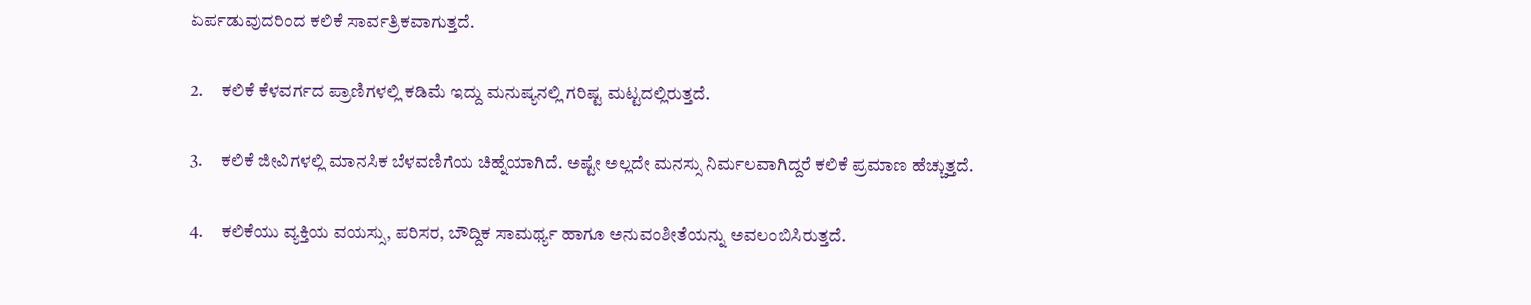ಏರ್ಪಡುವುದರಿಂದ ಕಲಿಕೆ ಸಾರ್ವತ್ರಿಕವಾಗುತ್ತದೆ.

2.     ಕಲಿಕೆ ಕೆಳವರ್ಗದ ಪ್ರಾಣಿಗಳಲ್ಲಿ ಕಡಿಮೆ ಇದ್ದು ಮನುಷ್ಯನಲ್ಲಿ ಗರಿಷ್ಟ ಮಟ್ಟದಲ್ಲಿರುತ್ತದೆ.

3.     ಕಲಿಕೆ ಜೀವಿಗಳಲ್ಲಿ ಮಾನಸಿಕ ಬೆಳವಣಿಗೆಯ ಚಿಹ್ನೆಯಾಗಿದೆ. ಅಷ್ಟೇ ಅಲ್ಲದೇ ಮನಸ್ಸು ನಿರ್ಮಲವಾಗಿದ್ದರೆ ಕಲಿಕೆ ಪ್ರಮಾಣ ಹೆಚ್ಚುತ್ತದೆ.

4.     ಕಲಿಕೆಯು ವ್ಯಕ್ತಿಯ ವಯಸ್ಸು, ಪರಿಸರ, ಬೌದ್ದಿಕ ಸಾಮರ್ಥ್ಯ ಹಾಗೂ ಅನುವಂಶೀತೆಯನ್ನು ಅವಲಂಬಿಸಿರುತ್ತದೆ.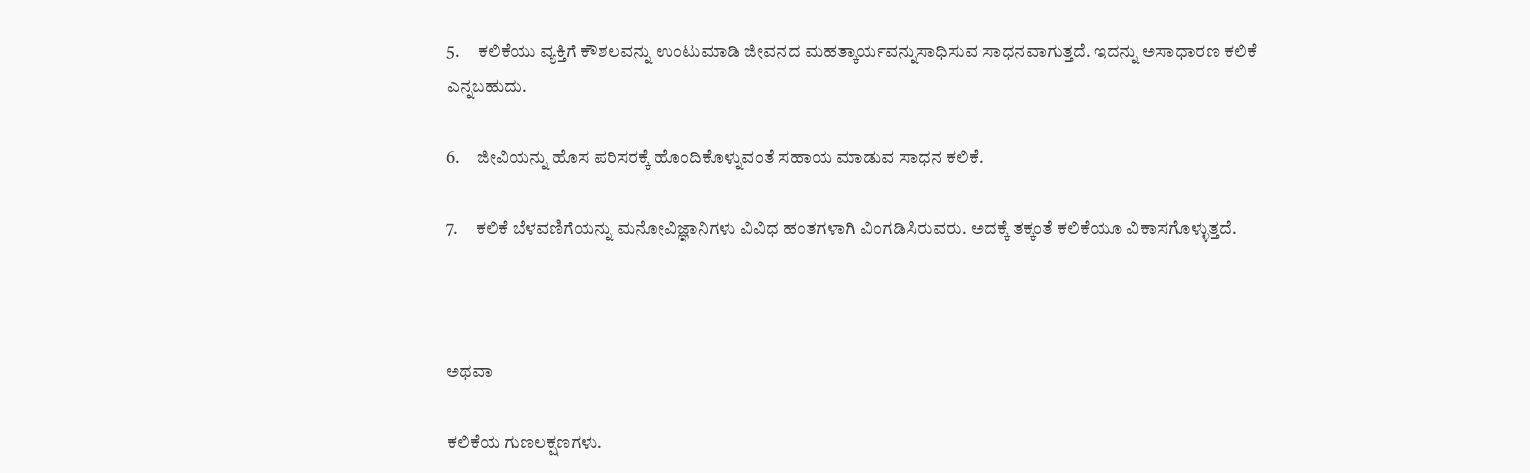5.     ಕಲಿಕೆಯು ವ್ಯಕ್ತಿಗೆ ಕೌಶಲವನ್ನು ಉಂಟುಮಾಡಿ ಜೀವನದ ಮಹತ್ಕಾರ್ಯವನ್ನುಸಾಧಿಸುವ ಸಾಧನವಾಗುತ್ತದೆ. ಇದನ್ನು ಅಸಾಧಾರಣ ಕಲಿಕೆ ಎನ್ನಬಹುದು.

6.     ಜೀವಿಯನ್ನು ಹೊಸ ಪರಿಸರಕ್ಕೆ ಹೊಂದಿಕೊಳ್ನುವಂತೆ ಸಹಾಯ ಮಾಡುವ ಸಾಧನ ಕಲಿಕೆ.

7.     ಕಲಿಕೆ ಬೆಳವಣಿಗೆಯನ್ನು ಮನೋವಿಜ್ಞಾನಿಗಳು ವಿವಿಧ ಹಂತಗಳಾಗಿ ವಿಂಗಡಿಸಿರುವರು. ಅದಕ್ಕೆ ತಕ್ಕಂತೆ ಕಲಿಕೆಯೂ ವಿಕಾಸಗೊಳ್ಳುತ್ತದೆ.



ಅಥವಾ

ಕಲಿಕೆಯ ಗುಣಲಕ್ಷಣಗಳು.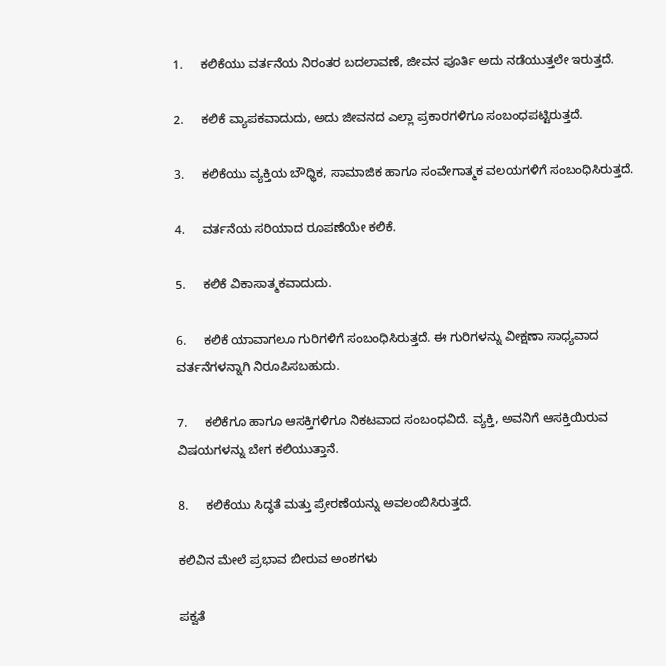1.     ಕಲಿಕೆಯು ವರ್ತನೆಯ ನಿರಂತರ ಬದಲಾವಣೆ, ಜೀವನ ಪೂರ್ತಿ ಅದು ನಡೆಯುತ್ತಲೇ ಇರುತ್ತದೆ.

2.     ಕಲಿಕೆ ವ್ಯಾಪಕವಾದುದು, ಅದು ಜೀವನದ ಎಲ್ಲಾ ಪ್ರಕಾರಗಳಿಗೂ ಸಂಬಂಧಪಟ್ಟಿರುತ್ತದೆ.

3.     ಕಲಿಕೆಯು ವ್ಯಕ್ತಿಯ ಬೌಧ್ಧಿಕ, ಸಾಮಾಜಿಕ ಹಾಗೂ ಸಂವೇಗಾತ್ಮಕ ವಲಯಗಳಿಗೆ ಸಂಬಂಧಿಸಿರುತ್ತದೆ.

4.     ವರ್ತನೆಯ ಸರಿಯಾದ ರೂಪಣೆಯೇ ಕಲಿಕೆ.

5.     ಕಲಿಕೆ ವಿಕಾಸಾತ್ಮಕವಾದುದು.

6.     ಕಲಿಕೆ ಯಾವಾಗಲೂ ಗುರಿಗಳಿಗೆ ಸಂಬಂಧಿಸಿರುತ್ತದೆ. ಈ ಗುರಿಗಳನ್ನು ವೀಕ್ಷಣಾ ಸಾಧ್ಯವಾದ ವರ್ತನೆಗಳನ್ನಾಗಿ ನಿರೂಪಿಸಬಹುದು.

7.     ಕಲಿಕೆಗೂ ಹಾಗೂ ಆಸಕ್ತಿಗಳಿಗೂ ನಿಕಟವಾದ ಸಂಬಂಧವಿದೆ. ವ್ಯಕ್ತಿ, ಅವನಿಗೆ ಆಸಕ್ತಿಯಿರುವ ವಿಷಯಗಳನ್ನು ಬೇಗ ಕಲಿಯುತ್ತಾನೆ.

8.     ಕಲಿಕೆಯು ಸಿದ್ಧತೆ ಮತ್ತು ಪ್ರೇರಣೆಯನ್ನು ಅವಲಂಬಿಸಿರುತ್ತದೆ.

ಕಲಿವಿನ ಮೇಲೆ ಪ್ರಭಾವ ಬೀರುವ ಅಂಶಗಳು

ಪಕ್ವತೆ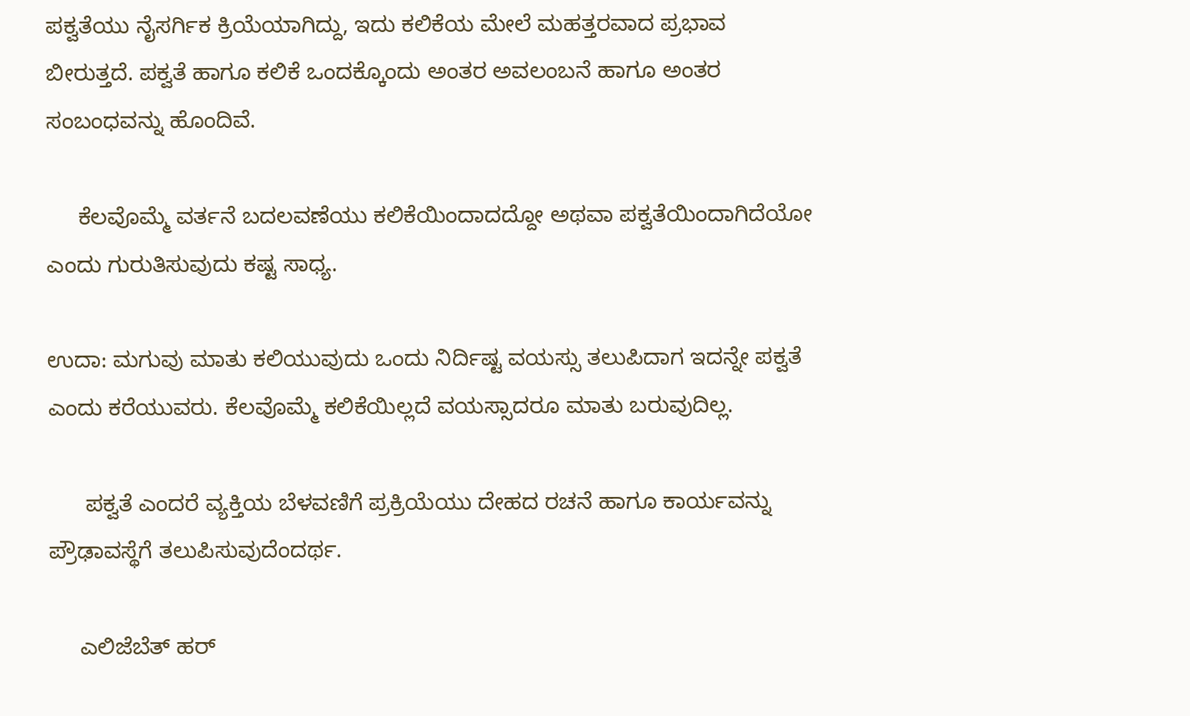ಪಕ್ವತೆಯು ನೈಸರ್ಗಿಕ ಕ್ರಿಯೆಯಾಗಿದ್ದು, ಇದು ಕಲಿಕೆಯ ಮೇಲೆ ಮಹತ್ತರವಾದ ಪ್ರಭಾವ ಬೀರುತ್ತದೆ. ಪಕ್ವತೆ ಹಾಗೂ ಕಲಿಕೆ ಒಂದಕ್ಕೊಂದು ಅಂತರ ಅವಲಂಬನೆ ಹಾಗೂ ಅಂತರ ಸಂಬಂಧವನ್ನು ಹೊಂದಿವೆ.

     ಕೆಲವೊಮ್ಮೆ ವರ್ತನೆ ಬದಲವಣೆಯು ಕಲಿಕೆಯಿಂದಾದದ್ದೋ ಅಥವಾ ಪಕ್ವತೆಯಿಂದಾಗಿದೆಯೋ ಎಂದು ಗುರುತಿಸುವುದು ಕಷ್ಟ ಸಾಧ್ಯ.

ಉದಾ: ಮಗುವು ಮಾತು ಕಲಿಯುವುದು ಒಂದು ನಿರ್ದಿಷ್ಟ ವಯಸ್ಸು ತಲುಪಿದಾಗ ಇದನ್ನೇ ಪಕ್ವತೆ ಎಂದು ಕರೆಯುವರು. ಕೆಲವೊಮ್ಮೆ ಕಲಿಕೆಯಿಲ್ಲದೆ ವಯಸ್ಸಾದರೂ ಮಾತು ಬರುವುದಿಲ್ಲ.

      ಪಕ್ವತೆ ಎಂದರೆ ವ್ಯಕ್ತಿಯ ಬೆಳವಣಿಗೆ ಪ್ರಕ್ರಿಯೆಯು ದೇಹದ ರಚನೆ ಹಾಗೂ ಕಾರ್ಯವನ್ನು ಪ್ರೌಢಾವಸ್ಥೆಗೆ ತಲುಪಿಸುವುದೆಂದರ್ಥ.

     ಎಲಿಜೆಬೆತ್‌ ಹರ್‌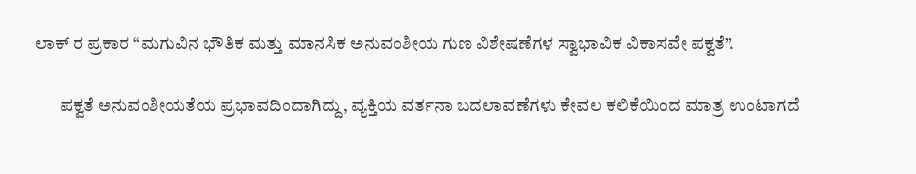ಲಾಕ್‌ ರ ಪ್ರಕಾರ “ಮಗುವಿನ ಭೌತಿಕ ಮತ್ತು ಮಾನಸಿಕ ಅನುವಂಶೀಯ ಗುಣ ವಿಶೇಷಣೆಗಳ ಸ್ವಾಭಾವಿಕ ವಿಕಾಸವೇ ಪಕ್ವತೆ”.

       ಪಕ್ವತೆ ಅನುವಂಶೀಯತೆಯ ಪ್ರಭಾವದಿಂದಾಗಿದ್ದು, ವ್ಯಕ್ತಿಯ ವರ್ತನಾ ಬದಲಾವಣೆಗಳು ಕೇವಲ ಕಲಿಕೆಯಿಂದ ಮಾತ್ರ ಉಂಟಾಗದೆ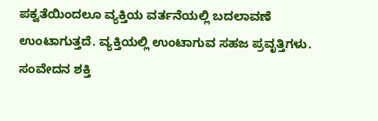ಪಕ್ವತೆಯಿಂದಲೂ ವ್ಯಕ್ತಿಯ ವರ್ತನೆಯಲ್ಲಿ ಬದಲಾವಣೆ ಉಂಟಾಗುತ್ತದೆ. ವ್ಯಕ್ತಿಯಲ್ಲಿ ಉಂಟಾಗುವ ಸಹಜ ಪ್ರವೃತ್ತಿಗಳು. ಸಂವೇದನ ಶಕ್ತಿ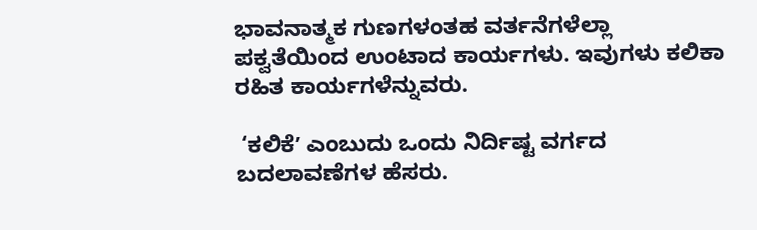ಭಾವನಾತ್ಮಕ ಗುಣಗಳಂತಹ ವರ್ತನೆಗಳೆಲ್ಲಾ ಪಕ್ವತೆಯಿಂದ ಉಂಟಾದ ಕಾರ್ಯಗಳು. ಇವುಗಳು ಕಲಿಕಾ ರಹಿತ ಕಾರ್ಯಗಳೆನ್ನುವರು.

 ‘ಕಲಿಕೆʼ ಎಂಬುದು ಒಂದು ನಿರ್ದಿಷ್ಟ ವರ್ಗದ ಬದಲಾವಣೆಗಳ ಹೆಸರು.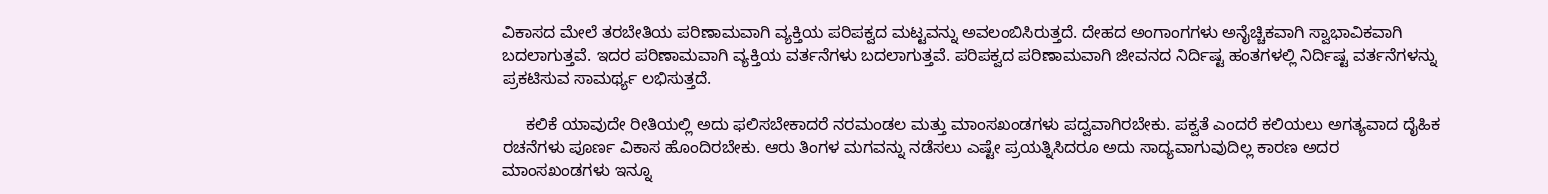ವಿಕಾಸದ ಮೇಲೆ ತರಬೇತಿಯ ಪರಿಣಾಮವಾಗಿ ವ್ಯಕ್ತಿಯ ಪರಿಪಕ್ವದ ಮಟ್ಟವನ್ನು ಅವಲಂಬಿಸಿರುತ್ತದೆ. ದೇಹದ ಅಂಗಾಂಗಗಳು ಅನೈಚ್ಚಿಕವಾಗಿ ಸ್ವಾಭಾವಿಕವಾಗಿ ಬದಲಾಗುತ್ತವೆ. ಇದರ ಪರಿಣಾಮವಾಗಿ ವ್ಯಕ್ತಿಯ ವರ್ತನೆಗಳು ಬದಲಾಗುತ್ತವೆ. ಪರಿಪಕ್ವದ ಪರಿಣಾಮವಾಗಿ ಜೀವನದ ನಿರ್ದಿಷ್ಟ ಹಂತಗಳಲ್ಲಿ ನಿರ್ದಿಷ್ಟ ವರ್ತನೆಗಳನ್ನು ಪ್ರಕಟಿಸುವ ಸಾಮರ್ಥ್ಯ ಲಭಿಸುತ್ತದೆ.

     ಕಲಿಕೆ ಯಾವುದೇ ರೀತಿಯಲ್ಲಿ ಅದು ಫಲಿಸಬೇಕಾದರೆ ನರಮಂಡಲ ಮತ್ತು ಮಾಂಸಖಂಡಗಳು ಪದ್ವವಾಗಿರಬೇಕು. ಪಕ್ವತೆ ಎಂದರೆ ಕಲಿಯಲು ಅಗತ್ಯವಾದ ದೈಹಿಕ ರಚನೆಗಳು ಪೂರ್ಣ ವಿಕಾಸ ಹೊಂದಿರಬೇಕು. ಆರು ತಿಂಗಳ ಮಗವನ್ನು ನಡೆಸಲು ಎಷ್ಟೇ ಪ್ರಯತ್ನಿಸಿದರೂ ಅದು ಸಾದ್ಯವಾಗುವುದಿಲ್ಲ ಕಾರಣ ಅದರ ಮಾಂಸಖಂಡಗಳು ಇನ್ನೂ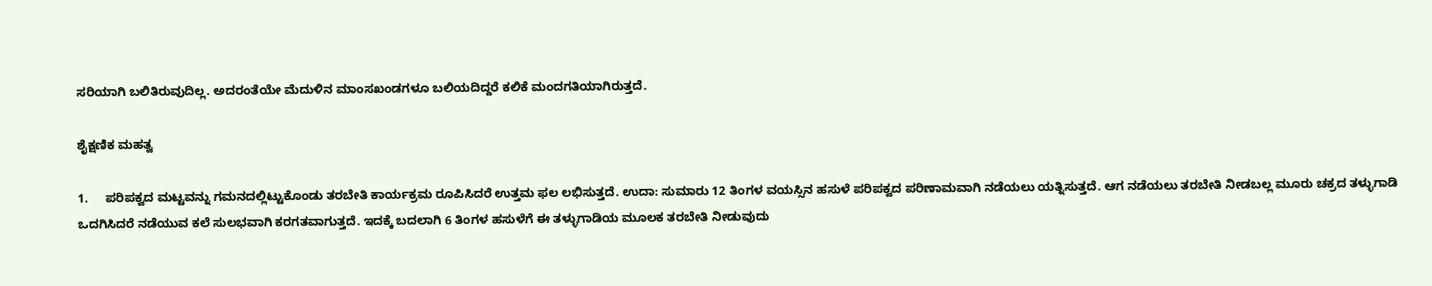ಸರಿಯಾಗಿ ಬಲಿತಿರುವುದಿಲ್ಲ. ಅದರಂತೆಯೇ ಮೆದುಳಿನ ಮಾಂಸಖಂಡಗಳೂ ಬಲಿಯದಿದ್ದರೆ ಕಲಿಕೆ ಮಂದಗತಿಯಾಗಿರುತ್ತದೆ.

ಶೈಕ್ಷಣಿಕ ಮಹತ್ವ

1.     ಪರಿಪಕ್ವದ ಮಟ್ಟವನ್ನು ಗಮನದಲ್ಲಿಟ್ಟುಕೊಂಡು ತರಬೇತಿ ಕಾರ್ಯಕ್ರಮ ರೂಪಿಸಿದರೆ ಉತ್ತಮ ಫಲ ಲಭಿಸುತ್ತದೆ. ಉದಾ: ಸುಮಾರು 12 ತಿಂಗಳ ವಯಸ್ಸಿನ ಹಸುಳೆ ಪರಿಪಕ್ವದ ಪರಿಣಾಮವಾಗಿ ನಡೆಯಲು ಯತ್ನಿಸುತ್ತದೆ. ಆಗ ನಡೆಯಲು ತರಬೇತಿ ನೀಡಬಲ್ಲ ಮೂರು ಚಕ್ರದ ತಳ್ಳುಗಾಡಿ ಒದಗಿಸಿದರೆ ನಡೆಯುವ ಕಲೆ ಸುಲಭವಾಗಿ ಕರಗತವಾಗುತ್ತದೆ. ಇದಕ್ಕೆ ಬದಲಾಗಿ 6 ತಿಂಗಳ ಹಸುಳೆಗೆ ಈ ತಳ್ಳುಗಾಡಿಯ ಮೂಲಕ ತರಬೇತಿ ನೀಡುವುದು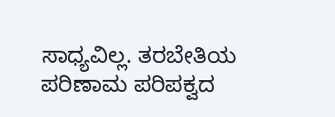ಸಾಧ್ಯವಿಲ್ಲ. ತರಬೇತಿಯ ಪರಿಣಾಮ ಪರಿಪಕ್ವದ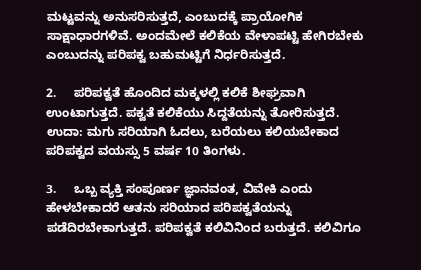ಮಟ್ಟವನ್ನು ಅನುಸರಿಸುತ್ತದೆ, ಎಂಬುದಕ್ಕೆ ಪ್ರಾಯೋಗಿಕ ಸಾಕ್ಷಾಧಾರಗಳಿವೆ. ಅಂದಮೇಲೆ ಕಲಿಕೆಯ ವೇಳಾಪಟ್ಟಿ ಹೇಗಿರಬೇಕು ಎಂಬುದನ್ನು ಪರಿಪಕ್ವ ಬಹುಮಟ್ಟಿಗೆ ನಿರ್ಧರಿಸುತ್ತದೆ.

2.     ಪರಿಪಕ್ವತೆ ಹೊಂದಿದ ಮಕ್ಕಳಲ್ಲಿ ಕಲಿಕೆ ಶೀಘ್ರವಾಗಿ ಉಂಟಾಗುತ್ತದೆ. ಪಕ್ವತೆ ಕಲಿಕೆಯು ಸಿದ್ದತೆಯನ್ನು ತೋರಿಸುತ್ತದೆ. ಉದಾ: ಮಗು ಸರಿಯಾಗಿ ಓದಲು, ಬರೆಯಲು ಕಲಿಯಬೇಕಾದ ಪರಿಪಕ್ವದ ವಯಸ್ಸು 5 ವರ್ಷ 10 ತಿಂಗಳು.

3.     ಒಬ್ಬ ವ್ಯಕ್ತಿ ಸಂಪೂರ್ಣ ಜ್ಞಾನವಂತ, ವಿವೇಕಿ ಎಂದು ಹೇಳಬೇಕಾದರೆ ಆತನು ಸರಿಯಾದ ಪರಿಪಕ್ವತೆಯನ್ನು ಪಡೆದಿರಬೇಕಾಗುತ್ತದೆ. ಪರಿಪಕ್ವತೆ ಕಲಿವಿನಿಂದ ಬರುತ್ತದೆ. ಕಲಿವಿಗೂ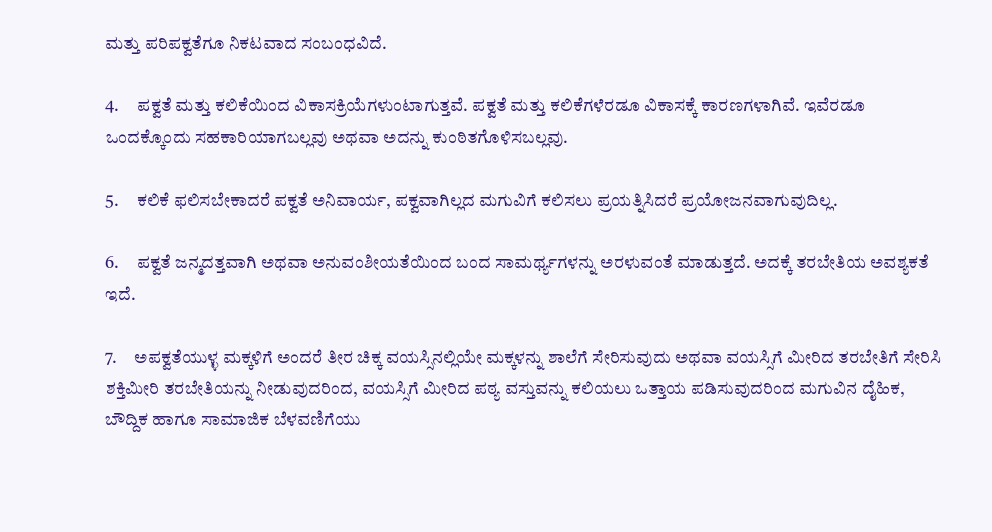ಮತ್ತು ಪರಿಪಕ್ವತೆಗೂ ನಿಕಟವಾದ ಸಂಬಂಧವಿದೆ.

4.     ಪಕ್ವತೆ ಮತ್ತು ಕಲಿಕೆಯಿಂದ ವಿಕಾಸಕ್ರಿಯೆಗಳುಂಟಾಗುತ್ತವೆ. ಪಕ್ವತೆ ಮತ್ತು ಕಲಿಕೆಗಳೆರಡೂ ವಿಕಾಸಕ್ಕೆ ಕಾರಣಗಳಾಗಿವೆ. ಇವೆರಡೂ ಒಂದಕ್ಕೊಂದು ಸಹಕಾರಿಯಾಗಬಲ್ಲವು ಅಥವಾ ಅದನ್ನು ಕುಂಠಿತಗೊಳಿಸಬಲ್ಲವು.

5.     ಕಲಿಕೆ ಫಲಿಸಬೇಕಾದರೆ ಪಕ್ವತೆ ಅನಿವಾರ್ಯ, ಪಕ್ವವಾಗಿಲ್ಲದ ಮಗುವಿಗೆ ಕಲಿಸಲು ಪ್ರಯತ್ನಿಸಿದರೆ ಪ್ರಯೋಜನವಾಗುವುದಿಲ್ಲ.

6.     ಪಕ್ವತೆ ಜನ್ಮದತ್ತವಾಗಿ ಅಥವಾ ಅನುವಂಶೀಯತೆಯಿಂದ ಬಂದ ಸಾಮರ್ಥ್ಯಗಳನ್ನು ಅರಳುವಂತೆ ಮಾಡುತ್ತದೆ. ಅದಕ್ಕೆ ತರಬೇತಿಯ ಅವಶ್ಯಕತೆ ಇದೆ.

7.     ಅಪಕ್ವತೆಯುಳ್ಳ ಮಕ್ಕಳಿಗೆ ಅಂದರೆ ತೀರ ಚಿಕ್ಕ ವಯಸ್ಸಿನಲ್ಲಿಯೇ ಮಕ್ಕಳನ್ನು ಶಾಲೆಗೆ ಸೇರಿಸುವುದು ಅಥವಾ ವಯಸ್ಸಿಗೆ ಮೀರಿದ ತರಬೇತಿಗೆ ಸೇರಿಸಿ ಶಕ್ತಿಮೀರಿ ತರಬೇತಿಯನ್ನು ನೀಡುವುದರಿಂದ, ವಯಸ್ಸಿಗೆ ಮೀರಿದ ಪಠ್ಯ ವಸ್ತುವನ್ನು ಕಲಿಯಲು ಒತ್ತಾಯ ಪಡಿಸುವುದರಿಂದ ಮಗುವಿನ ದೈಹಿಕ, ಬೌದ್ದಿಕ ಹಾಗೂ ಸಾಮಾಜಿಕ ಬೆಳವಣಿಗೆಯು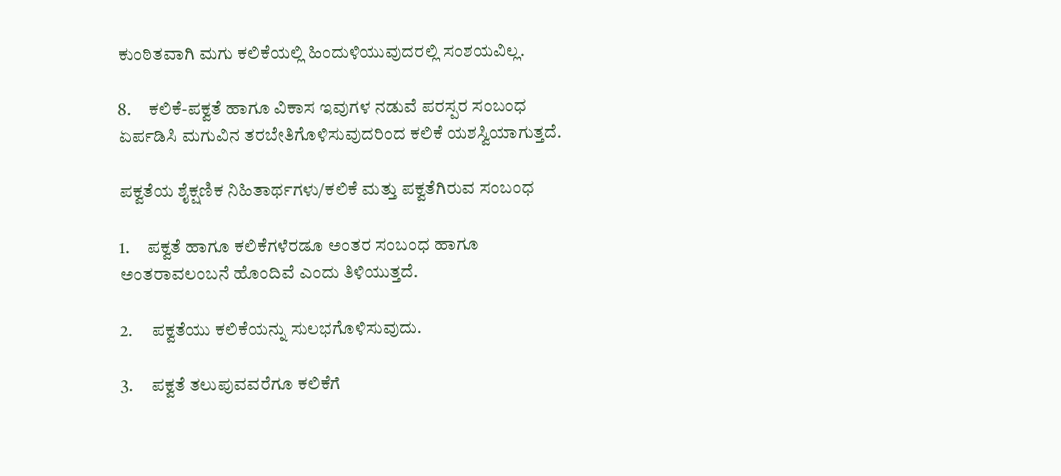ಕುಂಠಿತವಾಗಿ ಮಗು ಕಲಿಕೆಯಲ್ಲಿ ಹಿಂದುಳಿಯುವುದರಲ್ಲಿ ಸಂಶಯವಿಲ್ಲ.

8.     ಕಲಿಕೆ-ಪಕ್ವತೆ ಹಾಗೂ ವಿಕಾಸ ಇವುಗಳ ನಡುವೆ ಪರಸ್ಪರ ಸಂಬಂಧ ಏರ್ಪಡಿಸಿ ಮಗುವಿನ ತರಬೇತಿಗೊಳಿಸುವುದರಿಂದ ಕಲಿಕೆ ಯಶಸ್ವಿಯಾಗುತ್ತದೆ.

ಪಕ್ವತೆಯ ಶೈಕ್ಷಣಿಕ ನಿಹಿತಾರ್ಥಗಳು/ಕಲಿಕೆ ಮತ್ತು ಪಕ್ವತೆಗಿರುವ ಸಂಬಂಧ

1.     ಪಕ್ವತೆ ಹಾಗೂ ಕಲಿಕೆಗಳೆರಡೂ ಅಂತರ ಸಂಬಂಧ ಹಾಗೂ ಅಂತರಾವಲಂಬನೆ ಹೊಂದಿವೆ ಎಂದು ತಿಳಿಯುತ್ತದೆ.

2.     ಪಕ್ವತೆಯು ಕಲಿಕೆಯನ್ನು ಸುಲಭಗೊಳಿಸುವುದು.

3.     ಪಕ್ವತೆ ತಲುಪುವವರೆಗೂ ಕಲಿಕೆಗೆ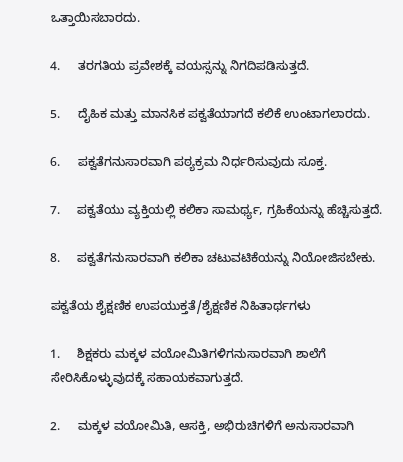ಒತ್ತಾಯಿಸಬಾರದು.

4.     ತರಗತಿಯ ಪ್ರವೇಶಕ್ಕೆ ವಯಸ್ಸನ್ನು ನಿಗದಿಪಡಿಸುತ್ತದೆ.

5.     ದೈಹಿಕ ಮತ್ತು ಮಾನಸಿಕ ಪಕ್ವತೆಯಾಗದೆ ಕಲಿಕೆ ಉಂಟಾಗಲಾರದು.

6.     ಪಕ್ವತೆಗನುಸಾರವಾಗಿ ಪಠ್ಯಕ್ರಮ ನಿರ್ಧರಿಸುವುದು ಸೂಕ್ತ.

7.     ಪಕ್ವತೆಯು ವ್ಯಕ್ತಿಯಲ್ಲಿ ಕಲಿಕಾ ಸಾಮರ್ಥ್ಯ, ಗ್ರಹಿಕೆಯನ್ನು ಹೆಚ್ಚಿಸುತ್ತದೆ.

8.     ಪಕ್ವತೆಗನುಸಾರವಾಗಿ ಕಲಿಕಾ ಚಟುವಟಿಕೆಯನ್ನು ನಿಯೋಜಿಸಬೇಕು.

ಪಕ್ವತೆಯ ಶೈಕ್ಷಣಿಕ ಉಪಯುಕ್ತತೆ/ಶೈಕ್ಷಣಿಕ ನಿಹಿತಾರ್ಥಗಳು

1.     ಶಿಕ್ಷಕರು ಮಕ್ಕಳ ವಯೋಮಿತಿಗಳಿಗನುಸಾರವಾಗಿ ಶಾಲೆಗೆ ಸೇರಿಸಿಕೊಳ್ಳುವುದಕ್ಕೆ ಸಹಾಯಕವಾಗುತ್ತದೆ.

2.     ಮಕ್ಕಳ ವಯೋಮಿತಿ, ಆಸಕ್ತಿ, ಅಭಿರುಚಿಗಳಿಗೆ ಅನುಸಾರವಾಗಿ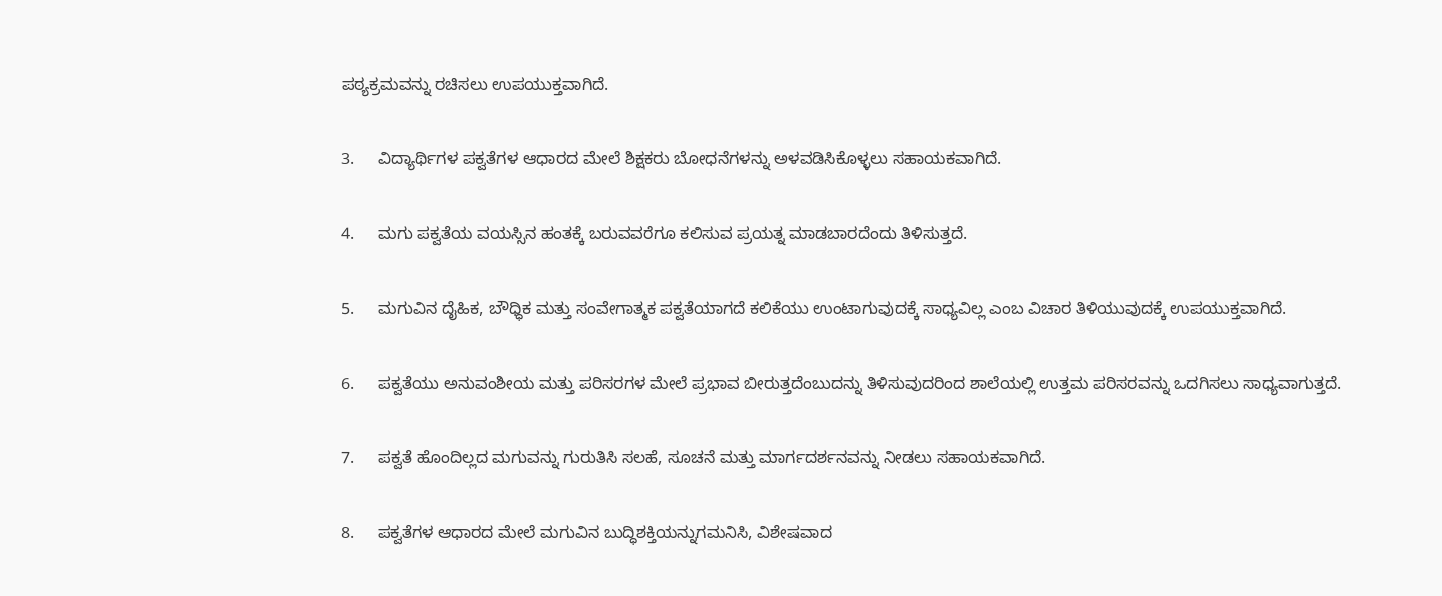ಪಠ್ಯಕ್ರಮವನ್ನು ರಚಿಸಲು ಉಪಯುಕ್ತವಾಗಿದೆ.

3.     ವಿದ್ಯಾರ್ಥಿಗಳ ಪಕ್ವತೆಗಳ ಆಧಾರದ ಮೇಲೆ ಶಿಕ್ಷಕರು ಬೋಧನೆಗಳನ್ನು ಅಳವಡಿಸಿಕೊಳ್ಳಲು ಸಹಾಯಕವಾಗಿದೆ.

4.     ಮಗು ಪಕ್ವತೆಯ ವಯಸ್ಸಿನ ಹಂತಕ್ಕೆ ಬರುವವರೆಗೂ ಕಲಿಸುವ ಪ್ರಯತ್ನ ಮಾಡಬಾರದೆಂದು ತಿಳಿಸುತ್ತದೆ.

5.     ಮಗುವಿನ ದೈಹಿಕ, ಬೌಧ್ಧಿಕ ಮತ್ತು ಸಂವೇಗಾತ್ಮಕ ಪಕ್ವತೆಯಾಗದೆ ಕಲಿಕೆಯು ಉಂಟಾಗುವುದಕ್ಕೆ ಸಾಧ್ಯವಿಲ್ಲ ಎಂಬ ವಿಚಾರ ತಿಳಿಯುವುದಕ್ಕೆ ಉಪಯುಕ್ತವಾಗಿದೆ.

6.     ಪಕ್ವತೆಯು ಅನುವಂಶೀಯ ಮತ್ತು ಪರಿಸರಗಳ ಮೇಲೆ ಪ್ರಭಾವ ಬೀರುತ್ತದೆಂಬುದನ್ನು ತಿಳಿಸುವುದರಿಂದ ಶಾಲೆಯಲ್ಲಿ ಉತ್ತಮ ಪರಿಸರವನ್ನು ಒದಗಿಸಲು ಸಾಧ್ಯವಾಗುತ್ತದೆ.

7.     ಪಕ್ವತೆ ಹೊಂದಿಲ್ಲದ ಮಗುವನ್ನು ಗುರುತಿಸಿ ಸಲಹೆ, ಸೂಚನೆ ಮತ್ತು ಮಾರ್ಗದರ್ಶನವನ್ನು ನೀಡಲು ಸಹಾಯಕವಾಗಿದೆ.

8.     ಪಕ್ವತೆಗಳ ಆಧಾರದ ಮೇಲೆ ಮಗುವಿನ ಬುದ್ಧಿಶಕ್ತಿಯನ್ನುಗಮನಿಸಿ, ವಿಶೇಷವಾದ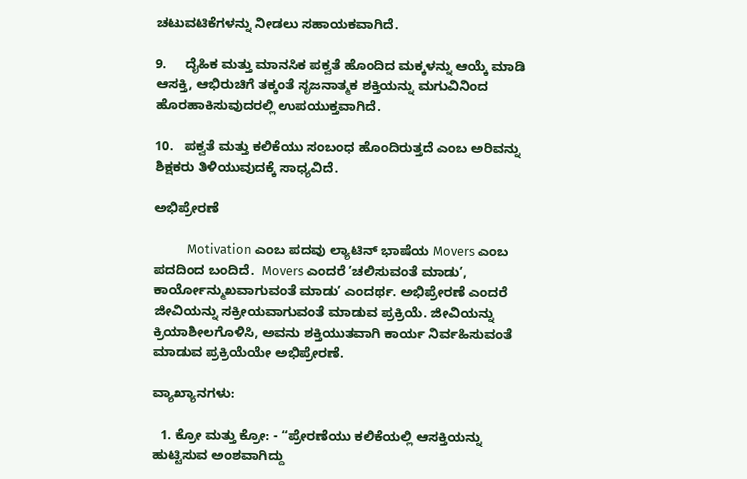ಚಟುವಟಿಕೆಗಳನ್ನು ನೀಡಲು ಸಹಾಯಕವಾಗಿದೆ.

9.     ದೈಹಿಕ ಮತ್ತು ಮಾನಸಿಕ ಪಕ್ವತೆ ಹೊಂದಿದ ಮಕ್ಕಳನ್ನು ಆಯ್ಕೆ ಮಾಡಿ ಆಸಕ್ತಿ, ಆಭಿರುಚಿಗೆ ತಕ್ಕಂತೆ ಸೃಜನಾತ್ಮಕ ಶಕ್ತಿಯನ್ನು ಮಗುವಿನಿಂದ ಹೊರಹಾಕಿಸುವುದರಲ್ಲಿ ಉಪಯುಕ್ತವಾಗಿದೆ.

10.   ಪಕ್ವತೆ ಮತ್ತು ಕಲಿಕೆಯು ಸಂಬಂಧ ಹೊಂದಿರುತ್ತದೆ ಎಂಬ ಅರಿವನ್ನು ಶಿಕ್ಷಕರು ತಿಳಿಯುವುದಕ್ಕೆ ಸಾಧ್ಯವಿದೆ.

ಅಭಿಪ್ರೇರಣೆ

           Motivation ಎಂಬ ಪದವು ಲ್ಯಾಟಿನ್‌ ಭಾಷೆಯ Movers ಎಂಬ ಪದದಿಂದ ಬಂದಿದೆ.  Movers ಎಂದರೆ ʼಚಲಿಸುವಂತೆ ಮಾಡುʼ, ಕಾರ್ಯೋನ್ಮುಖವಾಗುವಂತೆ ಮಾಡುʼ ಎಂದರ್ಥ. ಅಭಿಪ್ರೇರಣೆ ಎಂದರೆ ಜೀವಿಯನ್ನು ಸಕ್ರೀಯವಾಗುವಂತೆ ಮಾಡುವ ಪ್ರಕ್ರಿಯೆ. ಜೀವಿಯನ್ನು ಕ್ರಿಯಾಶೀಲಗೊಳಿಸಿ, ಅವನು ಶಕ್ತಿಯುತವಾಗಿ ಕಾರ್ಯ ನಿರ್ವಹಿಸುವಂತೆ ಮಾಡುವ ಪ್ರಕ್ರಿಯೆಯೇ ಅಭಿಪ್ರೇರಣೆ.

ವ್ಯಾಖ್ಯಾನಗಳು:

  1. ಕ್ರೋ ಮತ್ತು ಕ್ರೋ: - “ಪ್ರೇರಣೆಯು ಕಲಿಕೆಯಲ್ಲಿ ಆಸಕ್ತಿಯನ್ನು ಹುಟ್ಟಿಸುವ ಅಂಶವಾಗಿದ್ದು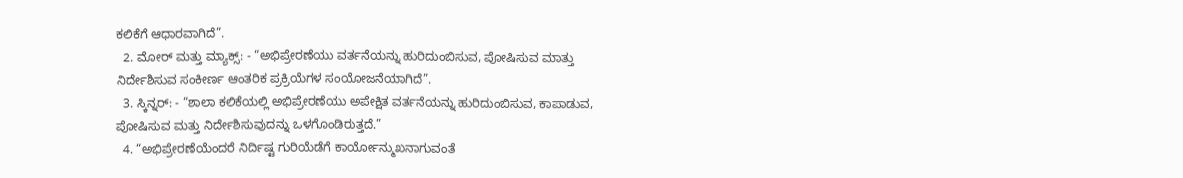ಕಲಿಕೆಗೆ ಆಧಾರವಾಗಿದೆ”.
  2. ಮೋರ್‌ ಮತ್ತು ಮ್ಯಾಕ್ಸ್: - “ಅಭಿಪ್ರೇರಣೆಯು ವರ್ತನೆಯನ್ನು ಹುರಿದುಂಬಿಸುವ, ಪೋಷಿಸುವ ಮಾತ್ತು ನಿರ್ದೇಶಿಸುವ ಸಂಕೀರ್ಣ ಆಂತರಿಕ ಪ್ರಕ್ರಿಯೆಗಳ ಸಂಯೋಜನೆಯಾಗಿದೆ”.
  3. ಸ್ಕಿನ್ನರ್: - “ಶಾಲಾ ಕಲಿಕೆಯಲ್ಲಿ ಅಭಿಪ್ರೇರಣೆಯು ಅಪೇಕ್ಷಿತ ವರ್ತನೆಯನ್ನು ಹುರಿದುಂಬಿಸುವ, ಕಾಪಾಡುವ, ಪೋಷಿಸುವ ಮತ್ತು ನಿರ್ದೇಶಿಸುವುದನ್ನು ಒಳಗೊಂಡಿರುತ್ತದೆ.”
  4. “ಅಭಿಪ್ರೇರಣೆಯೆಂದರೆ ನಿರ್ದಿಷ್ಟ ಗುರಿಯೆಡೆಗೆ ಕಾರ್ಯೋನ್ಮುಖನಾಗುವಂತೆ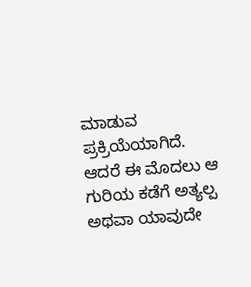ಮಾಡುವ ಪ್ರಕ್ರಿಯೆಯಾಗಿದೆ. ಆದರೆ ಈ ಮೊದಲು ಆ ಗುರಿಯ ಕಡೆಗೆ ಅತ್ಯಲ್ಪ ಅಥವಾ ಯಾವುದೇ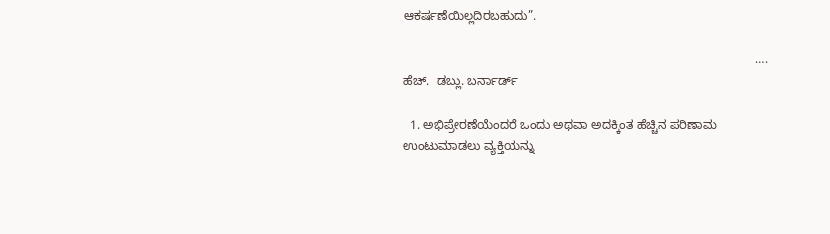ಆಕರ್ಷಣೆಯಿಲ್ಲದಿರಬಹುದು”.

                                                                                                      …. ಹೆಚ್.  ಡಬ್ಲು. ಬರ್ನಾರ್ಡ್

  1. ಅಭಿಪ್ರೇರಣೆಯೆಂದರೆ ಒಂದು ಅಥವಾ ಅದಕ್ಕಿಂತ ಹೆಚ್ಚಿನ ಪರಿಣಾಮ ಉಂಟುಮಾಡಲು ವ್ಯಕ್ತಿಯನ್ನು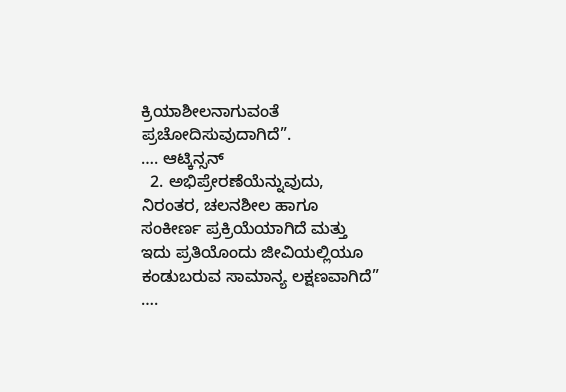ಕ್ರಿಯಾಶೀಲನಾಗುವಂತೆ ಪ್ರಚೋದಿಸುವುದಾಗಿದೆ”.                 …. ಆಟ್ಕಿನ್ಸನ್
  2. ಅಭಿಪ್ರೇರಣೆಯೆನ್ನುವುದು, ನಿರಂತರ, ಚಲನಶೀಲ ಹಾಗೂ ಸಂಕೀರ್ಣ ಪ್ರಕ್ರಿಯೆಯಾಗಿದೆ ಮತ್ತು ಇದು ಪ್ರತಿಯೊಂದು ಜೀವಿಯಲ್ಲಿಯೂ ಕಂಡುಬರುವ ಸಾಮಾನ್ಯ ಲಕ್ಷಣವಾಗಿದೆ” ….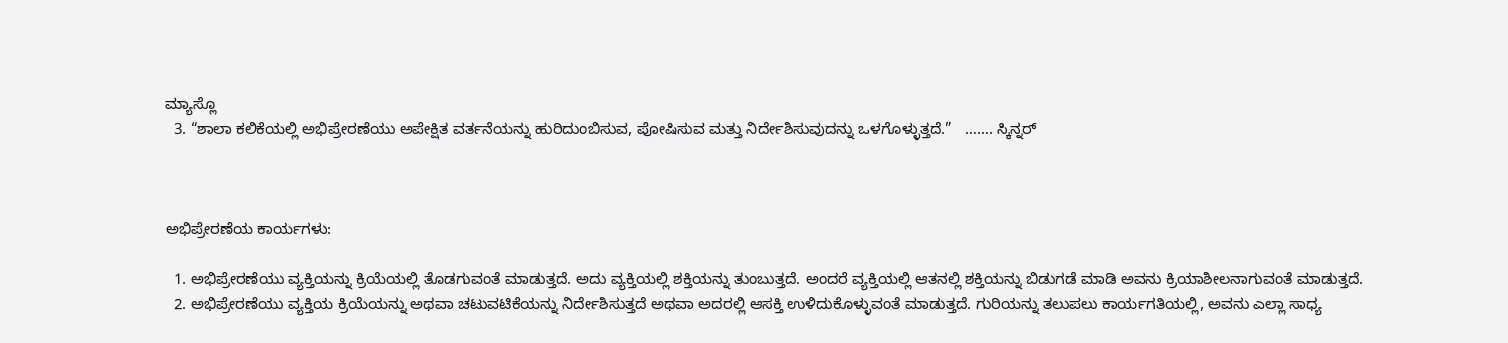ಮ್ಯಾಸ್ಲೊ
  3. “ಶಾಲಾ ಕಲಿಕೆಯಲ್ಲಿ ಅಭಿಪ್ರೇರಣೆಯು ಅಪೇಕ್ಷಿತ ವರ್ತನೆಯನ್ನು ಹುರಿದುಂಬಿಸುವ, ಪೋಷಿಸುವ ಮತ್ತು ನಿರ್ದೇಶಿಸುವುದನ್ನು ಒಳಗೊಳ್ಳುತ್ತದೆ.”   ……. ಸ್ಕಿನ್ನರ್



ಅಭಿಪ್ರೇರಣೆಯ ಕಾರ್ಯಗಳು:

  1. ಅಭಿಪ್ರೇರಣೆಯು ವ್ಯಕ್ತಿಯನ್ನು ಕ್ರಿಯೆಯಲ್ಲಿ ತೊಡಗುವಂತೆ ಮಾಡುತ್ತದೆ. ಅದು ವ್ಯಕ್ತಿಯಲ್ಲಿ ಶಕ್ತಿಯನ್ನು ತುಂಬುತ್ತದೆ. ಅಂದರೆ ವ್ಯಕ್ತಿಯಲ್ಲಿ ಆತನಲ್ಲಿ ಶಕ್ತಿಯನ್ನು ಬಿಡುಗಡೆ ಮಾಡಿ ಅವನು ಕ್ರಿಯಾಶೀಲನಾಗುವಂತೆ ಮಾಡುತ್ತದೆ.
  2. ಅಭಿಪ್ರೇರಣೆಯು ವ್ಯಕ್ತಿಯ ಕ್ರಿಯೆಯನ್ನು ಅಥವಾ ಚಟುವಟಿಕೆಯನ್ನು ನಿರ್ದೇಶಿಸುತ್ತದೆ ಅಥವಾ ಅದರಲ್ಲಿ ಆಸಕ್ತಿ ಉಳಿದುಕೊಳ್ಳುವಂತೆ ಮಾಡುತ್ತದೆ. ಗುರಿಯನ್ನು ತಲುಪಲು ಕಾರ್ಯಗತಿಯಲ್ಲಿ, ಅವನು ಎಲ್ಲಾ ಸಾಧ್ಯ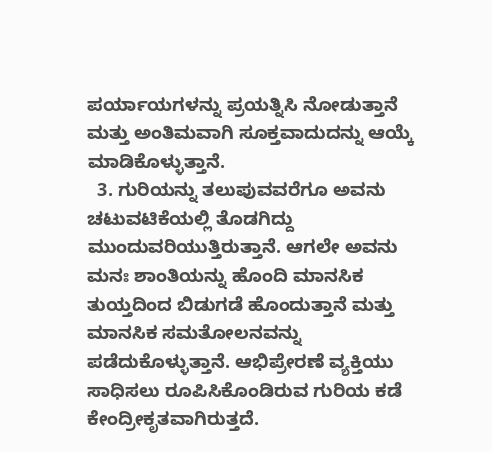ಪರ್ಯಾಯಗಳನ್ನು ಪ್ರಯತ್ನಿಸಿ ನೋಡುತ್ತಾನೆ ಮತ್ತು ಅಂತಿಮವಾಗಿ ಸೂಕ್ತವಾದುದನ್ನು ಆಯ್ಕೆ ಮಾಡಿಕೊಳ್ಳುತ್ತಾನೆ.
  3. ಗುರಿಯನ್ನು ತಲುಪುವವರೆಗೂ ಅವನು ಚಟುವಟಿಕೆಯಲ್ಲಿ ತೊಡಗಿದ್ದು ಮುಂದುವರಿಯುತ್ತಿರುತ್ತಾನೆ. ಆಗಲೇ ಅವನು ಮನಃ ಶಾಂತಿಯನ್ನು ಹೊಂದಿ ಮಾನಸಿಕ ತುಯ್ತದಿಂದ ಬಿಡುಗಡೆ ಹೊಂದುತ್ತಾನೆ ಮತ್ತು ಮಾನಸಿಕ ಸಮತೋಲನವನ್ನು ಪಡೆದುಕೊಳ್ಳುತ್ತಾನೆ. ಆಭಿಪ್ರೇರಣೆ ವ್ಯಕ್ತಿಯು ಸಾಧಿಸಲು ರೂಪಿಸಿಕೊಂಡಿರುವ ಗುರಿಯ ಕಡೆ ಕೇಂದ್ರೀಕೃತವಾಗಿರುತ್ತದೆ.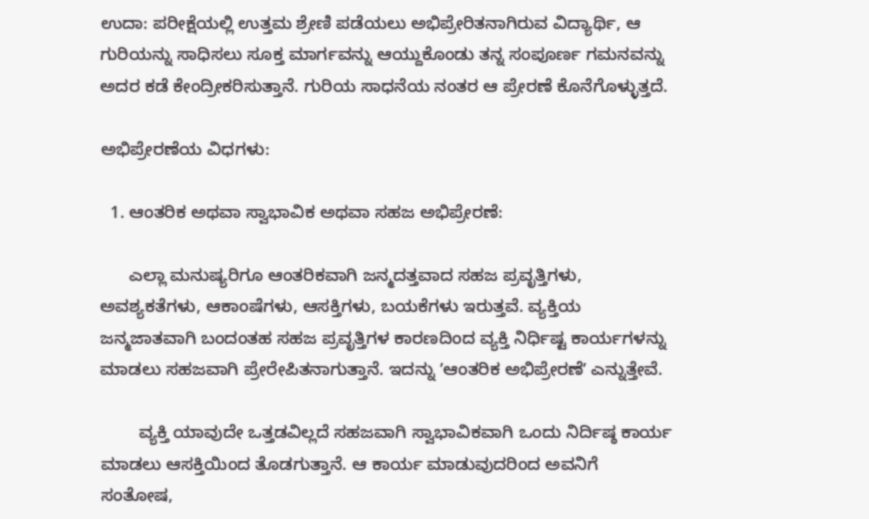ಉದಾ: ಪರೀಕ್ಷೆಯಲ್ಲಿ ಉತ್ತಮ ಶ್ರೇಣಿ ಪಡೆಯಲು ಅಭಿಪ್ರೇರಿತನಾಗಿರುವ ವಿದ್ಯಾರ್ಥಿ, ಆ ಗುರಿಯನ್ನು ಸಾಧಿಸಲು ಸೂಕ್ತ ಮಾರ್ಗವನ್ನು ಆಯ್ದುಕೊಂಡು ತನ್ನ ಸಂಪೂರ್ಣ ಗಮನವನ್ನು ಅದರ ಕಡೆ ಕೇಂದ್ರೀಕರಿಸುತ್ತಾನೆ. ಗುರಿಯ ಸಾಧನೆಯ ನಂತರ ಆ ಪ್ರೇರಣೆ ಕೊನೆಗೊಳ್ಳುತ್ತದೆ.

ಅಭಿಪ್ರೇರಣೆಯ ವಿಧಗಳು:

  1. ಆಂತರಿಕ ಅಥವಾ ಸ್ವಾಭಾವಿಕ ಅಥವಾ ಸಹಜ ಅಭಿಪ್ರೇರಣೆ:

      ಎಲ್ಲಾ ಮನುಷ್ಯರಿಗೂ ಆಂತರಿಕವಾಗಿ ಜನ್ಮದತ್ತವಾದ ಸಹಜ ಪ್ರವೃತ್ತಿಗಳು, ಅವಶ್ಯಕತೆಗಳು, ಆಕಾಂಷೆಗಳು, ಆಸಕ್ತಿಗಳು, ಬಯಕೆಗಳು ಇರುತ್ತವೆ. ವ್ಯಕ್ತಿಯ ಜನ್ಮಜಾತವಾಗಿ ಬಂದಂತಹ ಸಹಜ ಪ್ರವೃತ್ತಿಗಳ ಕಾರಣದಿಂದ ವ್ಯಕ್ತಿ ನಿರ್ಧಿಷ್ಟ ಕಾರ್ಯಗಳನ್ನು ಮಾಡಲು ಸಹಜವಾಗಿ ಪ್ರೇರೇಪಿತನಾಗುತ್ತಾನೆ. ಇದನ್ನು ʼಆಂತರಿಕ ಅಭಿಪ್ರೇರಣೆʼ ಎನ್ನುತ್ತೇವೆ.

        ವ್ಯಕ್ತಿ ಯಾವುದೇ ಒತ್ತಡವಿಲ್ಲದೆ ಸಹಜವಾಗಿ ಸ್ವಾಭಾವಿಕವಾಗಿ ಒಂದು ನಿರ್ದಿಷ್ಠ ಕಾರ್ಯ ಮಾಡಲು ಆಸಕ್ತಿಯಿಂದ ತೊಡಗುತ್ತಾನೆ. ಆ ಕಾರ್ಯ ಮಾಡುವುದರಿಂದ ಅವನಿಗೆ ಸಂತೋಷ,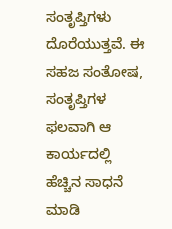ಸಂತೃಪ್ತಿಗಳು ದೊರೆಯುತ್ತವೆ. ಈ ಸಹಜ ಸಂತೋಷ, ಸಂತೃಪ್ತಿಗಳ ಫಲವಾಗಿ ಆ ಕಾರ್ಯದಲ್ಲಿ ಹೆಚ್ಚಿನ ಸಾಧನೆ ಮಾಡಿ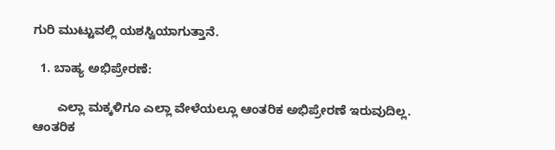ಗುರಿ ಮುಟ್ಟುವಲ್ಲಿ ಯಶಸ್ವಿಯಾಗುತ್ತಾನೆ.

  1. ಬಾಹ್ಯ ಅಭಿಪ್ರೇರಣೆ:

       ಎಲ್ಲಾ ಮಕ್ಕಳಿಗೂ ಎಲ್ಲಾ ವೇಳೆಯಲ್ಲೂ ಆಂತರಿಕ ಅಭಿಪ್ರೇರಣೆ ಇರುವುದಿಲ್ಲ. ಆಂತರಿಕ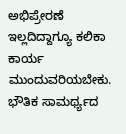ಅಭಿಪ್ರೇರಣೆ ಇಲ್ಲದಿದ್ದಾಗ್ಯೂ ಕಲಿಕಾ ಕಾರ್ಯ ಮುಂದುವರಿಯಬೇಕು. ಭೌತಿಕ ಸಾಮರ್ಥ್ಯದ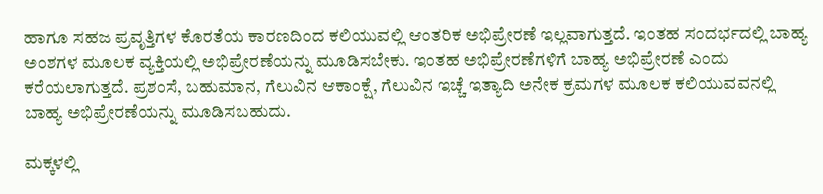ಹಾಗೂ ಸಹಜ ಪ್ರವೃತ್ತಿಗಳ ಕೊರತೆಯ ಕಾರಣದಿಂದ ಕಲಿಯುವಲ್ಲಿ ಆಂತರಿಕ ಅಭಿಪ್ರೇರಣೆ ಇಲ್ಲವಾಗುತ್ತದೆ. ಇಂತಹ ಸಂದರ್ಭದಲ್ಲಿ ಬಾಹ್ಯ ಅಂಶಗಳ ಮೂಲಕ ವ್ಯಕ್ತಿಯಲ್ಲಿ ಅಭಿಪ್ರೇರಣೆಯನ್ನು ಮೂಡಿಸಬೇಕು. ಇಂತಹ ಅಭಿಪ್ರೇರಣೆಗಳಿಗೆ ಬಾಹ್ಯ ಅಭಿಪ್ರೇರಣೆ ಎಂದು ಕರೆಯಲಾಗುತ್ತದೆ. ಪ್ರಶಂಸೆ, ಬಹುಮಾನ, ಗೆಲುವಿನ ಆಕಾಂಕ್ಷೆ, ಗೆಲುವಿನ ಇಚ್ಚೆ ಇತ್ಯಾದಿ ಅನೇಕ ಕ್ರಮಗಳ ಮೂಲಕ ಕಲಿಯುವವನಲ್ಲಿ ಬಾಹ್ಯ ಅಭಿಪ್ರೇರಣೆಯನ್ನು ಮೂಡಿಸಬಹುದು.

ಮಕ್ಕಳಲ್ಲಿ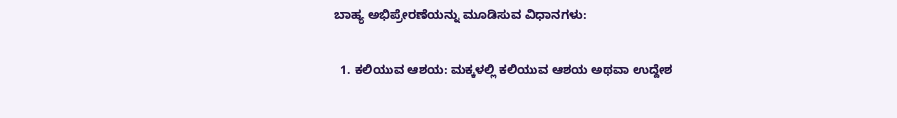ಬಾಹ್ಯ ಅಭಿಪ್ರೇರಣೆಯನ್ನು ಮೂಡಿಸುವ ವಿಧಾನಗಳು:

  1. ಕಲಿಯುವ ಆಶಯ: ಮಕ್ಕಳಲ್ಲಿ ಕಲಿಯುವ ಆಶಯ ಅಥವಾ ಉದ್ದೇಶ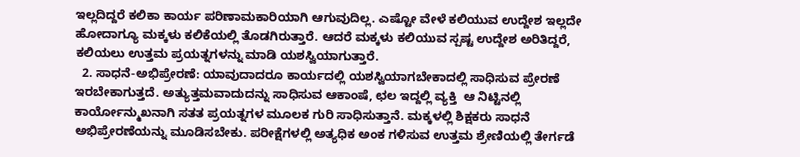ಇಲ್ಲದಿದ್ದರೆ ಕಲಿಕಾ ಕಾರ್ಯ ಪರಿಣಾಮಕಾರಿಯಾಗಿ ಆಗುವುದಿಲ್ಲ. ಎಷ್ಟೋ ವೇಳೆ ಕಲಿಯುವ ಉದ್ದೇಶ ಇಲ್ಲದೇ ಹೋದಾಗ್ಯೂ ಮಕ್ಕಳು ಕಲಿಕೆಯಲ್ಲಿ ತೊಡಗಿರುತ್ತಾರೆ. ಆದರೆ ಮಕ್ಕಳು ಕಲಿಯುವ ಸ್ಪಷ್ಟ ಉದ್ದೇಶ ಅರಿತಿದ್ದರೆ, ಕಲಿಯಲು ಉತ್ತಮ ಪ್ರಯತ್ನಗಳನ್ನು ಮಾಡಿ ಯಶಸ್ವಿಯಾಗುತ್ತಾರೆ.
  2. ಸಾಧನೆ-ಅಭಿಪ್ರೇರಣೆ: ಯಾವುದಾದರೂ ಕಾರ್ಯದಲ್ಲಿ ಯಶಸ್ವಿಯಾಗಬೇಕಾದಲ್ಲಿ ಸಾಧಿಸುವ ಪ್ರೇರಣೆ ಇರಬೇಕಾಗುತ್ತದೆ. ಅತ್ಯುತ್ತಮವಾದುದನ್ನು ಸಾಧಿಸುವ ಆಕಾಂಷೆ, ಛಲ ಇದ್ದಲ್ಲಿ ವ್ಯಕ್ತಿ  ಆ ನಿಟ್ಟಿನಲ್ಲಿ ಕಾರ್ಯೋನ್ಮುಖನಾಗಿ ಸತತ ಪ್ರಯತ್ನಗಳ ಮೂಲಕ ಗುರಿ ಸಾಧಿಸುತ್ತಾನೆ. ಮಕ್ಕಳಲ್ಲಿ ಶಿಕ್ಷಕರು ಸಾಧನೆ ಅಭಿಪ್ರೇರಣೆಯನ್ನು ಮೂಡಿಸಬೇಕು. ಪರೀಕ್ಷೆಗಳಲ್ಲಿ ಅತ್ಯಧಿಕ ಅಂಕ ಗಳಿಸುವ ಉತ್ತಮ ಶ್ರೇಣಿಯಲ್ಲಿ ತೇರ್ಗಡೆ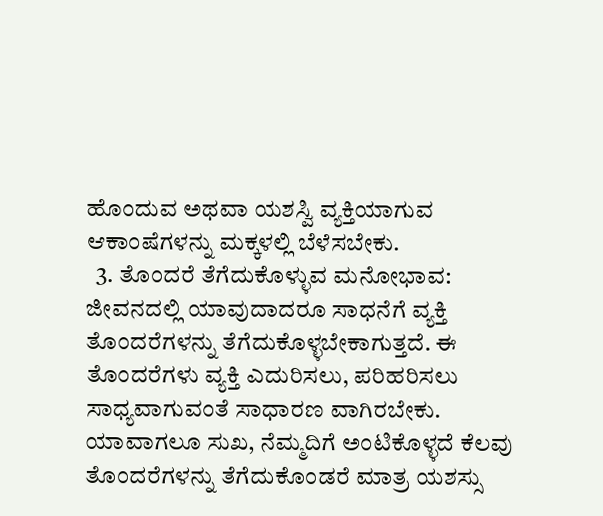ಹೊಂದುವ ಅಥವಾ ಯಶಸ್ವಿ ವ್ಯಕ್ತಿಯಾಗುವ ಆಕಾಂಷೆಗಳನ್ನು ಮಕ್ಕಳಲ್ಲಿ ಬೆಳೆಸಬೇಕು.
  3. ತೊಂದರೆ ತೆಗೆದುಕೊಳ್ಳುವ ಮನೋಭಾವ: ಜೀವನದಲ್ಲಿ ಯಾವುದಾದರೂ ಸಾಧನೆಗೆ ವ್ಯಕ್ತಿ ತೊಂದರೆಗಳನ್ನು ತೆಗೆದುಕೊಳ್ಳಬೇಕಾಗುತ್ತದೆ. ಈ ತೊಂದರೆಗಳು ವ್ಯಕ್ತಿ ಎದುರಿಸಲು, ಪರಿಹರಿಸಲು ಸಾಧ್ಯವಾಗುವಂತೆ ಸಾಧಾರಣ ವಾಗಿರಬೇಕು. ಯಾವಾಗಲೂ ಸುಖ, ನೆಮ್ಮದಿಗೆ ಅಂಟಿಕೊಳ್ಳದೆ ಕೆಲವು ತೊಂದರೆಗಳನ್ನು ತೆಗೆದುಕೊಂಡರೆ ಮಾತ್ರ ಯಶಸ್ಸು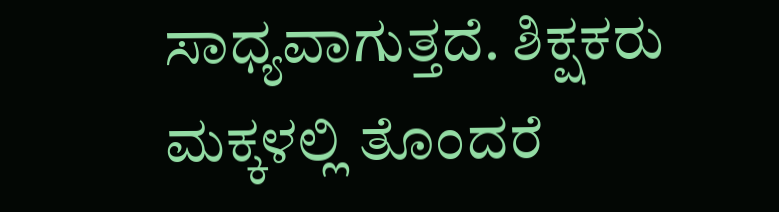ಸಾಧ್ಯವಾಗುತ್ತದೆ. ಶಿಕ್ಷಕರು ಮಕ್ಕಳಲ್ಲಿ ತೊಂದರೆ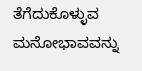ತೆಗೆದುಕೊಳ್ಳುವ ಮನೋಭಾವವನ್ನು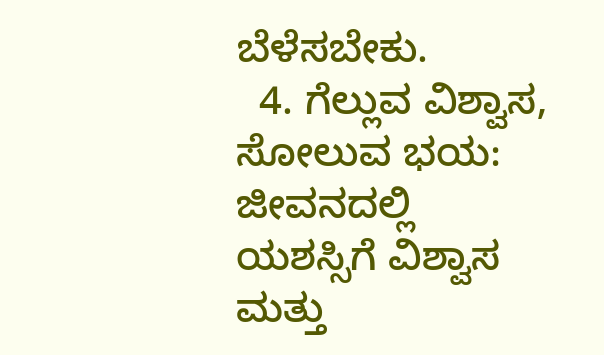ಬೆಳೆಸಬೇಕು.
  4. ಗೆಲ್ಲುವ ವಿಶ್ವಾಸ, ಸೋಲುವ ಭಯ: ಜೀವನದಲ್ಲಿ ಯಶಸ್ಸಿಗೆ ವಿಶ್ವಾಸ ಮತ್ತು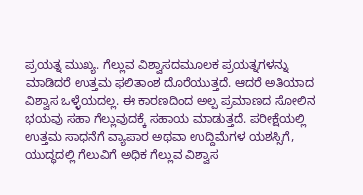ಪ್ರಯತ್ನ ಮುಖ್ಯ. ಗೆಲ್ಲುವ ವಿಶ್ವಾಸದಮೂಲಕ ಪ್ರಯತ್ನಗಳನ್ನು ಮಾಡಿದರೆ ಉತ್ತಮ ಫಲಿತಾಂಶ ದೊರೆಯುತ್ತದೆ. ಆದರೆ ಅತಿಯಾದ ವಿಶ್ವಾಸ ಒಳ್ಳೆಯದಲ್ಲ. ಈ ಕಾರಣದಿಂದ ಅಲ್ಪ ಪ್ರಮಾಣದ ಸೋಲಿನ ಭಯವು ಸಹಾ ಗೆಲ್ಲುವುದಕ್ಕೆ ಸಹಾಯ ಮಾಡುತ್ತದೆ. ಪರೀಕ್ಷೆಯಲ್ಲಿ ಉತ್ತಮ ಸಾಧನೆಗೆ ವ್ಯಾಪಾರ ಅಥವಾ ಉದ್ದಿಮೆಗಳ ಯಶಸ್ಸಿಗೆ, ಯುದ್ಧದಲ್ಲಿ ಗೆಲುವಿಗೆ ಅಧಿಕ ಗೆಲ್ಲುವ ವಿಶ್ವಾಸ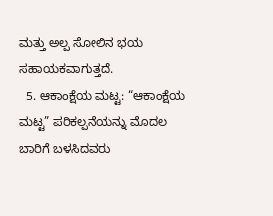ಮತ್ತು ಅಲ್ಪ ಸೋಲಿನ ಭಯ ಸಹಾಯಕವಾಗುತ್ತದೆ.
  5. ಆಕಾಂಕ್ಷೆಯ ಮಟ್ಟ: “ಆಕಾಂಕ್ಷೆಯ ಮಟ್ಟ” ಪರಿಕಲ್ಪನೆಯನ್ನು ಮೊದಲ ಬಾರಿಗೆ ಬಳಸಿದವರು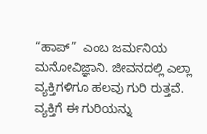“ಹಾಪ್”  ಎಂಬ ಜರ್ಮನಿಯ ಮನೋವಿಜ್ಞಾನಿ. ಜೀವನದಲ್ಲಿ ಎಲ್ಲಾ ವ್ಯಕ್ತಿಗಳಿಗೂ ಹಲವು ಗುರಿ ರುತ್ತವೆ. ವ್ಯಕ್ತಿಗೆ ಈ ಗುರಿಯನ್ನು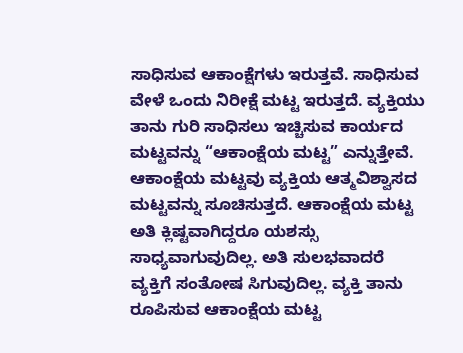ಸಾಧಿಸುವ ಆಕಾಂಕ್ಷೆಗಳು ಇರುತ್ತವೆ. ಸಾಧಿಸುವ ವೇಳೆ ಒಂದು ನಿರೀಕ್ಷೆ ಮಟ್ಟ ಇರುತ್ತದೆ. ವ್ಯಕ್ತಿಯು ತಾನು ಗುರಿ ಸಾಧಿಸಲು ಇಚ್ಚಿಸುವ ಕಾರ್ಯದ ಮಟ್ಟವನ್ನು “ಆಕಾಂಕ್ಷೆಯ ಮಟ್ಟ” ಎನ್ನುತ್ತೇವೆ. ಆಕಾಂಕ್ಷೆಯ ಮಟ್ಟವು ವ್ಯಕ್ತಿಯ ಆತ್ಮವಿಶ್ವಾಸದ ಮಟ್ಟವನ್ನು ಸೂಚಿಸುತ್ತದೆ. ಆಕಾಂಕ್ಷೆಯ ಮಟ್ಟ ಅತಿ ಕ್ಲಿಷ್ಟವಾಗಿದ್ದರೂ ಯಶಸ್ಸು ಸಾಧ್ಯವಾಗುವುದಿಲ್ಲ. ಅತಿ ಸುಲಭವಾದರೆ ವ್ಯಕ್ತಿಗೆ ಸಂತೋಷ ಸಿಗುವುದಿಲ್ಲ. ವ್ಯಕ್ತಿ ತಾನು ರೂಪಿಸುವ ಆಕಾಂಕ್ಷೆಯ ಮಟ್ಟ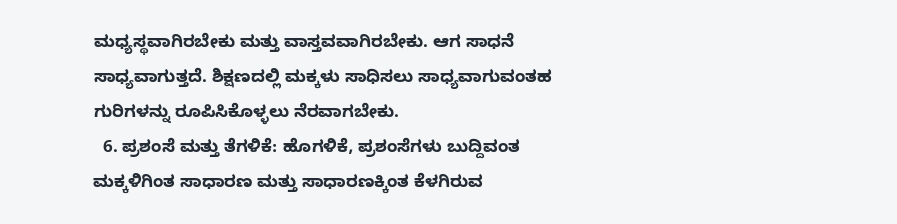ಮಧ್ಯಸ್ಥವಾಗಿರಬೇಕು ಮತ್ತು ವಾಸ್ತವವಾಗಿರಬೇಕು. ಆಗ ಸಾಧನೆ ಸಾಧ್ಯವಾಗುತ್ತದೆ. ಶಿಕ್ಷಣದಲ್ಲಿ ಮಕ್ಕಳು ಸಾಧಿಸಲು ಸಾಧ್ಯವಾಗುವಂತಹ ಗುರಿಗಳನ್ನು ರೂಪಿಸಿಕೊಳ್ಳಲು ನೆರವಾಗಬೇಕು.
  6. ಪ್ರಶಂಸೆ ಮತ್ತು ತೆಗಳಿಕೆ: ಹೊಗಳಿಕೆ, ಪ್ರಶಂಸೆಗಳು ಬುದ್ದಿವಂತ ಮಕ್ಕಳಿಗಿಂತ ಸಾಧಾರಣ ಮತ್ತು ಸಾಧಾರಣಕ್ಕಿಂತ ಕೆಳಗಿರುವ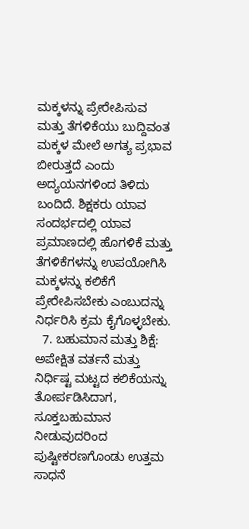ಮಕ್ಕಳನ್ನು ಪ್ರೇರೇಪಿಸುವ ಮತ್ತು ತೆಗಳಿಕೆಯು ಬುದ್ದಿವಂತ ಮಕ್ಕಳ ಮೇಲೆ ಅಗತ್ಯ ಪ್ರಭಾವ ಬೀರುತ್ತದೆ ಎಂದು ಅದ್ಯಯನಗಳಿಂದ ತಿಳಿದು ಬಂದಿದೆ. ಶಿಕ್ಷಕರು ಯಾವ ಸಂದರ್ಭದಲ್ಲಿ ಯಾವ ಪ್ರಮಾಣದಲ್ಲಿ ಹೊಗಳಿಕೆ ಮತ್ತು ತೆಗಳಿಕೆಗಳನ್ನು ಉಪಯೋಗಿಸಿ ಮಕ್ಕಳನ್ನು ಕಲಿಕೆಗೆ ಪ್ರೇರೇಪಿಸಬೇಕು ಎಂಬುದನ್ನು ನಿರ್ಧರಿಸಿ ಕ್ರಮ ಕೈಗೊಳ್ಳಬೇಕು.
  7. ಬಹುಮಾನ ಮತ್ತು ಶಿಕ್ಷೆ: ಅಪೇಕ್ಷಿತ ವರ್ತನೆ ಮತ್ತು ನಿರ್ಧಿಷ್ಟ ಮಟ್ಟದ ಕಲಿಕೆಯನ್ನು ತೋರ್ಪಡಿಸಿದಾಗ, ಸೂಕ್ತಬಹುಮಾನ ನೀಡುವುದರಿಂದ ಪುಷ್ಟೀಕರಣಗೊಂಡು ಉತ್ತಮ ಸಾಧನೆ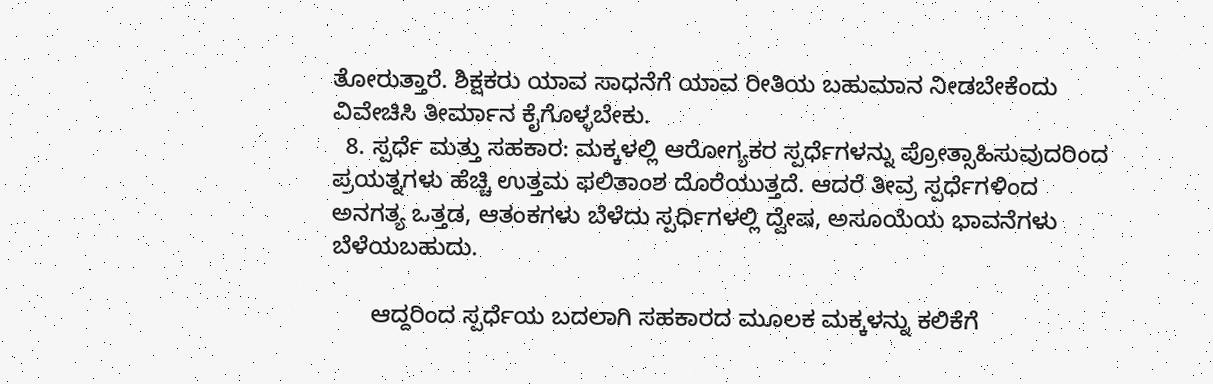ತೋರುತ್ತಾರೆ. ಶಿಕ್ಷಕರು ಯಾವ ಸಾಧನೆಗೆ ಯಾವ ರೀತಿಯ ಬಹುಮಾನ ನೀಡಬೇಕೆಂದು ವಿವೇಚಿಸಿ ತೀರ್ಮಾನ ಕೈಗೊಳ್ಳಬೇಕು.
  8. ಸ್ಪರ್ಧೆ ಮತ್ತು ಸಹಕಾರ: ಮಕ್ಕಳಲ್ಲಿ ಆರೋಗ್ಯಕರ ಸ್ಪರ್ಧೆಗಳನ್ನು ಪ್ರೋತ್ಸಾಹಿಸುವುದರಿಂದ ಪ್ರಯತ್ನಗಳು ಹೆಚ್ಚಿ ಉತ್ತಮ ಫಲಿತಾಂಶ ದೊರೆಯುತ್ತದೆ. ಆದರೆ ತೀವ್ರ ಸ್ಪರ್ಧೆಗಳಿಂದ ಅನಗತ್ಯ ಒತ್ತಡ, ಆತಂಕಗಳು ಬೆಳೆದು ಸ್ಪರ್ಧಿಗಳಲ್ಲಿ ದ್ವೇಷ, ಅಸೂಯೆಯ ಭಾವನೆಗಳು ಬೆಳೆಯಬಹುದು.

      ಆದ್ದರಿಂದ ಸ್ಪರ್ಧೆಯ ಬದಲಾಗಿ ಸಹಕಾರದ ಮೂಲಕ ಮಕ್ಕಳನ್ನು ಕಲಿಕೆಗೆ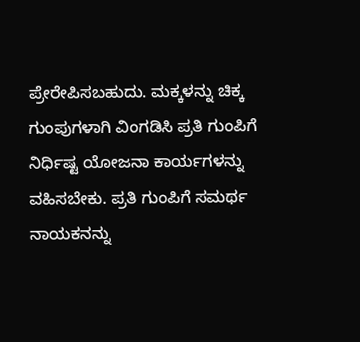ಪ್ರೇರೇಪಿಸಬಹುದು. ಮಕ್ಕಳನ್ನು ಚಿಕ್ಕ ಗುಂಪುಗಳಾಗಿ ವಿಂಗಡಿಸಿ ಪ್ರತಿ ಗುಂಪಿಗೆ ನಿರ್ಧಿಷ್ಟ ಯೋಜನಾ ಕಾರ್ಯಗಳನ್ನು ವಹಿಸಬೇಕು. ಪ್ರತಿ ಗುಂಪಿಗೆ ಸಮರ್ಥ ನಾಯಕನನ್ನು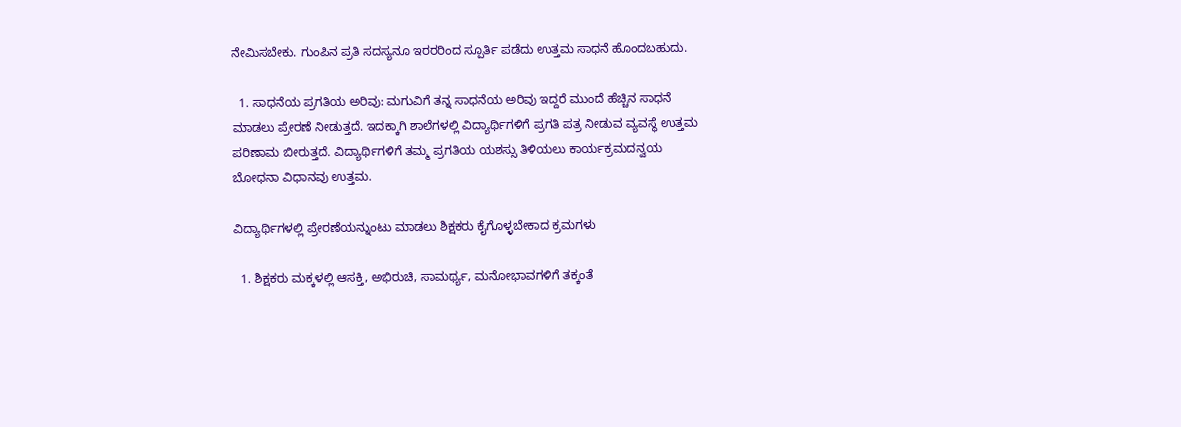ನೇಮಿಸಬೇಕು. ಗುಂಪಿನ ಪ್ರತಿ ಸದಸ್ಯನೂ ಇರರರಿಂದ ಸ್ಪೂರ್ತಿ ಪಡೆದು ಉತ್ತಮ ಸಾಧನೆ ಹೊಂದಬಹುದು.

  1. ಸಾಧನೆಯ ಪ್ರಗತಿಯ ಅರಿವು: ಮಗುವಿಗೆ ತನ್ನ ಸಾಧನೆಯ ಅರಿವು ಇದ್ದರೆ ಮುಂದೆ ಹೆಚ್ಚಿನ ಸಾಧನೆ ಮಾಡಲು ಪ್ರೇರಣೆ ನೀಡುತ್ತದೆ. ಇದಕ್ಕಾಗಿ ಶಾಲೆಗಳಲ್ಲಿ ವಿದ್ಯಾರ್ಥಿಗಳಿಗೆ ಪ್ರಗತಿ ಪತ್ರ ನೀಡುವ ವ್ಯವಸ್ಥೆ ಉತ್ತಮ ಪರಿಣಾಮ ಬೀರುತ್ತದೆ. ವಿದ್ಯಾರ್ಥಿಗಳಿಗೆ ತಮ್ಮ ಪ್ರಗತಿಯ ಯಶಸ್ಸು ತಿಳಿಯಲು ಕಾರ್ಯಕ್ರಮದನ್ವಯ ಬೋಧನಾ ವಿಧಾನವು ಉತ್ತಮ.

ವಿದ್ಯಾರ್ಥಿಗಳಲ್ಲಿ ಪ್ರೇರಣೆಯನ್ನುಂಟು ಮಾಡಲು ಶಿಕ್ಷಕರು ಕೈಗೊಳ್ಳಬೇಕಾದ ಕ್ರಮಗಳು

  1. ಶಿಕ್ಷಕರು ಮಕ್ಕಳಲ್ಲಿ ಆಸಕ್ತಿ, ಅಭಿರುಚಿ, ಸಾಮರ್ಥ್ಯ, ಮನೋಭಾವಗಳಿಗೆ ತಕ್ಕಂತೆ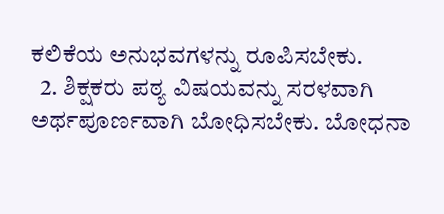ಕಲಿಕೆಯ ಅನುಭವಗಳನ್ನು ರೂಪಿಸಬೇಕು.
  2. ಶಿಕ್ಷಕರು ಪಠ್ಯ ವಿಷಯವನ್ನು ಸರಳವಾಗಿ ಅರ್ಥಪೂರ್ಣವಾಗಿ ಬೋಧಿಸಬೇಕು. ಬೋಧನಾ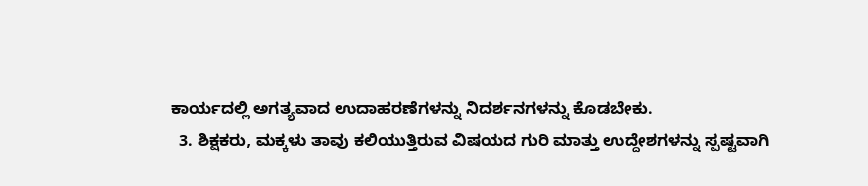ಕಾರ್ಯದಲ್ಲಿ ಅಗತ್ಯವಾದ ಉದಾಹರಣೆಗಳನ್ನು ನಿದರ್ಶನಗಳನ್ನು ಕೊಡಬೇಕು.
  3. ಶಿಕ್ಷಕರು, ಮಕ್ಕಳು ತಾವು ಕಲಿಯುತ್ತಿರುವ ವಿಷಯದ ಗುರಿ ಮಾತ್ತು ಉದ್ದೇಶಗಳನ್ನು ಸ್ಪಷ್ಟವಾಗಿ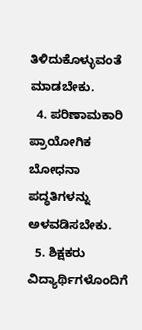ತಿಳಿದುಕೊಳ್ಳುವಂತೆ ಮಾಡಬೇಕು.
  4. ಪರಿಣಾಮಕಾರಿ ಪ್ರಾಯೋಗಿಕ ಬೋಧನಾ ಪದ್ಧತಿಗಳನ್ನು ಅಳವಡಿಸಬೇಕು.
  5. ಶಿಕ್ಷಕರು ವಿದ್ಯಾರ್ಥಿಗಳೊಂದಿಗೆ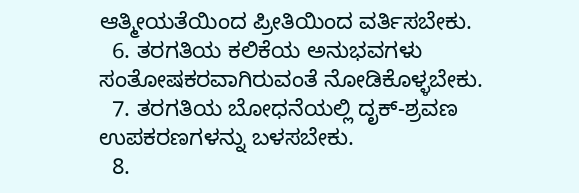ಆತ್ಮೀಯತೆಯಿಂದ ಪ್ರೀತಿಯಿಂದ ವರ್ತಿಸಬೇಕು.
  6. ತರಗತಿಯ ಕಲಿಕೆಯ ಅನುಭವಗಳು ಸಂತೋಷಕರವಾಗಿರುವಂತೆ ನೋಡಿಕೊಳ್ಳಬೇಕು.
  7. ತರಗತಿಯ ಬೋಧನೆಯಲ್ಲಿ ದೃಕ್-ಶ್ರವಣ ಉಪಕರಣಗಳನ್ನು ಬಳಸಬೇಕು.
  8.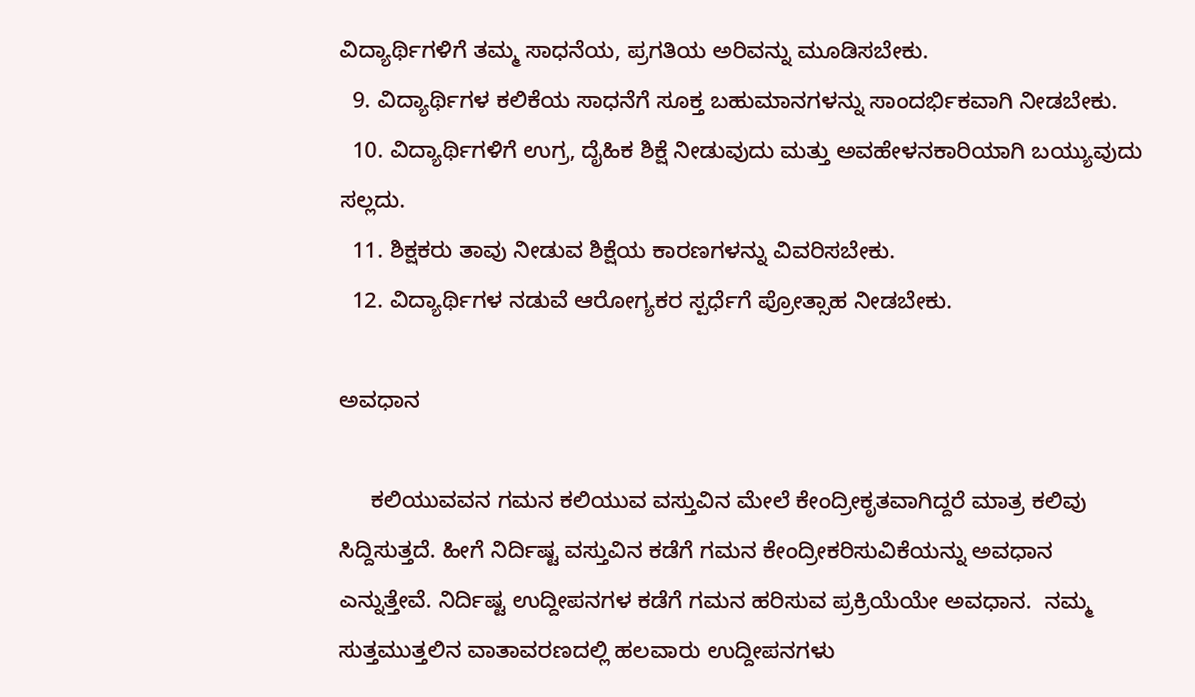ವಿದ್ಯಾರ್ಥಿಗಳಿಗೆ ತಮ್ಮ ಸಾಧನೆಯ, ಪ್ರಗತಿಯ ಅರಿವನ್ನು ಮೂಡಿಸಬೇಕು.
  9. ವಿದ್ಯಾರ್ಥಿಗಳ ಕಲಿಕೆಯ ಸಾಧನೆಗೆ ಸೂಕ್ತ ಬಹುಮಾನಗಳನ್ನು ಸಾಂದರ್ಭಿಕವಾಗಿ ನೀಡಬೇಕು.
  10. ವಿದ್ಯಾರ್ಥಿಗಳಿಗೆ ಉಗ್ರ, ದೈಹಿಕ ಶಿಕ್ಷೆ ನೀಡುವುದು ಮತ್ತು ಅವಹೇಳನಕಾರಿಯಾಗಿ ಬಯ್ಯುವುದು ಸಲ್ಲದು.
  11. ಶಿಕ್ಷಕರು ತಾವು ನೀಡುವ ಶಿಕ್ಷೆಯ ಕಾರಣಗಳನ್ನು ವಿವರಿಸಬೇಕು.
  12. ವಿದ್ಯಾರ್ಥಿಗಳ ನಡುವೆ ಆರೋಗ್ಯಕರ ಸ್ಪರ್ಧೆಗೆ ಪ್ರೋತ್ಸಾಹ ನೀಡಬೇಕು.

ಅವಧಾನ

     ಕಲಿಯುವವನ ಗಮನ ಕಲಿಯುವ ವಸ್ತುವಿನ ಮೇಲೆ ಕೇಂದ್ರೀಕೃತವಾಗಿದ್ದರೆ ಮಾತ್ರ ಕಲಿವು ಸಿದ್ದಿಸುತ್ತದೆ. ಹೀಗೆ ನಿರ್ದಿಷ್ಟ ವಸ್ತುವಿನ ಕಡೆಗೆ ಗಮನ ಕೇಂದ್ರೀಕರಿಸುವಿಕೆಯನ್ನು ಅವಧಾನ ಎನ್ನುತ್ತೇವೆ. ನಿರ್ದಿಷ್ಟ ಉದ್ದೀಪನಗಳ ಕಡೆಗೆ ಗಮನ ಹರಿಸುವ ಪ್ರಕ್ರಿಯೆಯೇ ಅವಧಾನ.  ನಮ್ಮ ಸುತ್ತಮುತ್ತಲಿನ ವಾತಾವರಣದಲ್ಲಿ ಹಲವಾರು ಉದ್ದೀಪನಗಳು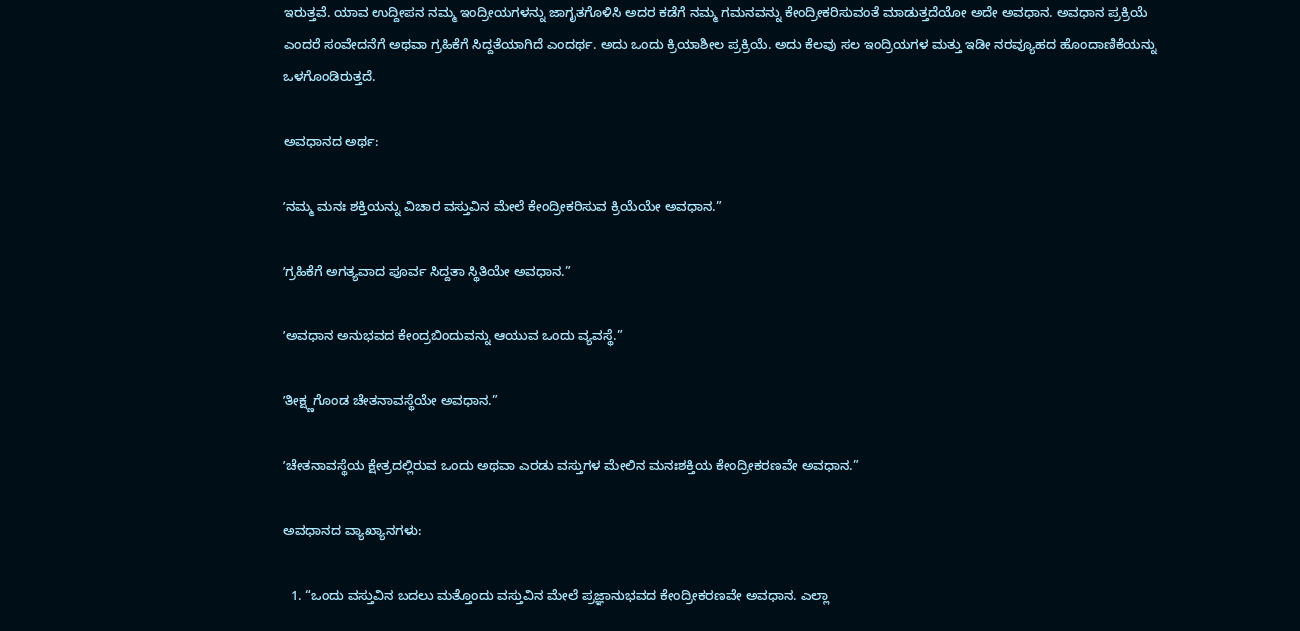ಇರುತ್ತವೆ. ಯಾವ ಉದ್ದೀಪನ ನಮ್ಮ ಇಂದ್ರೀಯಗಳನ್ನು ಜಾಗೃತಗೊಳಿಸಿ ಅದರ ಕಡೆಗೆ ನಮ್ಮ ಗಮನವನ್ನು ಕೇಂದ್ರೀಕರಿಸುವಂತೆ ಮಾಡುತ್ತದೆಯೋ ಅದೇ ಅವಧಾನ. ಅವಧಾನ ಪ್ರಕ್ರಿಯೆ ಎಂದರೆ ಸಂವೇದನೆಗೆ ಅಥವಾ ಗ್ರಹಿಕೆಗೆ ಸಿದ್ದತೆಯಾಗಿದೆ ಎಂದರ್ಥ. ಅದು ಒಂದು ಕ್ರಿಯಾಶೀಲ ಪ್ರಕ್ರಿಯೆ. ಅದು ಕೆಲವು ಸಲ ಇಂದ್ರಿಯಗಳ ಮತ್ತು ಇಡೀ ನರವ್ಯೂಹದ ಹೊಂದಾಣಿಕೆಯನ್ನು ಒಳಗೊಂಡಿರುತ್ತದೆ.

ಅವಧಾನದ ಅರ್ಥ:

ʼನಮ್ಮ ಮನಃ ಶಕ್ತಿಯನ್ನು ವಿಚಾರ ವಸ್ತುವಿನ ಮೇಲೆ ಕೇಂದ್ರೀಕರಿಸುವ ಕ್ರಿಯೆಯೇ ಅವಧಾನ.”

ʼಗ್ರಹಿಕೆಗೆ ಅಗತ್ಯವಾದ ಪೂರ್ವ ಸಿದ್ದತಾ ಸ್ಥಿತಿಯೇ ಅವಧಾನ.”

ʼಅವಧಾನ ಅನುಭವದ ಕೇಂದ್ರಬಿಂದುವನ್ನು ಆಯುವ ಒಂದು ವ್ಯವಸ್ಥೆ.”

ʼತೀಕ್ಷ್ಣಗೊಂಡ ಚೇತನಾವಸ್ಥೆಯೇ ಅವಧಾನ.”

ʼಚೇತನಾವಸ್ಥೆಯ ಕ್ಷೇತ್ರದಲ್ಲಿರುವ ಒಂದು ಅಥವಾ ಎರಡು ವಸ್ತುಗಳ ಮೇಲಿನ ಮನಃಶಕ್ತಿಯ ಕೇಂದ್ರೀಕರಣವೇ ಅವಧಾನ.”

ಅವಧಾನದ ವ್ಯಾಖ್ಯಾನಗಳು:

  1. “ಒಂದು ವಸ್ತುವಿನ ಬದಲು ಮತ್ತೊಂದು ವಸ್ತುವಿನ ಮೇಲೆ ಪ್ರಜ್ಞಾನುಭವದ ಕೇಂದ್ರೀಕರಣವೇ ಅವಧಾನ. ಎಲ್ಲಾ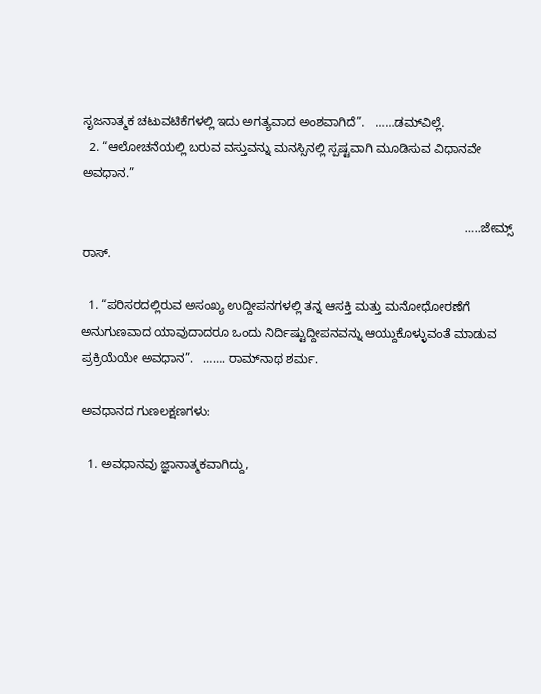ಸೃಜನಾತ್ಮಕ ಚಟುವಟಿಕೆಗಳಲ್ಲಿ ಇದು ಅಗತ್ಯವಾದ ಅಂಶವಾಗಿದೆ”.   ……ಡಮ್‌ವಿಲ್ಲೆ.
  2. “ಆಲೋಚನೆಯಲ್ಲಿ ಬರುವ ವಸ್ತುವನ್ನು ಮನಸ್ಸಿನಲ್ಲಿ ಸ್ಪಷ್ಟವಾಗಿ ಮೂಡಿಸುವ ವಿಧಾನವೇ ಅವಧಾನ.”

                                                                                                               …..ಜೇಮ್ಸ್ ರಾಸ್.

  1. “ಪರಿಸರದಲ್ಲಿರುವ ಅಸಂಖ್ಯ ಉದ್ದೀಪನಗಳಲ್ಲಿ ತನ್ನ ಆಸಕ್ತಿ ಮತ್ತು ಮನೋಧೋರಣೆಗೆ ಅನುಗುಣವಾದ ಯಾವುದಾದರೂ ಒಂದು ನಿರ್ದಿಷ್ಟುದ್ದೀಪನವನ್ನು ಆಯ್ದುಕೊಳ್ಳುವಂತೆ ಮಾಡುವ ಪ್ರಕ್ರಿಯೆಯೇ ಅವಧಾನ”.   ……. ರಾಮ್‌ನಾಥ ಶರ್ಮ.

ಅವಧಾನದ ಗುಣಲಕ್ಷಣಗಳು:

  1. ಅವಧಾನವು ಜ್ಞಾನಾತ್ಮಕವಾಗಿದ್ದು,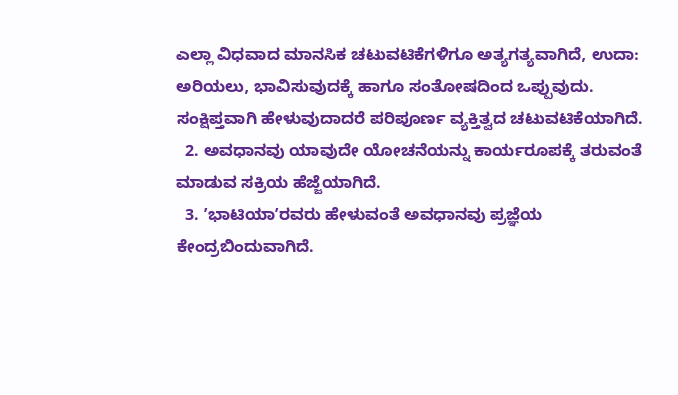ಎಲ್ಲಾ ವಿಧವಾದ ಮಾನಸಿಕ ಚಟುವಟಿಕೆಗಳಿಗೂ ಅತ್ಯಗತ್ಯವಾಗಿದೆ, ಉದಾ: ಅರಿಯಲು, ಭಾವಿಸುವುದಕ್ಕೆ ಹಾಗೂ ಸಂತೋಷದಿಂದ ಒಪ್ಪುವುದು. ಸಂಕ್ಷಿಪ್ತವಾಗಿ ಹೇಳುವುದಾದರೆ ಪರಿಪೂರ್ಣ ವ್ಯಕ್ತಿತ್ವದ ಚಟುವಟಿಕೆಯಾಗಿದೆ.
  2. ಅವಧಾನವು ಯಾವುದೇ ಯೋಚನೆಯನ್ನು ಕಾರ್ಯರೂಪಕ್ಕೆ ತರುವಂತೆ ಮಾಡುವ ಸಕ್ರಿಯ ಹೆಜ್ಜೆಯಾಗಿದೆ.
  3. ʼಭಾಟಿಯಾʼರವರು ಹೇಳುವಂತೆ ಅವಧಾನವು ಪ್ರಜ್ಞೆಯ ಕೇಂದ್ರಬಿಂದುವಾಗಿದೆ.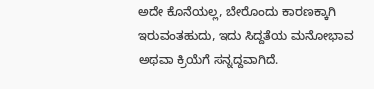ಅದೇ ಕೊನೆಯಲ್ಲ, ಬೇರೊಂದು ಕಾರಣಕ್ಕಾಗಿ ಇರುವಂತಹುದು, ಇದು ಸಿದ್ದತೆಯ ಮನೋಭಾವ ಅಥವಾ ಕ್ರಿಯೆಗೆ ಸನ್ನದ್ದವಾಗಿದೆ.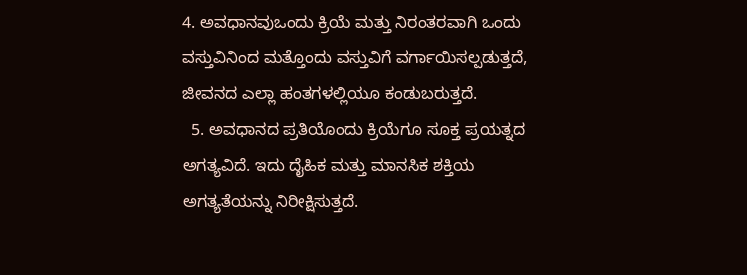4. ಅವಧಾನವುಒಂದು ಕ್ರಿಯೆ ಮತ್ತು ನಿರಂತರವಾಗಿ ಒಂದು ವಸ್ತುವಿನಿಂದ ಮತ್ತೊಂದು ವಸ್ತುವಿಗೆ ವರ್ಗಾಯಿಸಲ್ಪಡುತ್ತದೆ, ಜೀವನದ ಎಲ್ಲಾ ಹಂತಗಳಲ್ಲಿಯೂ ಕಂಡುಬರುತ್ತದೆ.
  5. ಅವಧಾನದ ಪ್ರತಿಯೊಂದು ಕ್ರಿಯೆಗೂ ಸೂಕ್ತ ಪ್ರಯತ್ನದ ಅಗತ್ಯವಿದೆ. ಇದು ದೈಹಿಕ ಮತ್ತು ಮಾನಸಿಕ ಶಕ್ತಿಯ ಅಗತ್ಯತೆಯನ್ನು ನಿರೀಕ್ಷಿಸುತ್ತದೆ.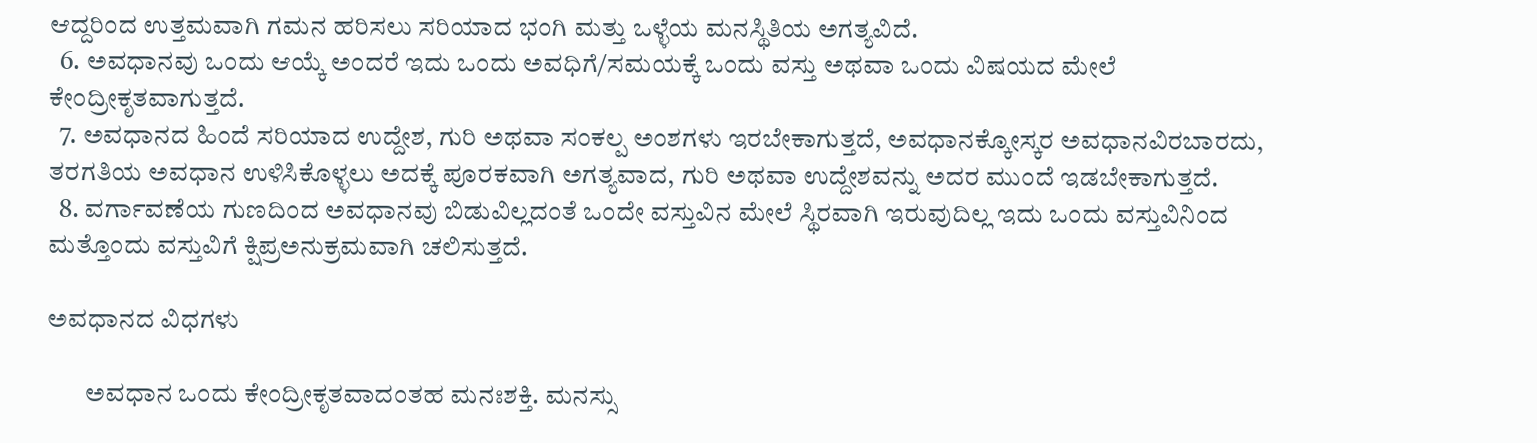ಆದ್ದರಿಂದ ಉತ್ತಮವಾಗಿ ಗಮನ ಹರಿಸಲು ಸರಿಯಾದ ಭಂಗಿ ಮತ್ತು ಒಳ್ಳೆಯ ಮನಸ್ಥಿತಿಯ ಅಗತ್ಯವಿದೆ.
  6. ಅವಧಾನವು ಒಂದು ಆಯ್ಕೆ ಅಂದರೆ ಇದು ಒಂದು ಅವಧಿಗೆ/ಸಮಯಕ್ಕೆ ಒಂದು ವಸ್ತು ಅಥವಾ ಒಂದು ವಿಷಯದ ಮೇಲೆ ಕೇಂದ್ರೀಕೃತವಾಗುತ್ತದೆ.
  7. ಅವಧಾನದ ಹಿಂದೆ ಸರಿಯಾದ ಉದ್ದೇಶ, ಗುರಿ ಅಥವಾ ಸಂಕಲ್ಪ ಅಂಶಗಳು ಇರಬೇಕಾಗುತ್ತದೆ, ಅವಧಾನಕ್ಕೋಸ್ಕರ ಅವಧಾನವಿರಬಾರದು, ತರಗತಿಯ ಅವಧಾನ ಉಳಿಸಿಕೊಳ್ಳಲು ಅದಕ್ಕೆ ಪೂರಕವಾಗಿ ಅಗತ್ಯವಾದ, ಗುರಿ ಅಥವಾ ಉದ್ದೇಶವನ್ನು ಅದರ ಮುಂದೆ ಇಡಬೇಕಾಗುತ್ತದೆ.
  8. ವರ್ಗಾವಣೆಯ ಗುಣದಿಂದ ಅವಧಾನವು ಬಿಡುವಿಲ್ಲದಂತೆ ಒಂದೇ ವಸ್ತುವಿನ ಮೇಲೆ ಸ್ಥಿರವಾಗಿ ಇರುವುದಿಲ್ಲ ಇದು ಒಂದು ವಸ್ತುವಿನಿಂದ ಮತ್ತೊಂದು ವಸ್ತುವಿಗೆ ಕ್ಷಿಪ್ರಅನುಕ್ರಮವಾಗಿ ಚಲಿಸುತ್ತದೆ.

ಅವಧಾನದ ವಿಧಗಳು

       ಅವಧಾನ ಒಂದು ಕೇಂದ್ರೀಕೃತವಾದಂತಹ ಮನಃಶಕ್ತಿ. ಮನಸ್ಸು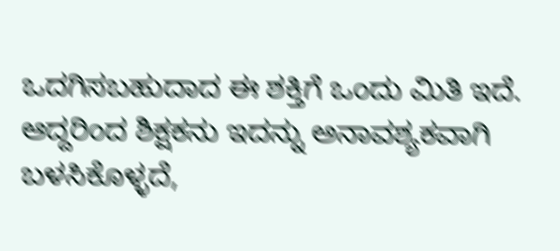ಒದಗಿಸಬಹುದಾದ ಈ ಶಕ್ತಿಗೆ ಒಂದು ಮಿತಿ ಇದೆ. ಆದ್ದರಿಂದ ಶಿಕ್ಷಕನು ಇದನ್ನು ಅನಾವಶ್ಯಕವಾಗಿ ಬಳಸಿಕೊಳ್ಳದೆ,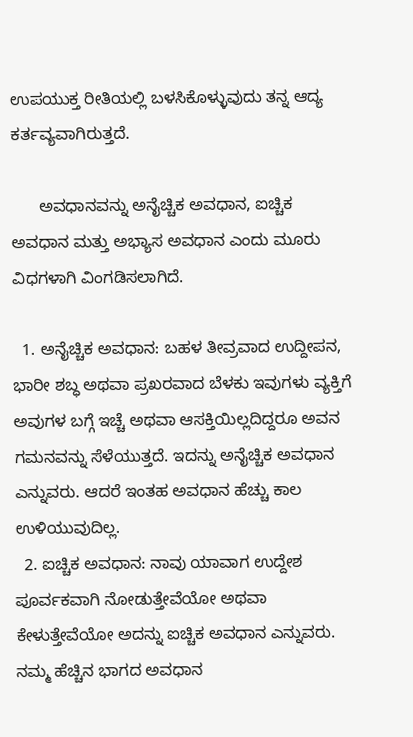ಉಪಯುಕ್ತ ರೀತಿಯಲ್ಲಿ ಬಳಸಿಕೊಳ್ಳುವುದು ತನ್ನ ಆದ್ಯ ಕರ್ತವ್ಯವಾಗಿರುತ್ತದೆ.

      ಅವಧಾನವನ್ನು ಅನೈಚ್ಚಿಕ ಅವಧಾನ, ಐಚ್ಚಿಕ ಅವಧಾನ ಮತ್ತು ಅಭ್ಯಾಸ ಅವಧಾನ ಎಂದು ಮೂರು ವಿಧಗಳಾಗಿ ವಿಂಗಡಿಸಲಾಗಿದೆ.

  1. ಅನೈಚ್ಚಿಕ ಅವಧಾನ: ಬಹಳ ತೀವ್ರವಾದ ಉದ್ದೀಪನ, ಭಾರೀ ಶಬ್ಧ ಅಥವಾ ಪ್ರಖರವಾದ ಬೆಳಕು ಇವುಗಳು ವ್ಯಕ್ತಿಗೆ ಅವುಗಳ ಬಗ್ಗೆ ಇಚ್ಚೆ ಅಥವಾ ಆಸಕ್ತಿಯಿಲ್ಲದಿದ್ದರೂ ಅವನ ಗಮನವನ್ನು ಸೆಳೆಯುತ್ತದೆ. ಇದನ್ನು ಅನೈಚ್ಚಿಕ ಅವಧಾನ ಎನ್ನುವರು. ಆದರೆ ಇಂತಹ ಅವಧಾನ ಹೆಚ್ಚು ಕಾಲ ಉಳಿಯುವುದಿಲ್ಲ.
  2. ಐಚ್ಚಿಕ ಅವಧಾನ: ನಾವು ಯಾವಾಗ ಉದ್ದೇಶ ಪೂರ್ವಕವಾಗಿ ನೋಡುತ್ತೇವೆಯೋ ಅಥವಾ ಕೇಳುತ್ತೇವೆಯೋ ಅದನ್ನು ಐಚ್ಚಿಕ ಅವಧಾನ ಎನ್ನುವರು. ನಮ್ಮ ಹೆಚ್ಚಿನ ಭಾಗದ ಅವಧಾನ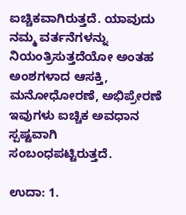ಐಚ್ಚಿಕವಾಗಿರುತ್ತದೆ. ಯಾವುದು ನಮ್ಮ ವರ್ತನೆಗಳನ್ನು ನಿಯಂತ್ರಿಸುತ್ತದೆಯೋ ಅಂತಹ ಅಂಶಗಳಾದ ಆಸಕ್ತಿ, ಮನೋಧೋರಣೆ, ಅಭಿಪ್ರೇರಣೆ ಇವುಗಳು ಐಚ್ಚಿಕ ಅವಧಾನ ಸ್ಪಷ್ಟವಾಗಿ ಸಂಬಂಧಪಟ್ಟಿರುತ್ತದೆ.

ಉದಾ: 1.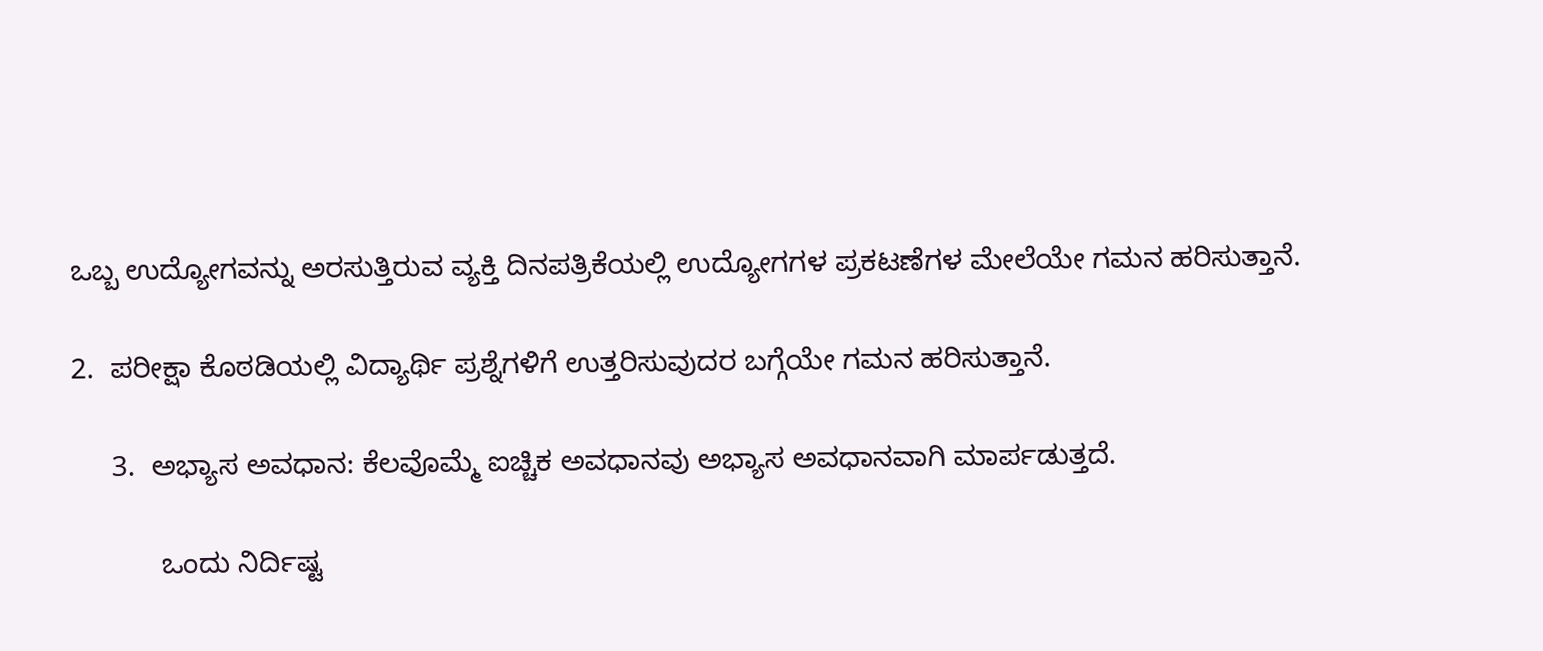ಒಬ್ಬ ಉದ್ಯೋಗವನ್ನು ಅರಸುತ್ತಿರುವ ವ್ಯಕ್ತಿ ದಿನಪತ್ರಿಕೆಯಲ್ಲಿ ಉದ್ಯೋಗಗಳ ಪ್ರಕಟಣೆಗಳ ಮೇಲೆಯೇ ಗಮನ ಹರಿಸುತ್ತಾನೆ.

2.  ಪರೀಕ್ಷಾ ಕೊಠಡಿಯಲ್ಲಿ ವಿದ್ಯಾರ್ಥಿ ಪ್ರಶ್ನೆಗಳಿಗೆ ಉತ್ತರಿಸುವುದರ ಬಗ್ಗೆಯೇ ಗಮನ ಹರಿಸುತ್ತಾನೆ.

     3.  ಅಭ್ಯಾಸ ಅವಧಾನ: ಕೆಲವೊಮ್ಮೆ ಐಚ್ಚಿಕ ಅವಧಾನವು ಅಭ್ಯಾಸ ಅವಧಾನವಾಗಿ ಮಾರ್ಪಡುತ್ತದೆ.

           ಒಂದು ನಿರ್ದಿಷ್ಟ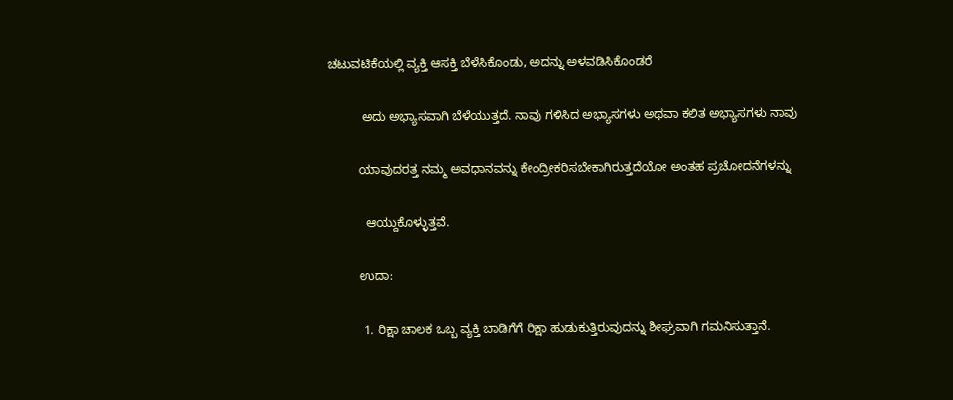ಚಟುವಟಿಕೆಯಲ್ಲಿ ವ್ಯಕ್ತಿ ಆಸಕ್ತಿ ಬೆಳೆಸಿಕೊಂಡು, ಅದನ್ನು ಅಳವಡಿಸಿಕೊಂಡರೆ

          ಅದು ಅಭ್ಯಾಸವಾಗಿ ಬೆಳೆಯುತ್ತದೆ. ನಾವು ಗಳಿಸಿದ ಅಭ್ಯಾಸಗಳು ಅಥವಾ ಕಲಿತ ಅಭ್ಯಾಸಗಳು ನಾವು

         ಯಾವುದರತ್ತ ನಮ್ಮ ಅವಧಾನವನ್ನು ಕೇಂದ್ರೀಕರಿಸಬೇಕಾಗಿರುತ್ತದೆಯೋ ಅಂತಹ ಪ್ರಚೋದನೆಗಳನ್ನು

           ಆಯ್ದುಕೊಳ್ಳುತ್ತವೆ.

         ಉದಾ:

          1. ರಿಕ್ಷಾ ಚಾಲಕ ಒಬ್ಬ ವ್ಯಕ್ತಿ ಬಾಡಿಗೆಗೆ ರಿಕ್ಷಾ ಹುಡುಕುತ್ತಿರುವುದನ್ನು ಶೀಘ್ರವಾಗಿ ಗಮನಿಸುತ್ತಾನೆ.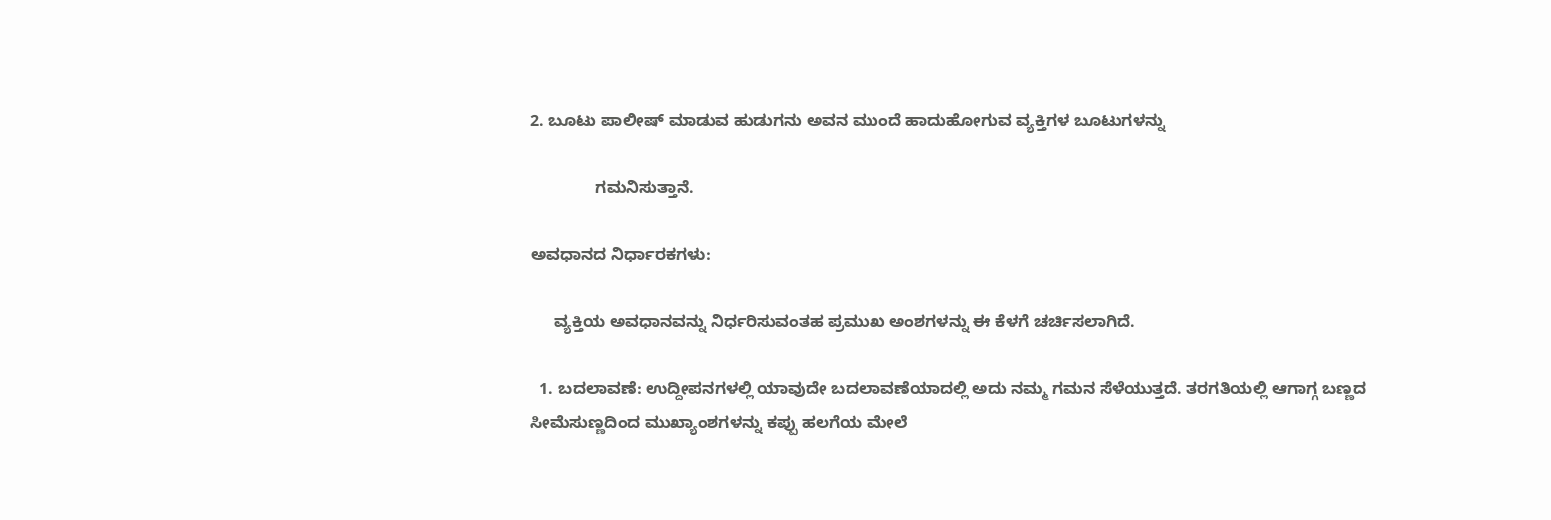2. ಬೂಟು ಪಾಲೀಷ್‌ ಮಾಡುವ ಹುಡುಗನು ಅವನ ಮುಂದೆ ಹಾದುಹೋಗುವ ವ್ಯಕ್ತಿಗಳ ಬೂಟುಗಳನ್ನು

              ಗಮನಿಸುತ್ತಾನೆ.

ಅವಧಾನದ ನಿರ್ಧಾರಕಗಳು:

     ವ್ಯಕ್ತಿಯ ಅವಧಾನವನ್ನು ನಿರ್ಧರಿಸುವಂತಹ ಪ್ರಮುಖ ಅಂಶಗಳನ್ನು ಈ ಕೆಳಗೆ ಚರ್ಚಿಸಲಾಗಿದೆ.

  1. ಬದಲಾವಣೆ: ಉದ್ದೀಪನಗಳಲ್ಲಿ ಯಾವುದೇ ಬದಲಾವಣೆಯಾದಲ್ಲಿ ಅದು ನಮ್ಮ ಗಮನ ಸೆಳೆಯುತ್ತದೆ. ತರಗತಿಯಲ್ಲಿ ಆಗಾಗ್ಗ ಬಣ್ಣದ ಸೀಮೆಸುಣ್ಣದಿಂದ ಮುಖ್ಯಾಂಶಗಳನ್ನು ಕಪ್ಪು ಹಲಗೆಯ ಮೇಲೆ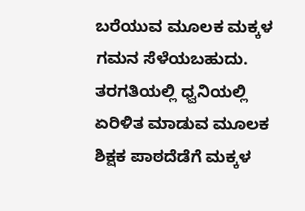ಬರೆಯುವ ಮೂಲಕ ಮಕ್ಕಳ ಗಮನ ಸೆಳೆಯಬಹುದು. ತರಗತಿಯಲ್ಲಿ ಧ್ವನಿಯಲ್ಲಿ ಏರಿಳಿತ ಮಾಡುವ ಮೂಲಕ ಶಿಕ್ಷಕ ಪಾಠದೆಡೆಗೆ ಮಕ್ಕಳ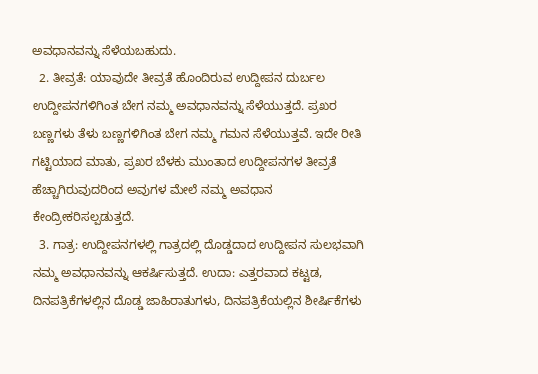ಅವಧಾನವನ್ನು ಸೆಳೆಯಬಹುದು.
  2. ತೀವ್ರತೆ: ಯಾವುದೇ ತೀವ್ರತೆ ಹೊಂದಿರುವ ಉದ್ದೀಪನ ದುರ್ಬಲ ಉದ್ದೀಪನಗಳಿಗಿಂತ ಬೇಗ ನಮ್ಮ ಅವಧಾನವನ್ನು ಸೆಳೆಯುತ್ತದೆ. ಪ್ರಖರ ಬಣ್ಣಗಳು ತೆಳು ಬಣ್ಣಗಳಿಗಿಂತ ಬೇಗ ನಮ್ಮ ಗಮನ ಸೆಳೆಯುತ್ತವೆ. ಇದೇ ರೀತಿ ಗಟ್ಟಿಯಾದ ಮಾತು, ಪ್ರಖರ ಬೆಳಕು ಮುಂತಾದ ಉದ್ದೀಪನಗಳ ತೀವ್ರತೆ ಹೆಚ್ಚಾಗಿರುವುದರಿಂದ ಅವುಗಳ ಮೇಲೆ ನಮ್ಮ ಅವಧಾನ ಕೇಂದ್ರೀಕರಿಸಲ್ಪಡುತ್ತದೆ.
  3. ಗಾತ್ರ: ಉದ್ದೀಪನಗಳಲ್ಲಿ ಗಾತ್ರದಲ್ಲಿ ದೊಡ್ಡದಾದ ಉದ್ದೀಪನ ಸುಲಭವಾಗಿ ನಮ್ಮ ಅವಧಾನವನ್ನು ಆಕರ್ಷಿಸುತ್ತದೆ. ಉದಾ: ಎತ್ತರವಾದ ಕಟ್ಟಡ, ದಿನಪತ್ರಿಕೆಗಳಲ್ಲಿನ ದೊಡ್ಡ ಜಾಹಿರಾತುಗಳು, ದಿನಪತ್ರಿಕೆಯಲ್ಲಿನ ಶೀರ್ಷಿಕೆಗಳು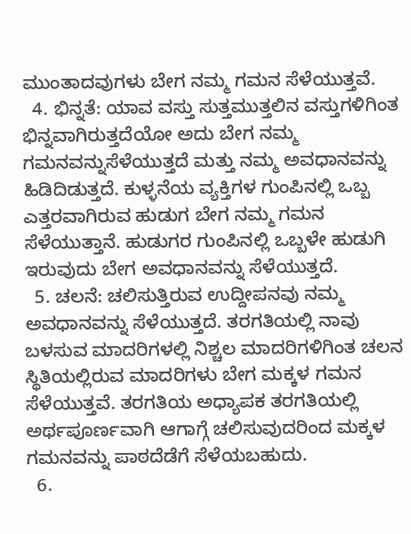ಮುಂತಾದವುಗಳು ಬೇಗ ನಮ್ಮ ಗಮನ ಸೆಳೆಯುತ್ತವೆ.
  4. ಭಿನ್ನತೆ: ಯಾವ ವಸ್ತು ಸುತ್ತಮುತ್ತಲಿನ ವಸ್ತುಗಳಿಗಿಂತ ಭಿನ್ನವಾಗಿರುತ್ತದೆಯೋ ಅದು ಬೇಗ ನಮ್ಮ ಗಮನವನ್ನುಸೆಳೆಯುತ್ತದೆ ಮತ್ತು ನಮ್ಮ ಅವಧಾನವನ್ನು ಹಿಡಿದಿಡುತ್ತದೆ. ಕುಳ್ಳನೆಯ ವ್ಯಕ್ತಿಗಳ ಗುಂಪಿನಲ್ಲಿ ಒಬ್ಬ ಎತ್ತರವಾಗಿರುವ ಹುಡುಗ ಬೇಗ ನಮ್ಮ ಗಮನ ಸೆಳೆಯುತ್ತಾನೆ. ಹುಡುಗರ ಗುಂಪಿನಲ್ಲಿ ಒಬ್ಬಳೇ ಹುಡುಗಿ ಇರುವುದು ಬೇಗ ಅವಧಾನವನ್ನು ಸೆಳೆಯುತ್ತದೆ.
  5. ಚಲನೆ: ಚಲಿಸುತ್ತಿರುವ ಉದ್ದೀಪನವು ನಮ್ಮ ಅವಧಾನವನ್ನು ಸೆಳೆಯುತ್ತದೆ. ತರಗತಿಯಲ್ಲಿ ನಾವು ಬಳಸುವ ಮಾದರಿಗಳಲ್ಲಿ ನಿಶ್ಚಲ ಮಾದರಿಗಳಿಗಿಂತ ಚಲನ ಸ್ಥಿತಿಯಲ್ಲಿರುವ ಮಾದರಿಗಳು ಬೇಗ ಮಕ್ಕಳ ಗಮನ ಸೆಳೆಯುತ್ತವೆ. ತರಗತಿಯ ಅಧ್ಯಾಪಕ ತರಗತಿಯಲ್ಲಿ ಅರ್ಥಪೂರ್ಣವಾಗಿ ಆಗಾಗ್ಗೆ ಚಲಿಸುವುದರಿಂದ ಮಕ್ಕಳ ಗಮನವನ್ನು ಪಾಠದೆಡೆಗೆ ಸೆಳೆಯಬಹುದು.
  6.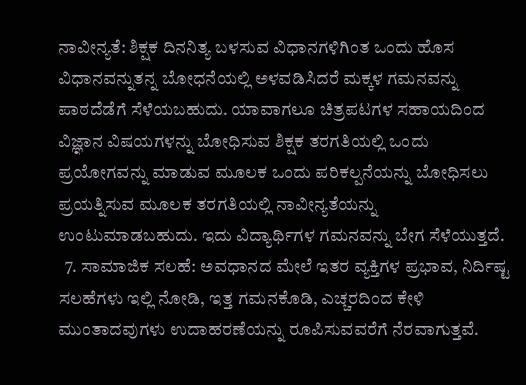ನಾವೀನ್ಯತೆ: ಶಿಕ್ಷಕ ದಿನನಿತ್ಯ ಬಳಸುವ ವಿಧಾನಗಳಿಗಿಂತ ಒಂದು ಹೊಸ ವಿಧಾನವನ್ನುತನ್ನ ಬೋಧನೆಯಲ್ಲಿ ಅಳವಡಿಸಿದರೆ ಮಕ್ಕಳ ಗಮನವನ್ನು ಪಾಠದೆಡೆಗೆ ಸೆಳೆಯಬಹುದು. ಯಾವಾಗಲೂ ಚಿತ್ರಪಟಗಳ ಸಹಾಯದಿಂದ ವಿಜ್ಞಾನ ವಿಷಯಗಳನ್ನು ಬೋಧಿಸುವ ಶಿಕ್ಷಕ ತರಗತಿಯಲ್ಲಿ ಒಂದು ಪ್ರಯೋಗವನ್ನು ಮಾಡುವ ಮೂಲಕ ಒಂದು ಪರಿಕಲ್ಪನೆಯನ್ನು ಬೋಧಿಸಲು ಪ್ರಯತ್ನಿಸುವ ಮೂಲಕ ತರಗತಿಯಲ್ಲಿ ನಾವೀನ್ಯತೆಯನ್ನು ಉಂಟುಮಾಡಬಹುದು. ಇದು ವಿದ್ಯಾರ್ಥಿಗಳ ಗಮನವನ್ನು ಬೇಗ ಸೆಳೆಯುತ್ತದೆ.
  7. ಸಾಮಾಜಿಕ ಸಲಹೆ: ಅವಧಾನದ ಮೇಲೆ ಇತರ ವ್ಯಕ್ತಿಗಳ ಪ್ರಭಾವ, ನಿರ್ದಿಷ್ಟ ಸಲಹೆಗಳು ಇಲ್ಲಿ ನೋಡಿ, ಇತ್ತ ಗಮನಕೊಡಿ, ಎಚ್ಚರದಿಂದ ಕೇಳಿ ಮುಂತಾದವುಗಳು ಉದಾಹರಣೆಯನ್ನು ರೂಪಿಸುವವರೆಗೆ ನೆರವಾಗುತ್ತವೆ.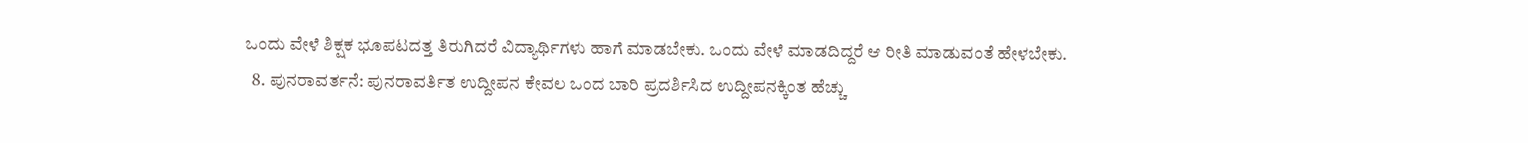ಒಂದು ವೇಳೆ ಶಿಕ್ಷಕ ಭೂಪಟದತ್ತ ತಿರುಗಿದರೆ ವಿದ್ಯಾರ್ಥಿಗಳು ಹಾಗೆ ಮಾಡಬೇಕು. ಒಂದು ವೇಳೆ ಮಾಡದಿದ್ದರೆ ಆ ರೀತಿ ಮಾಡುವಂತೆ ಹೇಳಬೇಕು.
  8. ಪುನರಾವರ್ತನೆ: ಪುನರಾವರ್ತಿತ ಉದ್ದೀಪನ ಕೇವಲ ಒಂದ ಬಾರಿ ಪ್ರದರ್ಶಿಸಿದ ಉದ್ದೀಪನಕ್ಕಿಂತ ಹೆಚ್ಚು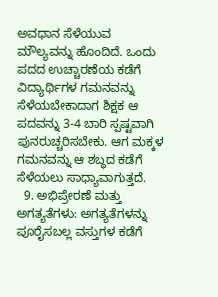ಅವಧಾನ ಸೆಳೆಯುವ ಮೌಲ್ಯವನ್ನು ಹೊಂದಿದೆ. ಒಂದು ಪದದ ಉಚ್ಚಾರಣೆಯ ಕಡೆಗೆ ವಿದ್ಯಾರ್ಥಿಗಳ ಗಮನವನ್ನು ಸೆಳೆಯಬೇಕಾದಾಗ ಶಿಕ್ಷಕ ಆ ಪದವನ್ನು 3-4 ಬಾರಿ ಸ್ಪಷ್ಟವಾಗಿ ಪುನರುಚ್ಚರಿಸಬೇಕು. ಆಗ ಮಕ್ಕಳ ಗಮನವನ್ನು ಆ ಶಬ್ಧದ ಕಡೆಗೆ ಸೆಳೆಯಲು ಸಾಧ್ಯಾವಾಗುತ್ತದೆ.
  9. ಅಭಿಪ್ರೇರಣೆ ಮತ್ತು ಅಗತ್ಯತೆಗಳು: ಅಗತ್ಯತೆಗಳನ್ನು ಪೂರೈಸಬಲ್ಲ ವಸ್ತುಗಳ ಕಡೆಗೆ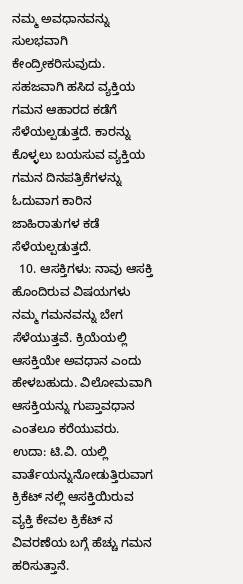ನಮ್ಮ ಅವಧಾನವನ್ನು ಸುಲಭವಾಗಿ ಕೇಂದ್ರೀಕರಿಸುವುದು. ಸಹಜವಾಗಿ ಹಸಿದ ವ್ಯಕ್ತಿಯ ಗಮನ ಆಹಾರದ ಕಡೆಗೆ ಸೆಳೆಯಲ್ಪಡುತ್ತದೆ. ಕಾರನ್ನು ಕೊಳ್ಳಲು ಬಯಸುವ ವ್ಯಕ್ತಿಯ ಗಮನ ದಿನಪತ್ರಿಕೆಗಳನ್ನು ಓದುವಾಗ ಕಾರಿನ ಜಾಹಿರಾತುಗಳ ಕಡೆ ಸೆಳೆಯಲ್ಪಡುತ್ತದೆ.
  10. ಆಸಕ್ತಿಗಳು: ನಾವು ಆಸಕ್ತಿ ಹೊಂದಿರುವ ವಿಷಯಗಳು ನಮ್ಮ ಗಮನವನ್ನು ಬೇಗ ಸೆಳೆಯುತ್ತವೆ. ಕ್ರಿಯೆಯಲ್ಲಿ ಆಸಕ್ತಿಯೇ ಅವಧಾನ ಎಂದು ಹೇಳಬಹುದು. ವಿಲೋಮವಾಗಿ ಆಸಕ್ತಿಯನ್ನು ಗುಪ್ತಾವಧಾನ ಎಂತಲೂ ಕರೆಯುವರು. ಉದಾ: ಟಿ.ವಿ. ಯಲ್ಲಿ ವಾರ್ತೆಯನ್ನುನೋಡುತ್ತಿರುವಾಗ ಕ್ರಿಕೆಟ್ ನಲ್ಲಿ ಆಸಕ್ತಿಯಿರುವ ವ್ಯಕ್ತಿ ಕೇವಲ ಕ್ರಿಕೆಟ್‌ ನ ವಿವರಣೆಯ ಬಗ್ಗೆ ಹೆಚ್ಚು ಗಮನ ಹರಿಸುತ್ತಾನೆ.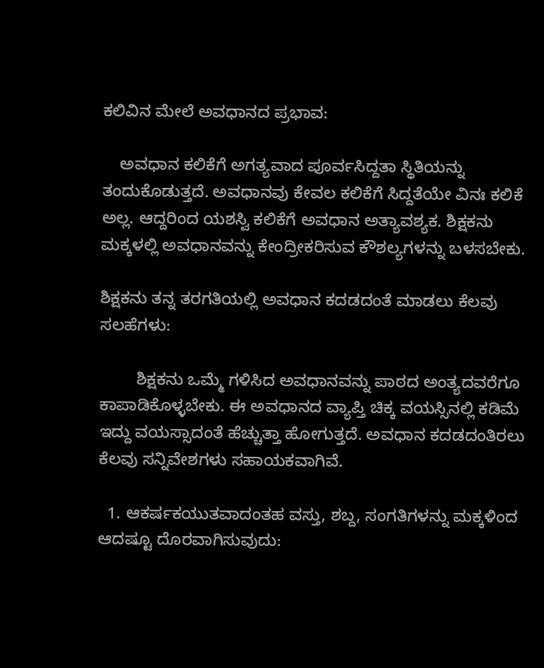ಕಲಿವಿನ ಮೇಲೆ ಅವಧಾನದ ಪ್ರಭಾವ:

    ಅವಧಾನ ಕಲಿಕೆಗೆ ಅಗತ್ಯವಾದ ಪೂರ್ವಸಿದ್ದತಾ ಸ್ಥಿತಿಯನ್ನು ತಂದುಕೊಡುತ್ತದೆ. ಅವಧಾನವು ಕೇವಲ ಕಲಿಕೆಗೆ ಸಿದ್ದತೆಯೇ ವಿನಃ ಕಲಿಕೆ ಅಲ್ಲ. ಆದ್ದರಿಂದ ಯಶಸ್ವಿ ಕಲಿಕೆಗೆ ಅವಧಾನ ಅತ್ಯಾವಶ್ಯಕ. ಶಿಕ್ಷಕನು ಮಕ್ಕಳಲ್ಲಿ ಅವಧಾನವನ್ನು ಕೇಂದ್ರೀಕರಿಸುವ ಕೌಶಲ್ಯಗಳನ್ನು ಬಳಸಬೇಕು.

ಶಿಕ್ಷಕನು ತನ್ನ ತರಗತಿಯಲ್ಲಿ ಅವಧಾನ ಕದಡದಂತೆ ಮಾಡಲು ಕೆಲವು ಸಲಹೆಗಳು:

        ಶಿಕ್ಷಕನು ಒಮ್ಮೆ ಗಳಿಸಿದ ಅವಧಾನವನ್ನು ಪಾಠದ ಅಂತ್ಯದವರೆಗೂ ಕಾಪಾಡಿಕೊಳ್ಳಬೇಕು. ಈ ಅವಧಾನದ ವ್ಯಾಪ್ತಿ ಚಿಕ್ಕ ವಯಸ್ಸಿನಲ್ಲಿ ಕಡಿಮೆ ಇದ್ದು ವಯಸ್ಸಾದಂತೆ ಹೆಚ್ಚುತ್ತಾ ಹೋಗುತ್ತದೆ. ಅವಧಾನ ಕದಡದಂತಿರಲು ಕೆಲವು ಸನ್ನಿವೇಶಗಳು ಸಹಾಯಕವಾಗಿವೆ.

  1. ಆಕರ್ಷಕಯುತವಾದಂತಹ ವಸ್ತು, ಶಬ್ದ, ಸಂಗತಿಗಳನ್ನು ಮಕ್ಕಳಿಂದ ಆದಷ್ಟೂ ದೊರವಾಗಿಸುವುದು: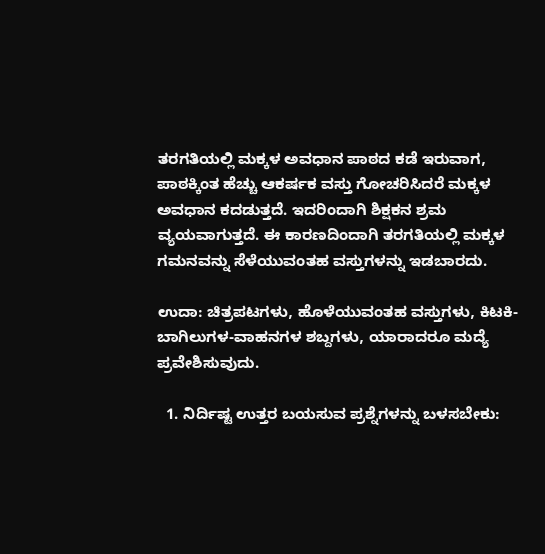ತರಗತಿಯಲ್ಲಿ ಮಕ್ಕಳ ಅವಧಾನ ಪಾಠದ ಕಡೆ ಇರುವಾಗ, ಪಾಠಕ್ಕಿಂತ ಹೆಚ್ಚು ಆಕರ್ಷಕ ವಸ್ತು ಗೋಚರಿಸಿದರೆ ಮಕ್ಕಳ ಅವಧಾನ ಕದಡುತ್ತದೆ. ಇದರಿಂದಾಗಿ ಶಿಕ್ಷಕನ ಶ್ರಮ ವ್ಯಯವಾಗುತ್ತದೆ. ಈ ಕಾರಣದಿಂದಾಗಿ ತರಗತಿಯಲ್ಲಿ ಮಕ್ಕಳ ಗಮನವನ್ನು ಸೆಳೆಯುವಂತಹ ವಸ್ತುಗಳನ್ನು ಇಡಬಾರದು.

ಉದಾ: ಚಿತ್ರಪಟಗಳು, ಹೊಳೆಯುವಂತಹ ವಸ್ತುಗಳು, ಕಿಟಕಿ-ಬಾಗಿಲುಗಳ-ವಾಹನಗಳ ಶಬ್ದಗಳು, ಯಾರಾದರೂ ಮದ್ಯೆ ಪ್ರವೇಶಿಸುವುದು.

  1. ನಿರ್ದಿಷ್ಟ ಉತ್ತರ ಬಯಸುವ ಪ್ರಶ್ನೆಗಳನ್ನು ಬಳಸಬೇಕು: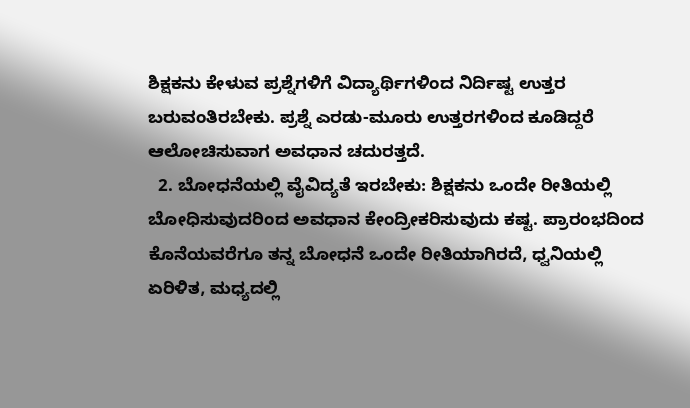ಶಿಕ್ಷಕನು ಕೇಳುವ ಪ್ರಶ್ನೆಗಳಿಗೆ ವಿದ್ಯಾರ್ಥಿಗಳಿಂದ ನಿರ್ದಿಷ್ಟ ಉತ್ತರ ಬರುವಂತಿರಬೇಕು. ಪ್ರಶ್ನೆ ಎರಡು-ಮೂರು ಉತ್ತರಗಳಿಂದ ಕೂಡಿದ್ದರೆ ಆಲೋಚಿಸುವಾಗ ಅವಧಾನ ಚದುರತ್ತದೆ.
  2. ಬೋಧನೆಯಲ್ಲಿ ವೈವಿದ್ಯತೆ ಇರಬೇಕು: ಶಿಕ್ಷಕನು ಒಂದೇ ರೀತಿಯಲ್ಲಿ ಬೋಧಿಸುವುದರಿಂದ ಅವಧಾನ ಕೇಂದ್ರೀಕರಿಸುವುದು ಕಷ್ಟ. ಪ್ರಾರಂಭದಿಂದ ಕೊನೆಯವರೆಗೂ ತನ್ನ ಬೋಧನೆ ಒಂದೇ ರೀತಿಯಾಗಿರದೆ, ಧ್ವನಿಯಲ್ಲಿ ಏರಿಳಿತ, ಮಧ್ಯದಲ್ಲಿ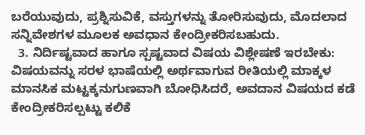ಬರೆಯುವುದು, ಪ್ರಶ್ನಿಸುವಿಕೆ, ವಸ್ತುಗಳನ್ನು ತೋರಿಸುವುದು, ಮೊದಲಾದ ಸನ್ನಿವೇಶಗಳ ಮೂಲಕ ಅವಧಾನ ಕೇಂದ್ರೀಕರಿಸಬಹುದು.
  3. ನಿರ್ದಿಷ್ಟವಾದ ಹಾಗೂ ಸ್ಪಷ್ಟವಾದ ವಿಷಯ ವಿಶ್ಲೇಷಣೆ ಇರಬೇಕು: ವಿಷಯವನ್ನು ಸರಳ ಭಾಷೆಯಲ್ಲಿ ಅರ್ಥವಾಗುವ ರೀತಿಯಲ್ಲಿ ಮಾಕ್ಕಳ ಮಾನಸಿಕ ಮಟ್ಟಕ್ಕನುಗುಣವಾಗಿ ಬೋಧಿಸಿದರೆ, ಅವದಾನ ವಿಷಯದ ಕಡೆ ಕೇಂದ್ರೀಕರಿಸಲ್ಪಟ್ಟು ಕಲಿಕೆ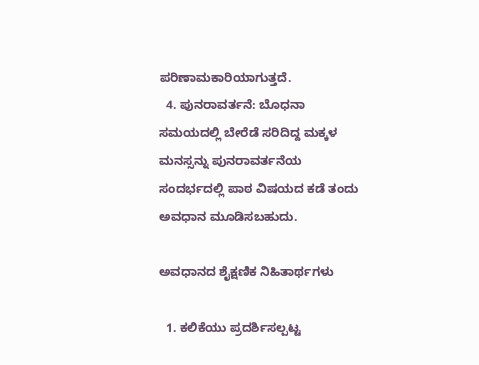ಪರಿಣಾಮಕಾರಿಯಾಗುತ್ತದೆ.
  4. ಪುನರಾವರ್ತನೆ: ಬೊಧನಾ ಸಮಯದಲ್ಲಿ ಬೇರೆಡೆ ಸರಿದಿದ್ದ ಮಕ್ಕಳ ಮನಸ್ಸನ್ನು ಪುನರಾವರ್ತನೆಯ ಸಂದರ್ಭದಲ್ಲಿ ಪಾಠ ವಿಷಯದ ಕಡೆ ತಂದು ಅವಧಾನ ಮೂಡಿಸಬಹುದು.

ಅವಧಾನದ ಶೈಕ್ಷಣಿಕ ನಿಹಿತಾರ್ಥಗಳು

  1. ಕಲಿಕೆಯು ಪ್ರದರ್ಶಿಸಲ್ಪಟ್ಟ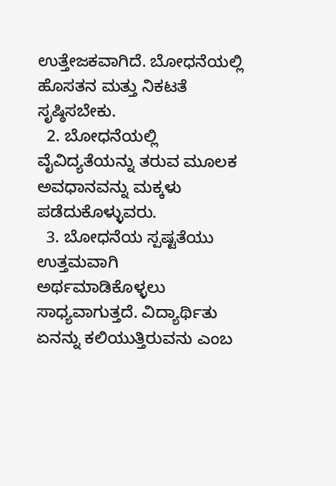ಉತ್ತೇಜಕವಾಗಿದೆ. ಬೋಧನೆಯಲ್ಲಿ ಹೊಸತನ ಮತ್ತು ನಿಕಟತೆ ಸೃಷ್ಠಿಸಬೇಕು.
  2. ಬೋಧನೆಯಲ್ಲಿ ವೈವಿದ್ಯತೆಯನ್ನು ತರುವ ಮೂಲಕ ಅವಧಾನವನ್ನು ಮಕ್ಕಳು ಪಡೆದುಕೊಳ್ಳುವರು.
  3. ಬೋಧನೆಯ ಸ್ಪಷ್ಟತೆಯು ಉತ್ತಮವಾಗಿ ಅರ್ಥಮಾಡಿಕೊಳ್ಳಲು ಸಾಧ್ಯವಾಗುತ್ತದೆ. ವಿದ್ಯಾರ್ಥಿತು ಏನನ್ನು ಕಲಿಯುತ್ತಿರುವನು ಎಂಬ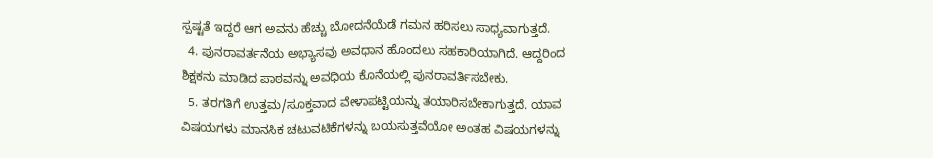ಸ್ಪಷ್ಟತೆ ಇದ್ದರೆ ಆಗ ಅವನು ಹೆಚ್ಚು ಬೋದನೆಯೆಡೆ ಗಮನ ಹರಿಸಲು ಸಾಧ್ಯವಾಗುತ್ತದೆ.
  4. ಪುನರಾವರ್ತನೆಯ ಅಭ್ಯಾಸವು ಅವಧಾನ ಹೊಂದಲು ಸಹಕಾರಿಯಾಗಿದೆ. ಆದ್ದರಿಂದ ಶಿಕ್ಷಕನು ಮಾಡಿದ ಪಾಠವನ್ನು ಅವಧಿಯ ಕೊನೆಯಲ್ಲಿ ಪುನರಾವರ್ತಿಸಬೇಕು.
  5. ತರಗತಿಗೆ ಉತ್ತಮ/ಸೂಕ್ತವಾದ ವೇಳಾಪಟ್ಟಿಯನ್ನು ತಯಾರಿಸಬೇಕಾಗುತ್ತದೆ. ಯಾವ ವಿಷಯಗಳು ಮಾನಸಿಕ ಚಟುವಟಿಕೆಗಳನ್ನು ಬಯಸುತ್ತವೆಯೋ ಅಂತಹ ವಿಷಯಗಳನ್ನು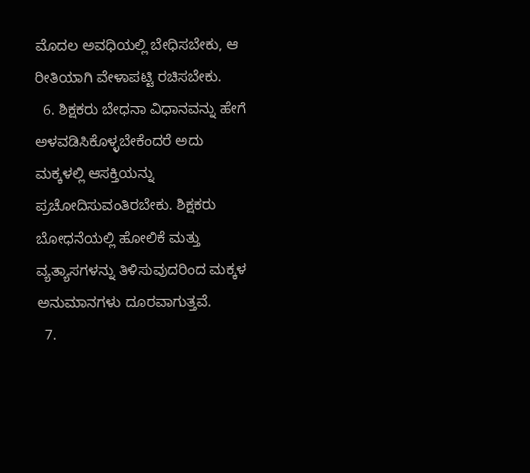ಮೊದಲ ಅವಧಿಯಲ್ಲಿ ಬೇಧಿಸಬೇಕು, ಆ ರೀತಿಯಾಗಿ ವೇಳಾಪಟ್ಟಿ ರಚಿಸಬೇಕು.
  6. ಶಿಕ್ಷಕರು ಬೇಧನಾ ವಿಧಾನವನ್ನು ಹೇಗೆ ಅಳವಡಿಸಿಕೊಳ್ಳಬೇಕೆಂದರೆ ಅದು ಮಕ್ಕಳಲ್ಲಿ ಆಸಕ್ತಿಯನ್ನು ಪ್ರಚೋದಿಸುವಂತಿರಬೇಕು. ಶಿಕ್ಷಕರು ಬೋಧನೆಯಲ್ಲಿ ಹೋಲಿಕೆ ಮತ್ತು ವ್ಯತ್ಯಾಸಗಳನ್ನು ತಿಳಿಸುವುದರಿಂದ ಮಕ್ಕಳ ಅನುಮಾನಗಳು ದೂರವಾಗುತ್ತವೆ.
  7.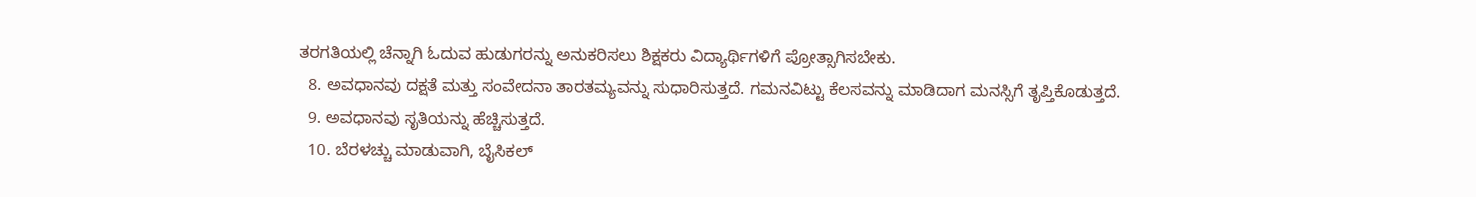ತರಗತಿಯಲ್ಲಿ ಚೆನ್ನಾಗಿ ಓದುವ ಹುಡುಗರನ್ನು ಅನುಕರಿಸಲು ಶಿಕ್ಷಕರು ವಿದ್ಯಾರ್ಥಿಗಳಿಗೆ ಪ್ರೋತ್ಸಾಗಿಸಬೇಕು.
  8. ಅವಧಾನವು ದಕ್ಷತೆ ಮತ್ತು ಸಂವೇದನಾ ತಾರತಮ್ಯವನ್ನು ಸುಧಾರಿಸುತ್ತದೆ. ಗಮನವಿಟ್ಟು ಕೆಲಸವನ್ನು ಮಾಡಿದಾಗ ಮನಸ್ಸಿಗೆ ತೃಪ್ತಿಕೊಡುತ್ತದೆ.
  9. ಅವಧಾನವು ಸೃತಿಯನ್ನು ಹೆಚ್ಚಿಸುತ್ತದೆ.
  10. ಬೆರಳಚ್ಚು ಮಾಡುವಾಗಿ, ಬೈಸಿಕಲ್‌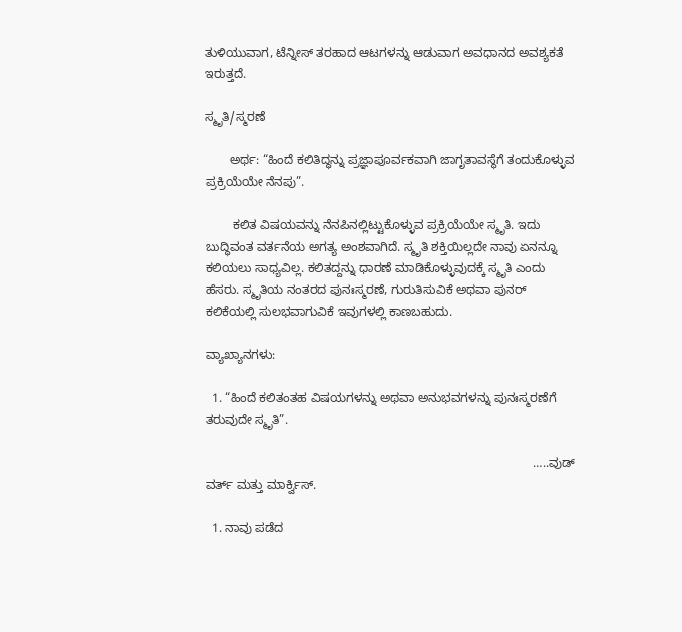ತುಳಿಯುವಾಗ, ಟೆನ್ನೀಸ್‌ ತರಹಾದ ಆಟಗಳನ್ನು ಆಡುವಾಗ ಅವಧಾನದ ಅವಶ್ಯಕತೆ ಇರುತ್ತದೆ.

ಸ್ಮೃತಿ/ಸ್ಮರಣೆ

       ಅರ್ಥ: “ಹಿಂದೆ ಕಲಿತಿದ್ಧನ್ನು ಪ್ರಜ್ಞಾಪೂರ್ವಕವಾಗಿ ಜಾಗೃತಾವಸ್ಥೆಗೆ ತಂದುಕೊಳ್ಳುವ ಪ್ರಕ್ರಿಯೆಯೇ ನೆನಪು”.

        ಕಲಿತ ವಿಷಯವನ್ನು ನೆನಪಿನಲ್ಲಿಟ್ಟುಕೊಳ್ಳುವ ಪ್ರಕ್ರಿಯೆಯೇ ಸ್ಮೃತಿ. ಇದು ಬುದ್ಧಿವಂತ ವರ್ತನೆಯ ಅಗತ್ಯ ಅಂಶವಾಗಿದೆ. ಸ್ಮೃತಿ ಶಕ್ತಿಯಿಲ್ಲದೇ ನಾವು ಏನನ್ನೂ ಕಲಿಯಲು ಸಾಧ್ಯವಿಲ್ಲ. ಕಲಿತದ್ದನ್ನು ಧಾರಣೆ ಮಾಡಿಕೊಳ್ಳುವುದಕ್ಕೆ ಸ್ಮೃತಿ ಎಂದು ಹೆಸರು. ಸ್ಮೃತಿಯ ನಂತರದ ಪುನಃಸ್ಮರಣೆ, ಗುರುತಿಸುವಿಕೆ ಅಥವಾ ಪುನರ್‌ ಕಲಿಕೆಯಲ್ಲಿ ಸುಲಭವಾಗುವಿಕೆ ಇವುಗಳಲ್ಲಿ ಕಾಣಬಹುದು.

ವ್ಯಾಖ್ಯಾನಗಳು:

  1. “ಹಿಂದೆ ಕಲಿತಂತಹ ವಿಷಯಗಳನ್ನು ಅಥವಾ ಅನುಭವಗಳನ್ನು ಪುನಃಸ್ಮರಣೆಗೆ ತರುವುದೇ ಸ್ಮೃತಿ”.

                                                                                               …..ವುಡ್‌ ವರ್ತ್‌ ಮತ್ತು ಮಾರ್ಕ್ವಿಸ್.

  1. ನಾವು ಪಡೆದ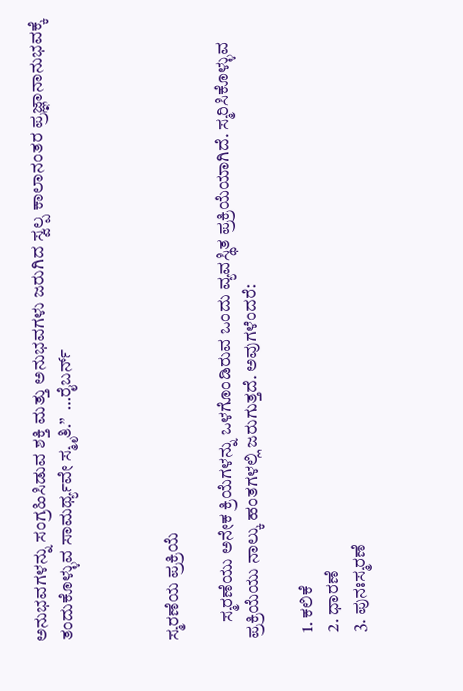ಅನುಭವಗಳನ್ನು ಸಂಗ್ರಹಿಸಿಡುವ ಶಕ್ತಿ ಮತ್ತು ಅನುಭವಗಳು ಜರುಗಿದ ಸ್ವಲ್ಪ ಕಾಲಾನಂತರ ಪ್ರಜ್ಞಾನಾನುಭವಕ್ಕೆ ತಂದುಕೊಳ್ಳುವ ಸಾಮರ್ಥ್ಯವೇ ಸ್ಮೃತಿ.”  …ರೈಬರ್ನ್



ಸ್ಮರಣೆಯ ಪ್ರಕ್ರಿಯೆ

     ಸ್ಮರಣೆಯು ಅನೇಕ ಕ್ರಿಯೆಗಳನ್ನು ಒಳಗೊಂಡಿರುವ ಒಂದು ವ್ಯವಸ್ಥಿತ ಪ್ರಕ್ರಿಯೆಯಾಗಿದೆ. ಸ್ಮರಿಸಿಕೊಳ್ಳುವ ಪ್ರಕ್ರಿಯೆಯು ನಾಲ್ಕು ಹಂತಗಳಲ್ಲಿ ಜರುಗುತ್ತದೆ. ಅವುಗಳೆಂದರೆ:

  1. ಕಲಿಕೆ
  2. ಧಾರಣೆ
  3. ಪುನಃಸ್ಮರಣೆ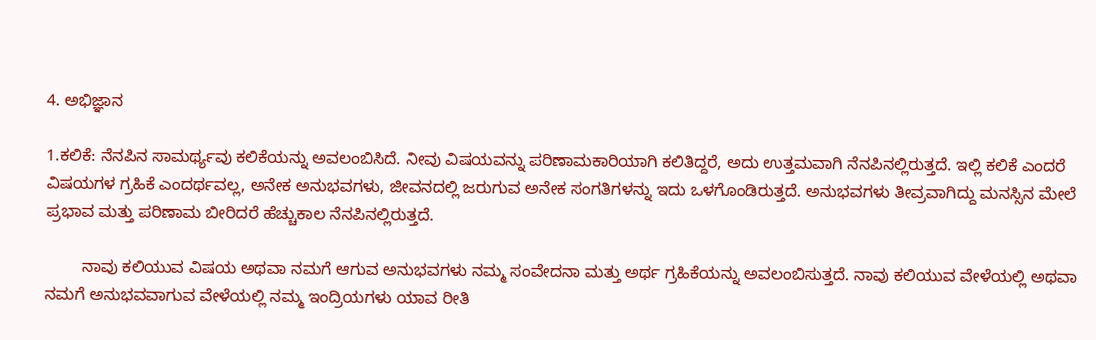4. ಅಭಿಜ್ಞಾನ

1.ಕಲಿಕೆ: ನೆನಪಿನ ಸಾಮರ್ಥ್ಯವು ಕಲಿಕೆಯನ್ನು ಅವಲಂಬಿಸಿದೆ. ನೀವು ವಿಷಯವನ್ನು ಪರಿಣಾಮಕಾರಿಯಾಗಿ ಕಲಿತಿದ್ದರೆ, ಅದು ಉತ್ತಮವಾಗಿ ನೆನಪಿನಲ್ಲಿರುತ್ತದೆ. ಇಲ್ಲಿ ಕಲಿಕೆ ಎಂದರೆ ವಿಷಯಗಳ ಗ್ರಹಿಕೆ ಎಂದರ್ಥವಲ್ಲ, ಅನೇಕ ಅನುಭವಗಳು, ಜೀವನದಲ್ಲಿ ಜರುಗುವ ಅನೇಕ ಸಂಗತಿಗಳನ್ನು ಇದು ಒಳಗೊಂಡಿರುತ್ತದೆ. ಅನುಭವಗಳು ತೀವ್ರವಾಗಿದ್ದು ಮನಸ್ಸಿನ ಮೇಲೆ ಪ್ರಭಾವ ಮತ್ತು ಪರಿಣಾಮ ಬೀರಿದರೆ ಹೆಚ್ಚುಕಾಲ ನೆನಪಿನಲ್ಲಿರುತ್ತದೆ.

        ನಾವು ಕಲಿಯುವ ವಿಷಯ ಅಥವಾ ನಮಗೆ ಆಗುವ ಅನುಭವಗಳು ನಮ್ಮ ಸಂವೇದನಾ ಮತ್ತು ಅರ್ಥ ಗ್ರಹಿಕೆಯನ್ನು ಅವಲಂಬಿಸುತ್ತದೆ. ನಾವು ಕಲಿಯುವ ವೇಳೆಯಲ್ಲಿ ಅಥವಾ ನಮಗೆ ಅನುಭವವಾಗುವ ವೇಳೆಯಲ್ಲಿ ನಮ್ಮ ಇಂದ್ರಿಯಗಳು ಯಾವ ರೀತಿ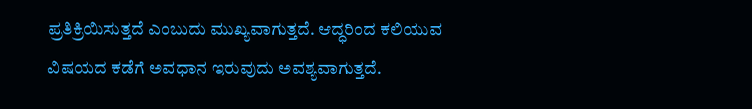ಪ್ರತಿಕ್ರಿಯಿಸುತ್ತದೆ ಎಂಬುದು ಮುಖ್ಯವಾಗುತ್ತದೆ. ಆದ್ಧರಿಂದ ಕಲಿಯುವ ವಿಷಯದ ಕಡೆಗೆ ಅವಧಾನ ಇರುವುದು ಅವಶ್ಯವಾಗುತ್ತದೆ.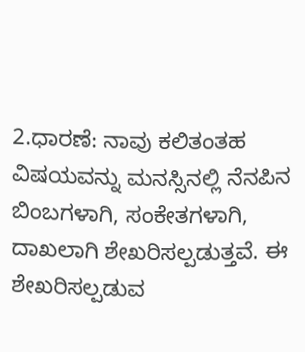2.ಧಾರಣೆ: ನಾವು ಕಲಿತಂತಹ ವಿಷಯವನ್ನು ಮನಸ್ಸಿನಲ್ಲಿ ನೆನಪಿನ ಬಿಂಬಗಳಾಗಿ, ಸಂಕೇತಗಳಾಗಿ, ದಾಖಲಾಗಿ ಶೇಖರಿಸಲ್ಪಡುತ್ತವೆ. ಈ ಶೇಖರಿಸಲ್ಪಡುವ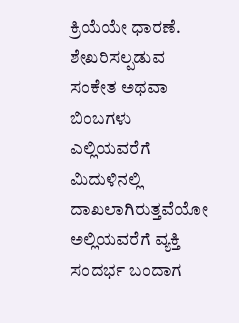ಕ್ರಿಯೆಯೇ ಧಾರಣೆ. ಶೇಖರಿಸಲ್ಪಡುವ ಸಂಕೇತ ಅಥವಾ ಬಿಂಬಗಳು ಎಲ್ಲಿಯವರೆಗೆ ಮಿದುಳಿನಲ್ಲಿ ದಾಖಲಾಗಿರುತ್ತವೆಯೋ ಅಲ್ಲಿಯವರೆಗೆ ವ್ಯಕ್ತಿ ಸಂದರ್ಭ ಬಂದಾಗ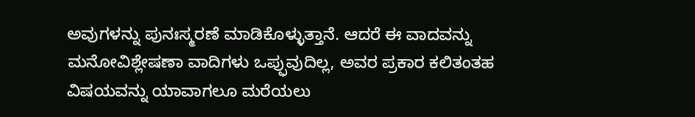ಅವುಗಳನ್ನು ಪುನಃಸ್ಮರಣೆ ಮಾಡಿಕೊಳ್ಳುತ್ತಾನೆ. ಆದರೆ ಈ ವಾದವನ್ನು ಮನೋವಿಶ್ಲೇಷಣಾ ವಾದಿಗಳು ಒಪ್ಫುವುದಿಲ್ಲ, ಅವರ ಪ್ರಕಾರ ಕಲಿತಂತಹ ವಿಷಯವನ್ನು ಯಾವಾಗಲೂ ಮರೆಯಲು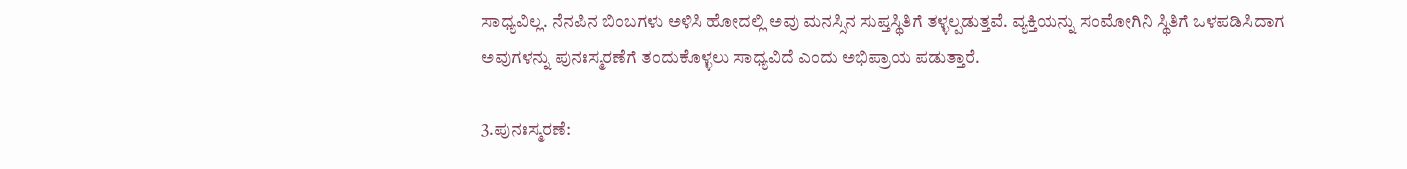ಸಾಧ್ಯವಿಲ್ಲ. ನೆನಪಿನ ಬಿಂಬಗಳು ಅಳಿಸಿ ಹೋದಲ್ಲಿ ಅವು ಮನಸ್ಸಿನ ಸುಪ್ತಸ್ಥಿತಿಗೆ ತಳ್ಳಲ್ಪಡುತ್ತವೆ. ವ್ಯಕ್ತಿಯನ್ನು ಸಂಮೋಗಿನಿ ಸ್ಥಿತಿಗೆ ಒಳಪಡಿಸಿದಾಗ ಅವುಗಳನ್ನು ಪುನಃಸ್ಮರಣೆಗೆ ತಂದುಕೊಳ್ಳಲು ಸಾಧ್ಯವಿದೆ ಎಂದು ಅಭಿಪ್ರಾಯ ಪಡುತ್ತಾರೆ.

3.ಪುನಃಸ್ಮರಣೆ: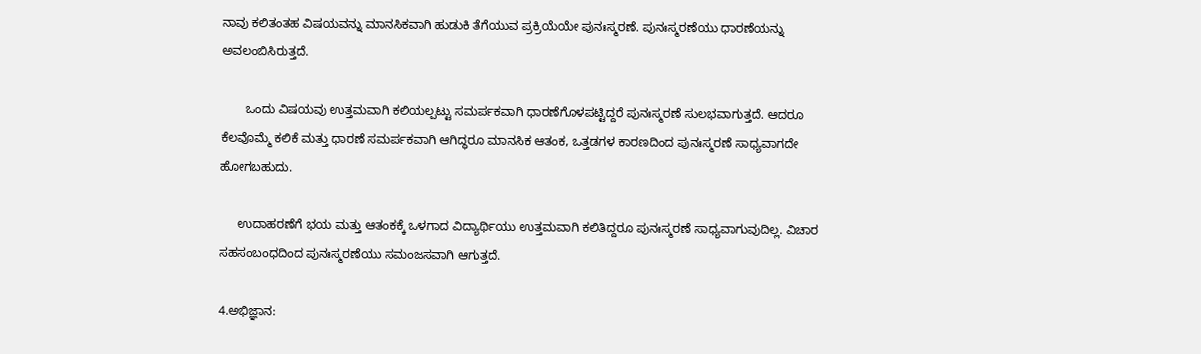ನಾವು ಕಲಿತಂತಹ ವಿಷಯವನ್ನು ಮಾನಸಿಕವಾಗಿ ಹುಡುಕಿ ತೆಗೆಯುವ ಪ್ರಕ್ರಿಯೆಯೇ ಪುನಃಸ್ಮರಣೆ. ಪುನಃಸ್ಮರಣೆಯು ಧಾರಣೆಯನ್ನು ಅವಲಂಬಿಸಿರುತ್ತದೆ.

       ಒಂದು ವಿಷಯವು ಉತ್ತಮವಾಗಿ ಕಲಿಯಲ್ಪಟ್ಟು ಸಮರ್ಪಕವಾಗಿ ಧಾರಣೆಗೊಳಪಟ್ಟಿದ್ದರೆ ಪುನಃಸ್ಮರಣೆ ಸುಲಭವಾಗುತ್ತದೆ. ಆದರೂ ಕೆಲವೊಮ್ಮೆ ಕಲಿಕೆ ಮತ್ತು ಧಾರಣೆ ಸಮರ್ಪಕವಾಗಿ ಆಗಿದ್ಧರೂ ಮಾನಸಿಕ ಆತಂಕ, ಒತ್ತಡಗಳ ಕಾರಣದಿಂದ ಪುನಃಸ್ಮರಣೆ ಸಾಧ್ಯವಾಗದೇ ಹೋಗಬಹುದು.

     ಉದಾಹರಣೆಗೆ ಭಯ ಮತ್ತು ಆತಂಕಕ್ಕೆ ಒಳಗಾದ ವಿದ್ಯಾರ್ಥಿಯು ಉತ್ತಮವಾಗಿ ಕಲಿತಿದ್ದರೂ ಪುನಃಸ್ಮರಣೆ ಸಾಧ್ಯವಾಗುವುದಿಲ್ಲ. ವಿಚಾರ ಸಹಸಂಬಂಧದಿಂದ ಪುನಃಸ್ಮರಣೆಯು ಸಮಂಜಸವಾಗಿ ಆಗುತ್ತದೆ.

4.ಅಭಿಜ್ಞಾನ: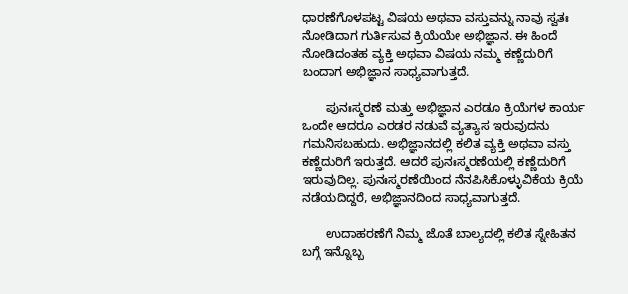ಧಾರಣೆಗೊಳಪಟ್ಟ ವಿಷಯ ಅಥವಾ ವಸ್ತುವನ್ನು ನಾವು ಸ್ವತಃ ನೋಡಿದಾಗ ಗುರ್ತಿಸುವ ಕ್ರಿಯೆಯೇ ಅಭಿಜ್ಞಾನ. ಈ ಹಿಂದೆ ನೋಡಿದಂತಹ ವ್ಯಕ್ತಿ ಅಥವಾ ವಿಷಯ ನಮ್ಮ ಕಣ್ಣೆದುರಿಗೆ ಬಂದಾಗ ಅಭಿಜ್ಞಾನ ಸಾಧ್ಯವಾಗುತ್ತದೆ.

       ಪುನಃಸ್ಮರಣೆ ಮತ್ತು ಅಭಿಜ್ಞಾನ ಎರಡೂ ಕ್ರಿಯೆಗಳ ಕಾರ್ಯ ಒಂದೇ ಆದರೂ ಎರಡರ ನಡುವೆ ವ್ಯತ್ಯಾಸ ಇರುವುದನು ಗಮನಿಸಬಹುದು. ಅಭಿಜ್ಞಾನದಲ್ಲಿ ಕಲಿತ ವ್ಯಕ್ತಿ ಅಥವಾ ವಸ್ತು ಕಣ್ಣೆದುರಿಗೆ ಇರುತ್ತದೆ. ಆದರೆ ಪುನಃಸ್ಮರಣೆಯಲ್ಲಿ ಕಣ್ಣೆದುರಿಗೆ ಇರುವುದಿಲ್ಲ. ಪುನಃಸ್ಮರಣೆಯಿಂದ ನೆನಪಿಸಿಕೊಳ್ಳುವಿಕೆಯ ಕ್ರಿಯೆ ನಡೆಯದಿದ್ದರೆ, ಅಭಿಜ್ಞಾನದಿಂದ ಸಾಧ್ಯವಾಗುತ್ತದೆ.

       ಉದಾಹರಣೆಗೆ ನಿಮ್ಮ ಜೊತೆ ಬಾಲ್ಯದಲ್ಲಿ ಕಲಿತ ಸ್ನೇಹಿತನ ಬಗ್ಗೆ ಇನ್ನೊಬ್ಬ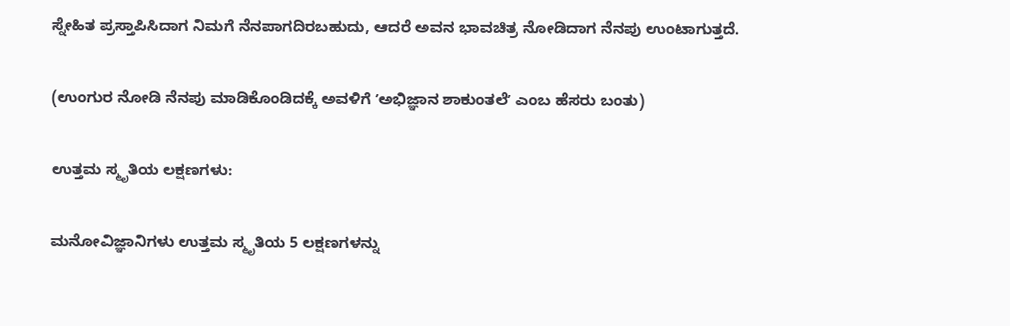ಸ್ನೇಹಿತ ಪ್ರಸ್ತಾಪಿಸಿದಾಗ ನಿಮಗೆ ನೆನಪಾಗದಿರಬಹುದು, ಆದರೆ ಅವನ ಭಾವಚಿತ್ರ ನೋಡಿದಾಗ ನೆನಪು ಉಂಟಾಗುತ್ತದೆ.

(ಉಂಗುರ ನೋಡಿ ನೆನಪು ಮಾಡಿಕೊಂಡಿದಕ್ಕೆ ಅವಳಿಗೆ ʼಅಭಿಜ್ಞಾನ ಶಾಕುಂತಲೆʼ ಎಂಬ ಹೆಸರು ಬಂತು)

ಉತ್ತಮ ಸ್ಮೃತಿಯ ಲಕ್ಷಣಗಳು:

ಮನೋವಿಜ್ಞಾನಿಗಳು ಉತ್ತಮ ಸ್ಮೃತಿಯ 5 ಲಕ್ಷಣಗಳನ್ನು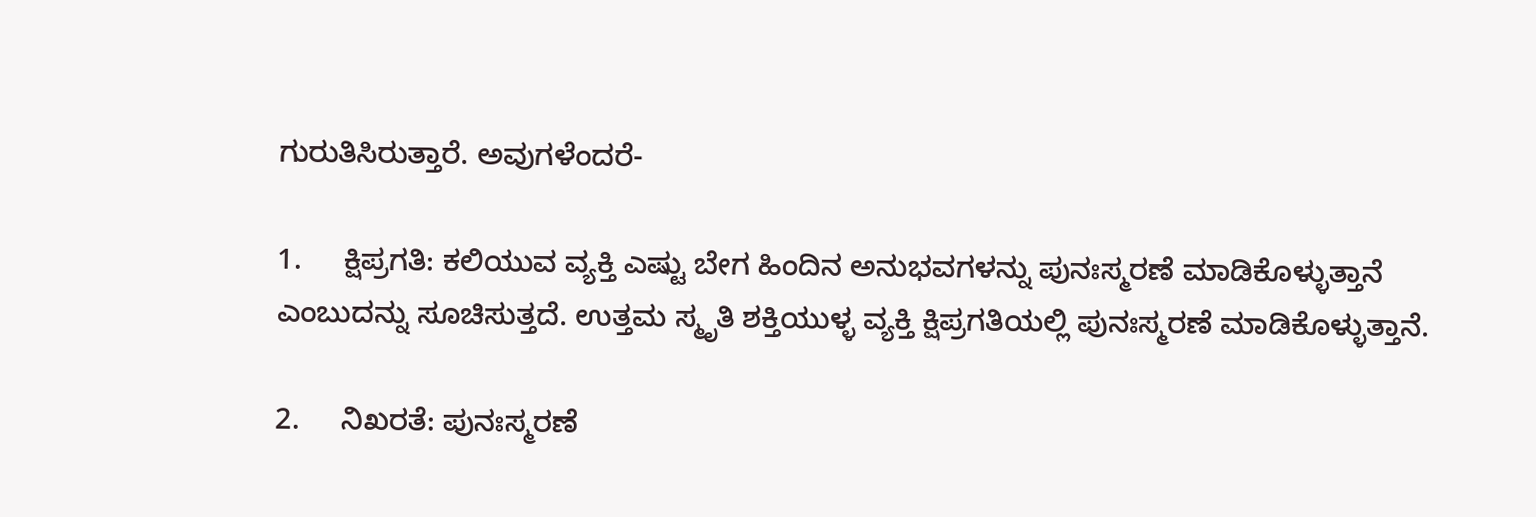ಗುರುತಿಸಿರುತ್ತಾರೆ. ಅವುಗಳೆಂದರೆ-

1.     ಕ್ಷಿಪ್ರಗತಿ: ಕಲಿಯುವ ವ್ಯಕ್ತಿ ಎಷ್ಟು ಬೇಗ ಹಿಂದಿನ ಅನುಭವಗಳನ್ನು ಪುನಃಸ್ಮರಣೆ ಮಾಡಿಕೊಳ್ಳುತ್ತಾನೆ ಎಂಬುದನ್ನು ಸೂಚಿಸುತ್ತದೆ. ಉತ್ತಮ ಸ್ಮೃತಿ ಶಕ್ತಿಯುಳ್ಳ ವ್ಯಕ್ತಿ ಕ್ಷಿಪ್ರಗತಿಯಲ್ಲಿ ಪುನಃಸ್ಮರಣೆ ಮಾಡಿಕೊಳ್ಳುತ್ತಾನೆ.

2.     ನಿಖರತೆ: ಪುನಃಸ್ಮರಣೆ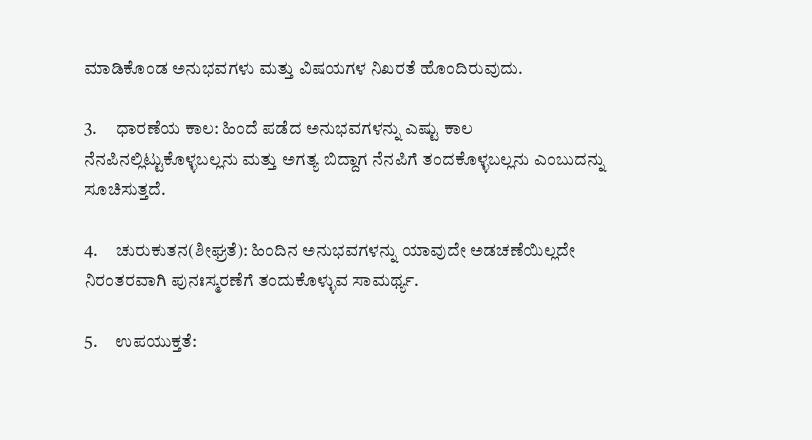ಮಾಡಿಕೊಂಡ ಅನುಭವಗಳು ಮತ್ತು ವಿಷಯಗಳ ನಿಖರತೆ ಹೊಂದಿರುವುದು.

3.     ಧಾರಣೆಯ ಕಾಲ: ಹಿಂದೆ ಪಡೆದ ಅನುಭವಗಳನ್ನು ಎಷ್ಟು ಕಾಲ ನೆನಪಿನಲ್ಲಿಟ್ಟುಕೊಳ್ಳಬಲ್ಲನು ಮತ್ತು ಅಗತ್ಯ ಬಿದ್ದಾಗ ನೆನಪಿಗೆ ತಂದಕೊಳ್ಳಬಲ್ಲನು ಎಂಬುದನ್ನು ಸೂಚಿಸುತ್ತದೆ.

4.     ಚುರುಕುತನ(ಶೀಘ್ರತೆ): ಹಿಂದಿನ ಅನುಭವಗಳನ್ನು ಯಾವುದೇ ಅಡಚಣೆಯಿಲ್ಲದೇ ನಿರಂತರವಾಗಿ ಪುನಃಸ್ಮರಣೆಗೆ ತಂದುಕೊಳ್ಳುವ ಸಾಮರ್ಥ್ಯ.

5.     ಉಪಯುಕ್ತತೆ: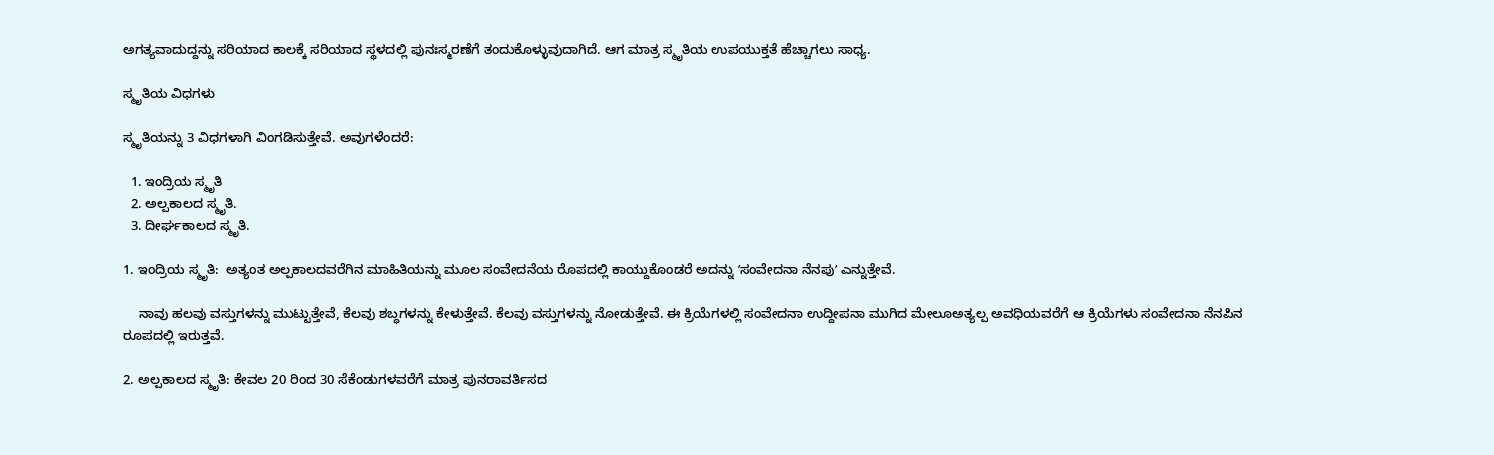ಅಗತ್ಯವಾದುದ್ದನ್ನು ಸರಿಯಾದ ಕಾಲಕ್ಕೆ ಸರಿಯಾದ ಸ್ಥಳದಲ್ಲಿ ಪುನಃಸ್ಮರಣೆಗೆ ತಂದುಕೊಳ್ಳುವುದಾಗಿದೆ. ಆಗ ಮಾತ್ರ ಸ್ಮೃತಿಯ ಉಪಯುಕ್ತತೆ ಹೆಚ್ಚಾಗಲು ಸಾಧ್ಯ.

ಸ್ಮೃತಿಯ ವಿಧಗಳು

ಸ್ಮೃತಿಯನ್ನು 3 ವಿಧಗಳಾಗಿ ವಿಂಗಡಿಸುತ್ತೇವೆ. ಅವುಗಳೆಂದರೆ:

  1. ಇಂದ್ರಿಯ ಸ್ಮೃತಿ
  2. ಅಲ್ಪಕಾಲದ ಸ್ಮೃತಿ.
  3. ದೀರ್ಘಕಾಲದ ಸ್ಮೃತಿ.

1. ಇಂದ್ರಿಯ ಸ್ಮೃತಿ:  ಅತ್ಯಂತ ಅಲ್ಪಕಾಲದವರೆಗಿನ ಮಾಹಿತಿಯನ್ನು ಮೂಲ ಸಂವೇದನೆಯ ರೊಪದಲ್ಲಿ ಕಾಯ್ದುಕೊಂಡರೆ ಅದನ್ನು ʼಸಂವೇದನಾ ನೆನಪುʼ ಎನ್ನುತ್ತೇವೆ.

    ನಾವು ಹಲವು ವಸ್ತುಗಳನ್ನು ಮುಟ್ಟುತ್ತೇವೆ, ಕೆಲವು ಶಬ್ಧಗಳನ್ನು ಕೇಳುತ್ತೇವೆ. ಕೆಲವು ವಸ್ತುಗಳನ್ನು ನೋಡುತ್ತೇವೆ. ಈ ಕ್ರಿಯೆಗಳಲ್ಲಿ ಸಂವೇದನಾ ಉದ್ದೀಪನಾ ಮುಗಿದ ಮೇಲೂಅತ್ಯಲ್ಪ ಅವಧಿಯವರೆಗೆ ಆ ಕ್ರಿಯೆಗಳು ಸಂವೇದನಾ ನೆನಪಿನ ರೂಪದಲ್ಲಿ ಇರುತ್ತವೆ.

2. ಅಲ್ಪಕಾಲದ ಸ್ಮೃತಿ: ಕೇವಲ 20 ರಿಂದ 30 ಸೆಕೆಂಡುಗಳವರೆಗೆ ಮಾತ್ರ ಪುನರಾವರ್ತಿಸದ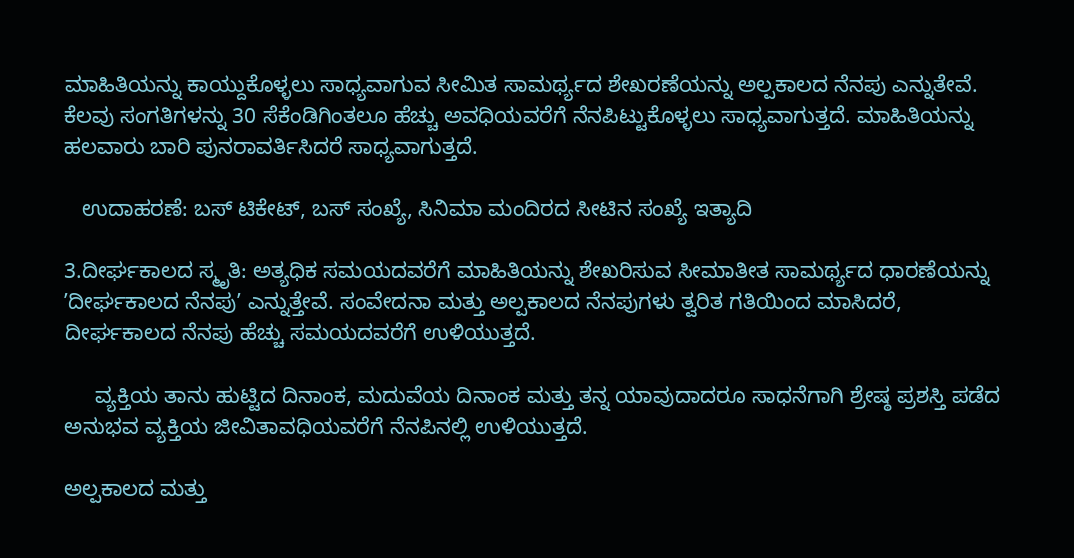ಮಾಹಿತಿಯನ್ನು ಕಾಯ್ದುಕೊಳ್ಳಲು ಸಾಧ್ಯವಾಗುವ ಸೀಮಿತ ಸಾಮರ್ಥ್ಯದ ಶೇಖರಣೆಯನ್ನು ಅಲ್ಪಕಾಲದ ನೆನಪು ಎನ್ನುತೇವೆ. ಕೆಲವು ಸಂಗತಿಗಳನ್ನು 30 ಸೆಕೆಂಡಿಗಿಂತಲೂ ಹೆಚ್ಚು ಅವಧಿಯವರೆಗೆ ನೆನಪಿಟ್ಟುಕೊಳ್ಳಲು ಸಾಧ್ಯವಾಗುತ್ತದೆ. ಮಾಹಿತಿಯನ್ನು ಹಲವಾರು ಬಾರಿ ಪುನರಾವರ್ತಿಸಿದರೆ ಸಾಧ್ಯವಾಗುತ್ತದೆ.

   ಉದಾಹರಣೆ: ಬಸ್‌ ಟಿಕೇಟ್‌, ಬಸ್‌ ಸಂಖ್ಯೆ, ಸಿನಿಮಾ ಮಂದಿರದ ಸೀಟಿನ ಸಂಖ್ಯೆ ಇತ್ಯಾದಿ

3.ದೀರ್ಘಕಾಲದ ಸ್ಮೃತಿ: ಅತ್ಯಧಿಕ ಸಮಯದವರೆಗೆ ಮಾಹಿತಿಯನ್ನು ಶೇಖರಿಸುವ ಸೀಮಾತೀತ ಸಾಮರ್ಥ್ಯದ ಧಾರಣೆಯನ್ನು ʼದೀರ್ಘಕಾಲದ ನೆನಪುʼ ಎನ್ನುತ್ತೇವೆ. ಸಂವೇದನಾ ಮತ್ತು ಅಲ್ಪಕಾಲದ ನೆನಪುಗಳು ತ್ವರಿತ ಗತಿಯಿಂದ ಮಾಸಿದರೆ, ದೀರ್ಘಕಾಲದ ನೆನಪು ಹೆಚ್ಚು ಸಮಯದವರೆಗೆ ಉಳಿಯುತ್ತದೆ.

     ವ್ಯಕ್ತಿಯ ತಾನು ಹುಟ್ಟಿದ ದಿನಾಂಕ, ಮದುವೆಯ ದಿನಾಂಕ ಮತ್ತು ತನ್ನ ಯಾವುದಾದರೂ ಸಾಧನೆಗಾಗಿ ಶ್ರೇಷ್ಠ ಪ್ರಶಸ್ತಿ ಪಡೆದ ಅನುಭವ ವ್ಯಕ್ತಿಯ ಜೀವಿತಾವಧಿಯವರೆಗೆ ನೆನಪಿನಲ್ಲಿ ಉಳಿಯುತ್ತದೆ.

ಅಲ್ಪಕಾಲದ ಮತ್ತು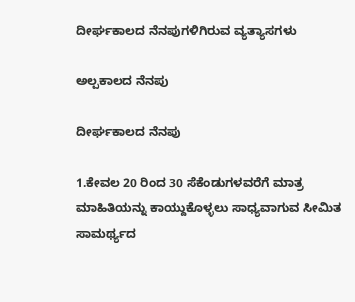ದೀರ್ಘಕಾಲದ ನೆನಪುಗಳಿಗಿರುವ ವ್ಯತ್ಯಾಸಗಳು

ಅಲ್ಪಕಾಲದ ನೆನಪು

ದೀರ್ಘಕಾಲದ ನೆನಪು

1.ಕೇವಲ 20 ರಿಂದ 30 ಸೆಕೆಂಡುಗಳವರೆಗೆ ಮಾತ್ರ ಮಾಹಿತಿಯನ್ನು ಕಾಯ್ದುಕೊಳ್ಳಲು ಸಾಧ್ಯವಾಗುವ ಸೀಮಿತ ಸಾಮರ್ಥ್ಯದ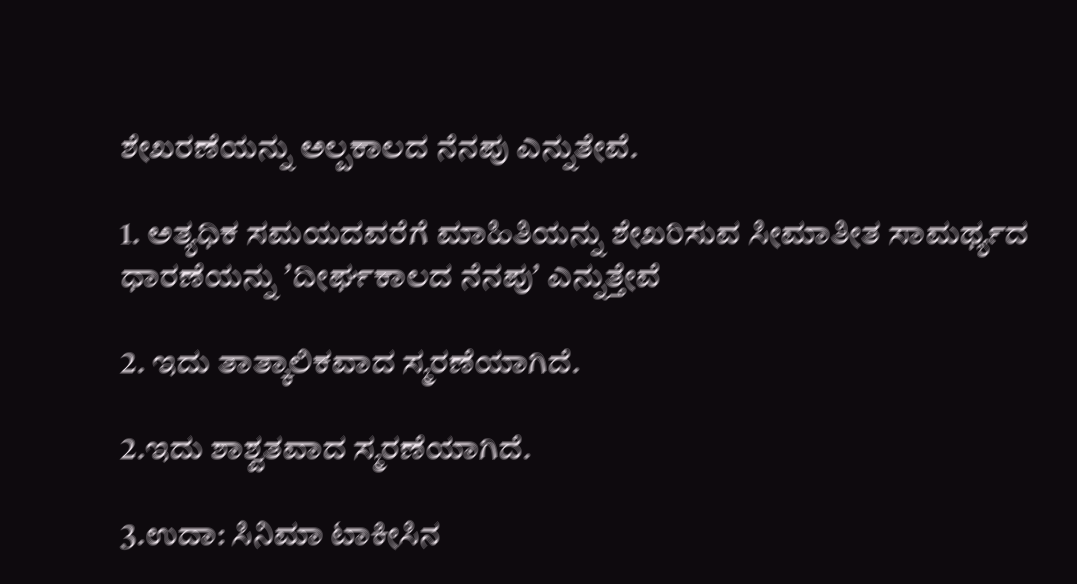ಶೇಖರಣೆಯನ್ನು ಅಲ್ಪಕಾಲದ ನೆನಪು ಎನ್ನುತೇವೆ.

1. ಅತ್ಯಧಿಕ ಸಮಯದವರೆಗೆ ಮಾಹಿತಿಯನ್ನು ಶೇಖರಿಸುವ ಸೀಮಾತೀತ ಸಾಮರ್ಥ್ಯದ ಧಾರಣೆಯನ್ನು ʼದೀರ್ಘಕಾಲದ ನೆನಪುʼ ಎನ್ನುತ್ತೇವೆ

2. ಇದು ತಾತ್ಕಾಲಿಕವಾದ ಸ್ಮರಣೆಯಾಗಿದೆ.

2.ಇದು ಶಾಶ್ವತವಾದ ಸ್ಮರಣೆಯಾಗಿದೆ.

3.ಉದಾ: ಸಿನಿಮಾ ಟಾಕೀಸಿನ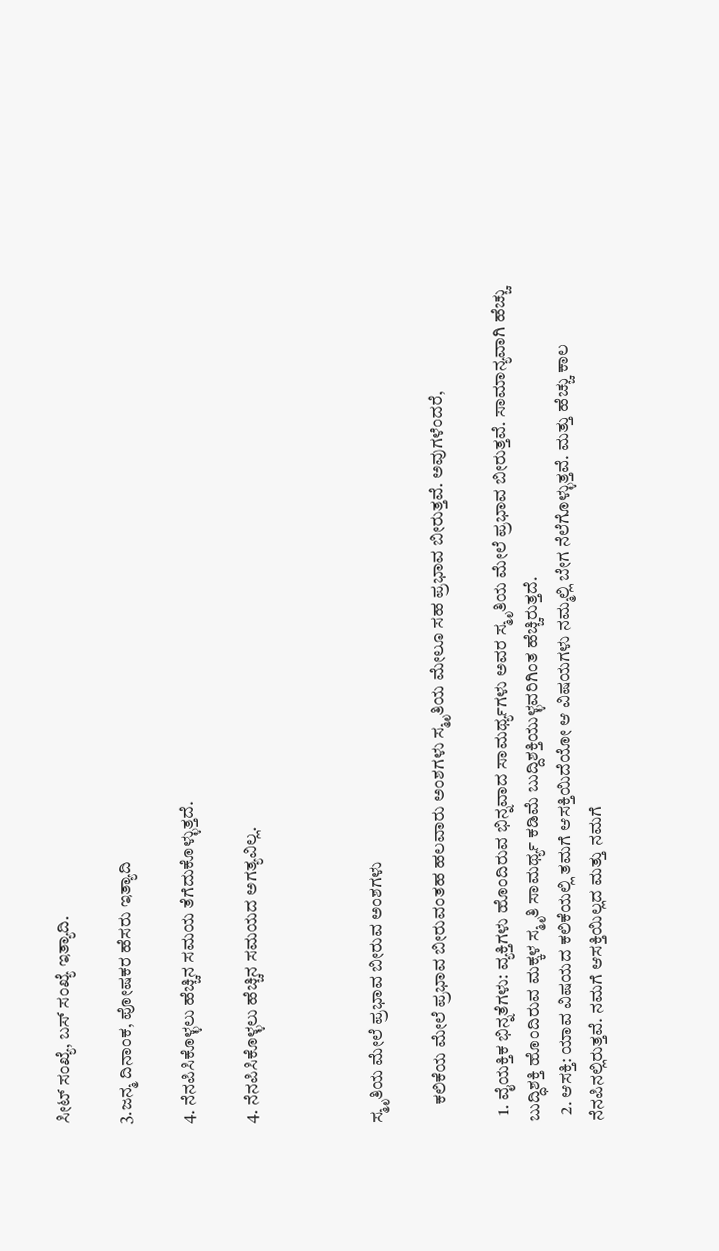ಸೀಟ್‌ ಸಂಖ್ಯೆ, ಬಸ್‌ ಸಂಖ್ಯೆ ಇತ್ಯಾದಿ.

3.ಜನ್ಮ ದಿನಾಂಕ, ಪೋಷಕರ ಹೆಸರು ಇತ್ಯಾದಿ

4. ನೆನಪಿಸಿಕೊಳ್ಳಲು ಹೆಚ್ಚಿನ ಸಮಯ ತೆಗೆದುಕೊಳ್ಳುತ್ತದೆ.

4. ನೆನಪಿಸಿಕೊಳ್ಳಲು ಹೆಚ್ಚಿನ ಸಮಯದ ಅಗತ್ಯವಿಲ್ಲ.



ಸ್ಮೃತಿಯ ಮೇಲೆ ಪ್ರಭಾವ ಬೀರುವ ಅಂಶಗಳು

     ಕಲಿಕೆಯ ಮೇಲೆ ಪ್ರಭಾವ ಬೀರುವಂತಹ ಹಲವಾರು ಅಂಶಗಳು ಸ್ಮೃತಿಯ ಮೇಲೂ ಸಹ ಪ್ರಭಾವ ಬೀರುತ್ತವೆ. ಅವುಗಳೆಂದರೆ,

  1. ವೈಯಕ್ತಿಕ ಭಿನ್ನತೆಗಳು: ವ್ಯಕ್ತಿಗಳು ಹೊಂದಿರುವ ಭಿನ್ನವಾದ ಸಾಮರ್ಥ್ಯಗಳು ಅವರ ಸ್ಮೃತಿಯ ಮೇಲೆ ಪ್ರಭಾವ ಬೀರುತ್ತವೆ. ಸಾಮಾನ್ಯವಾಗಿ ಹೆಚ್ಚು ಬುದ್ಧಿಶಕ್ತಿ ಹೊಂದಿರುವ ಮಕ್ಕಳ ಸ್ಮೃತಿ ಸಾಮರ್ಥ್ಯ ಕಡಿಮೆ ಬುದ್ದಿಶಕ್ತಿಯುಳ್ಳವರಿಗಿಂತ ಹೆಚ್ಚಿರುತ್ತದೆ.
  2. ಆಸಕ್ತಿ: ಯಾವ ವಿಷಯದ ಕಲಿಕೆಯಲ್ಲಿ ತಮಗೆ ಆಸಕ್ತಿಯಿದೆಯೋ ಆ ವಿಷಯಗಳು ನಮ್ಮಲ್ಲಿ ಬೇಗ ನೆಲೆಗೊಳ್ಳುತ್ತವೆ. ಮತ್ತು ಹೆಚ್ಚು ಕಾಲ ನೆನಪಿನಲ್ಲಿರುತ್ತವೆ. ನಮಗೆ ಆಸಕ್ತಿಯಿಲ್ಲದ ಮತ್ತು ನಮಗೆ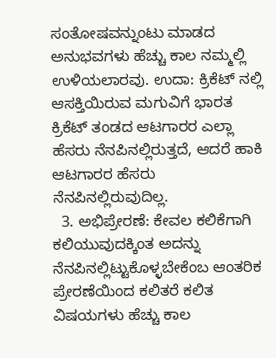ಸಂತೋಷವನ್ನುಂಟು ಮಾಡದ ಅನುಭವಗಳು ಹೆಚ್ಚು ಕಾಲ ನಮ್ಮಲ್ಲಿ ಉಳಿಯಲಾರವು. ಉದಾ: ಕ್ರಿಕೆಟ್‌ ನಲ್ಲಿ ಆಸಕ್ತಿಯಿರುವ ಮಗುವಿಗೆ ಭಾರತ ಕ್ರಿಕೆಟ್‌ ತಂಡದ ಆಟಗಾರರ ಎಲ್ಲಾ ಹೆಸರು ನೆನಪಿನಲ್ಲಿರುತ್ತದೆ, ಆದರೆ ಹಾಕಿ ಆಟಗಾರರ ಹೆಸರು ನೆನಪಿನಲ್ಲಿರುವುದಿಲ್ಲ.
  3. ಅಭಿಪ್ರೇರಣೆ: ಕೇವಲ ಕಲಿಕೆಗಾಗಿ ಕಲಿಯುವುದಕ್ಕಿಂತ ಅದನ್ನು ನೆನಪಿನಲ್ಲಿಟ್ಟುಕೊಳ್ಳಬೇಕೆಂಬ ಆಂತರಿಕ ಪ್ರೇರಣೆಯಿಂದ ಕಲಿತರೆ ಕಲಿತ ವಿಷಯಗಳು ಹೆಚ್ಚು ಕಾಲ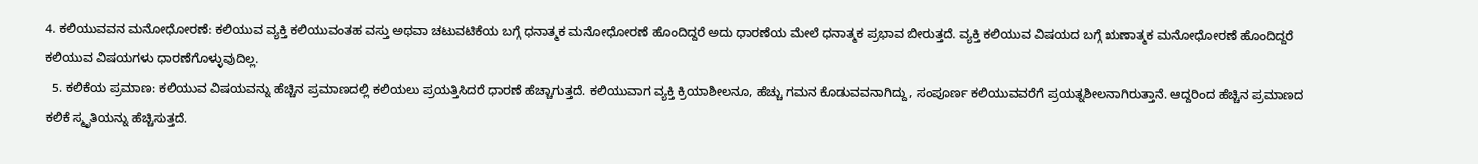4. ಕಲಿಯುವವನ ಮನೋಧೋರಣೆ: ಕಲಿಯುವ ವ್ಯಕ್ತಿ ಕಲಿಯುವಂತಹ ವಸ್ತು ಅಥವಾ ಚಟುವಟಿಕೆಯ ಬಗ್ಗೆ ಧನಾತ್ಮಕ ಮನೋಧೋರಣೆ ಹೊಂದಿದ್ದರೆ ಅದು ಧಾರಣೆಯ ಮೇಲೆ ಧನಾತ್ಮಕ ಪ್ರಭಾವ ಬೀರುತ್ತದೆ. ವ್ಯಕ್ತಿ ಕಲಿಯುವ ವಿಷಯದ ಬಗ್ಗೆ ಋಣಾತ್ಮಕ ಮನೋಧೋರಣೆ ಹೊಂದಿದ್ದರೆ ಕಲಿಯುವ ವಿಷಯಗಳು ಧಾರಣೆಗೊಳ್ಳುವುದಿಲ್ಲ.
  5. ಕಲಿಕೆಯ ಪ್ರಮಾಣ: ಕಲಿಯುವ ವಿಷಯವನ್ನು ಹೆಚ್ಚಿನ ಪ್ರಮಾಣದಲ್ಲಿ ಕಲಿಯಲು ಪ್ರಯತ್ತಿಸಿದರೆ ಧಾರಣೆ ಹೆಚ್ಚಾಗುತ್ತದೆ. ಕಲಿಯುವಾಗ ವ್ಯಕ್ತಿ ಕ್ರಿಯಾಶೀಲನೂ, ಹೆಚ್ಚು ಗಮನ ಕೊಡುವವನಾಗಿದ್ದು, ಸಂಪೂರ್ಣ ಕಲಿಯುವವರೆಗೆ ಪ್ರಯತ್ನಶೀಲನಾಗಿರುತ್ತಾನೆ. ಆದ್ದರಿಂದ ಹೆಚ್ಚಿನ ಪ್ರಮಾಣದ ಕಲಿಕೆ ಸ್ಮೃತಿಯನ್ನು ಹೆಚ್ಚಿಸುತ್ತದೆ.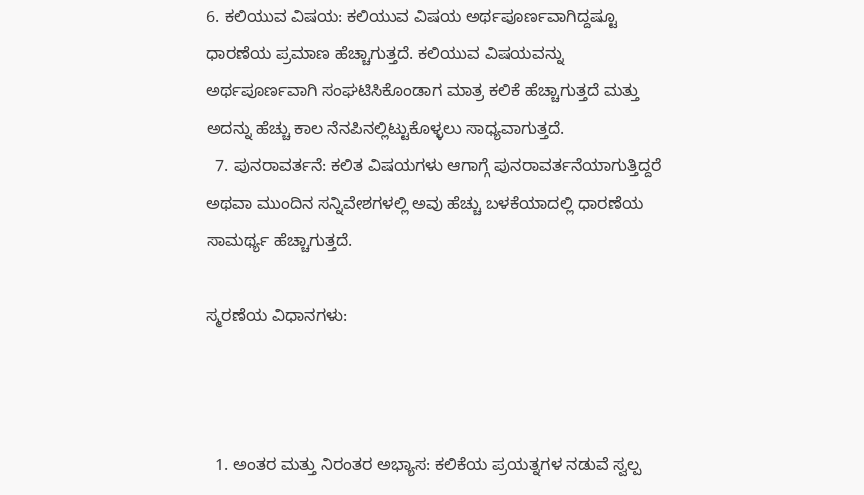6. ಕಲಿಯುವ ವಿಷಯ: ಕಲಿಯುವ ವಿಷಯ ಅರ್ಥಪೂರ್ಣವಾಗಿದ್ದಷ್ಟೂ ಧಾರಣೆಯ ಪ್ರಮಾಣ ಹೆಚ್ಚಾಗುತ್ತದೆ. ಕಲಿಯುವ ವಿಷಯವನ್ನು ಅರ್ಥಪೂರ್ಣವಾಗಿ ಸಂಘಟಿಸಿಕೊಂಡಾಗ ಮಾತ್ರ ಕಲಿಕೆ ಹೆಚ್ಚಾಗುತ್ತದೆ ಮತ್ತು ಅದನ್ನು ಹೆಚ್ಚು ಕಾಲ ನೆನಪಿನಲ್ಲಿಟ್ಟುಕೊಳ್ಳಲು ಸಾಧ್ಯವಾಗುತ್ತದೆ.
  7. ಪುನರಾವರ್ತನೆ: ಕಲಿತ ವಿಷಯಗಳು ಆಗಾಗ್ಗೆ ಪುನರಾವರ್ತನೆಯಾಗುತ್ತಿದ್ದರೆ ಅಥವಾ ಮುಂದಿನ ಸನ್ನಿವೇಶಗಳಲ್ಲಿ ಅವು ಹೆಚ್ಚು ಬಳಕೆಯಾದಲ್ಲಿ ಧಾರಣೆಯ ಸಾಮರ್ಥ್ಯ ಹೆಚ್ಚಾಗುತ್ತದೆ.

ಸ್ಮರಣೆಯ ವಿಧಾನಗಳು:



  1. ಅಂತರ ಮತ್ತು ನಿರಂತರ ಅಭ್ಯಾಸ: ಕಲಿಕೆಯ ಪ್ರಯತ್ನಗಳ ನಡುವೆ ಸ್ವಲ್ಪ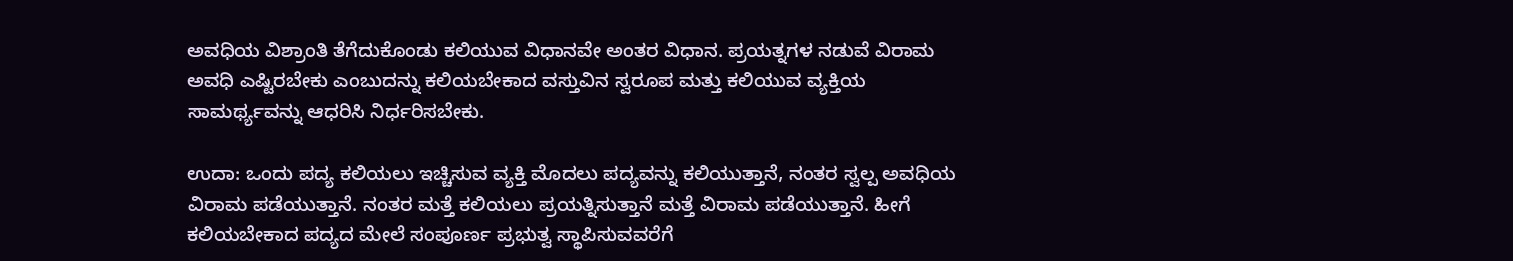ಅವಧಿಯ ವಿಶ್ರಾಂತಿ ತೆಗೆದುಕೊಂಡು ಕಲಿಯುವ ವಿಧಾನವೇ ಅಂತರ ವಿಧಾನ. ಪ್ರಯತ್ನಗಳ ನಡುವೆ ವಿರಾಮ ಅವಧಿ ಎಷ್ಟಿರಬೇಕು ಎಂಬುದನ್ನು ಕಲಿಯಬೇಕಾದ ವಸ್ತುವಿನ ಸ್ವರೂಪ ಮತ್ತು ಕಲಿಯುವ ವ್ಯಕ್ತಿಯ ಸಾಮರ್ಥ್ಯವನ್ನು ಆಧರಿಸಿ ನಿರ್ಧರಿಸಬೇಕು.

ಉದಾ: ಒಂದು ಪದ್ಯ ಕಲಿಯಲು ಇಚ್ಚಿಸುವ ವ್ಯಕ್ತಿ ಮೊದಲು ಪದ್ಯವನ್ನು ಕಲಿಯುತ್ತಾನೆ, ನಂತರ ಸ್ವಲ್ಪ ಅವಧಿಯ ವಿರಾಮ ಪಡೆಯುತ್ತಾನೆ. ನಂತರ ಮತ್ತೆ ಕಲಿಯಲು ಪ್ರಯತ್ನಿಸುತ್ತಾನೆ ಮತ್ತೆ ವಿರಾಮ ಪಡೆಯುತ್ತಾನೆ. ಹೀಗೆ ಕಲಿಯಬೇಕಾದ ಪದ್ಯದ ಮೇಲೆ ಸಂಪೂರ್ಣ ಪ್ರಭುತ್ವ ಸ್ಥಾಪಿಸುವವರೆಗೆ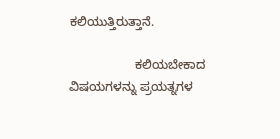ಕಲಿಯುತ್ತಿರುತ್ತಾನೆ.

                   ಕಲಿಯಬೇಕಾದ ವಿಷಯಗಳನ್ನು ಪ್ರಯತ್ನಗಳ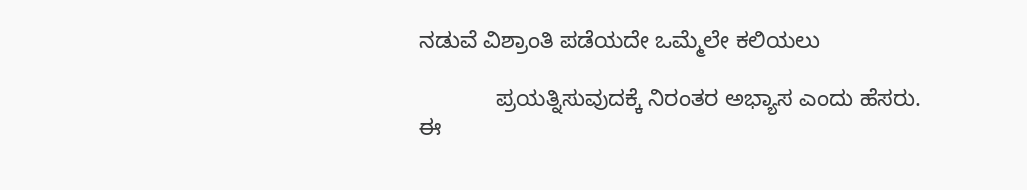ನಡುವೆ ವಿಶ್ರಾಂತಿ ಪಡೆಯದೇ ಒಮ್ಮೆಲೇ ಕಲಿಯಲು

            ಪ್ರಯತ್ನಿಸುವುದಕ್ಕೆ ನಿರಂತರ ಅಭ್ಯಾಸ ಎಂದು ಹೆಸರು. ಈ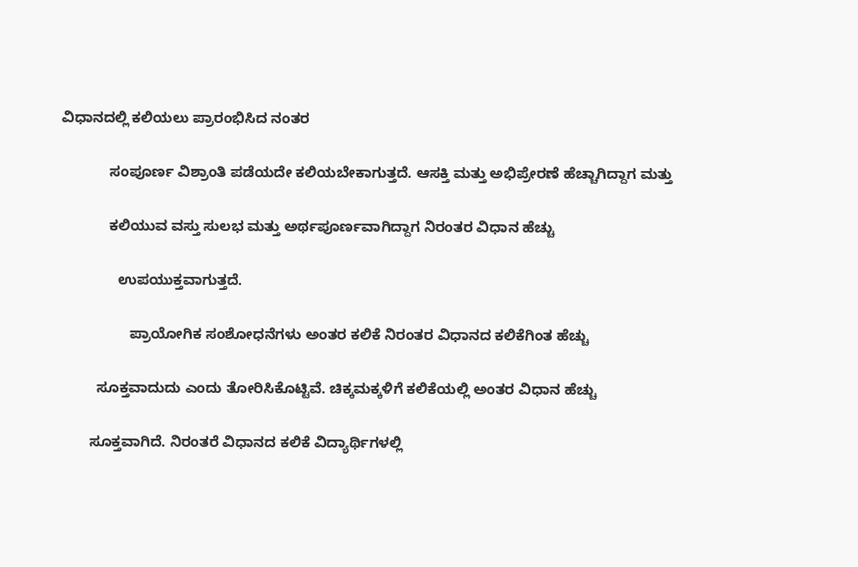ವಿಧಾನದಲ್ಲಿ ಕಲಿಯಲು ಪ್ರಾರಂಭಿಸಿದ ನಂತರ

            ಸಂಪೂರ್ಣ ವಿಶ್ರಾಂತಿ ಪಡೆಯದೇ ಕಲಿಯಬೇಕಾಗುತ್ತದೆ. ಆಸಕ್ತಿ ಮತ್ತು ಅಭಿಪ್ರೇರಣೆ ಹೆಚ್ಚಾಗಿದ್ದಾಗ ಮತ್ತು

            ಕಲಿಯುವ ವಸ್ತು ಸುಲಭ ಮತ್ತು ಅರ್ಥಪೂರ್ಣವಾಗಿದ್ದಾಗ ನಿರಂತರ ವಿಧಾನ ಹೆಚ್ಚು

              ಉಪಯುಕ್ತವಾಗುತ್ತದೆ.

                 ಪ್ರಾಯೋಗಿಕ ಸಂಶೋಧನೆಗಳು ಅಂತರ ಕಲಿಕೆ ನಿರಂತರ ವಿಧಾನದ ಕಲಿಕೆಗಿಂತ ಹೆಚ್ಚು

         ಸೂಕ್ತವಾದುದು ಎಂದು ತೋರಿಸಿಕೊಟ್ಟಿವೆ. ಚಿಕ್ಕಮಕ್ಕಳಿಗೆ ಕಲಿಕೆಯಲ್ಲಿ ಅಂತರ ವಿಧಾನ ಹೆಚ್ಚು

       ಸೂಕ್ತವಾಗಿದೆ. ನಿರಂತರೆ ವಿಧಾನದ ಕಲಿಕೆ ವಿದ್ಯಾರ್ಥಿಗಳಲ್ಲಿ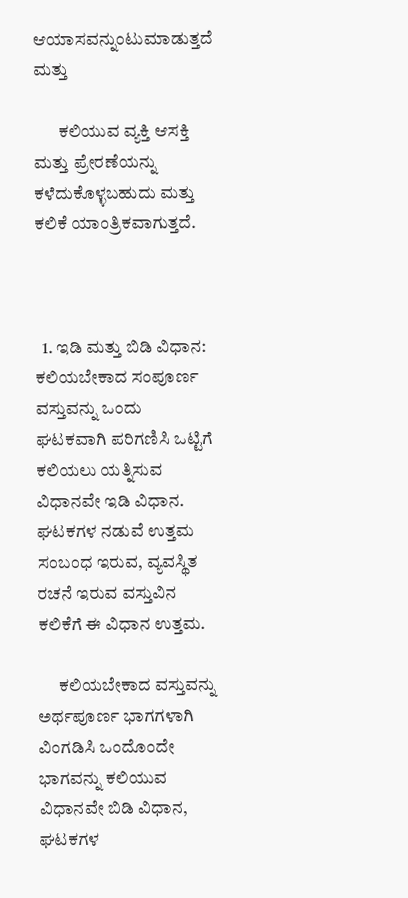ಆಯಾಸವನ್ನುಂಟುಮಾಡುತ್ತದೆ ಮತ್ತು

       ಕಲಿಯುವ ವ್ಯಕ್ತಿ ಆಸಕ್ತಿ ಮತ್ತು ಪ್ರೇರಣೆಯನ್ನು ಕಳೆದುಕೊಳ್ಳಬಹುದು ಮತ್ತು ಕಲಿಕೆ ಯಾಂತ್ರಿಕವಾಗುತ್ತದೆ.



  1. ಇಡಿ ಮತ್ತು ಬಿಡಿ ವಿಧಾನ: ಕಲಿಯಬೇಕಾದ ಸಂಪೂರ್ಣ ವಸ್ತುವನ್ನು ಒಂದು ಘಟಕವಾಗಿ ಪರಿಗಣಿಸಿ ಒಟ್ಟಿಗೆ ಕಲಿಯಲು ಯತ್ನಿಸುವ ವಿಧಾನವೇ ಇಡಿ ವಿಧಾನ. ಘಟಕಗಳ ನಡುವೆ ಉತ್ತಮ ಸಂಬಂಧ ಇರುವ, ವ್ಯವಸ್ಥಿತ ರಚನೆ ಇರುವ ವಸ್ತುವಿನ ಕಲಿಕೆಗೆ ಈ ವಿಧಾನ ಉತ್ತಮ.

      ಕಲಿಯಬೇಕಾದ ವಸ್ತುವನ್ನು ಅರ್ಥಪೂರ್ಣ ಭಾಗಗಳಾಗಿ ವಿಂಗಡಿಸಿ ಒಂದೊಂದೇ ಭಾಗವನ್ನು ಕಲಿಯುವ ವಿಧಾನವೇ ಬಿಡಿ ವಿಧಾನ, ಘಟಕಗಳ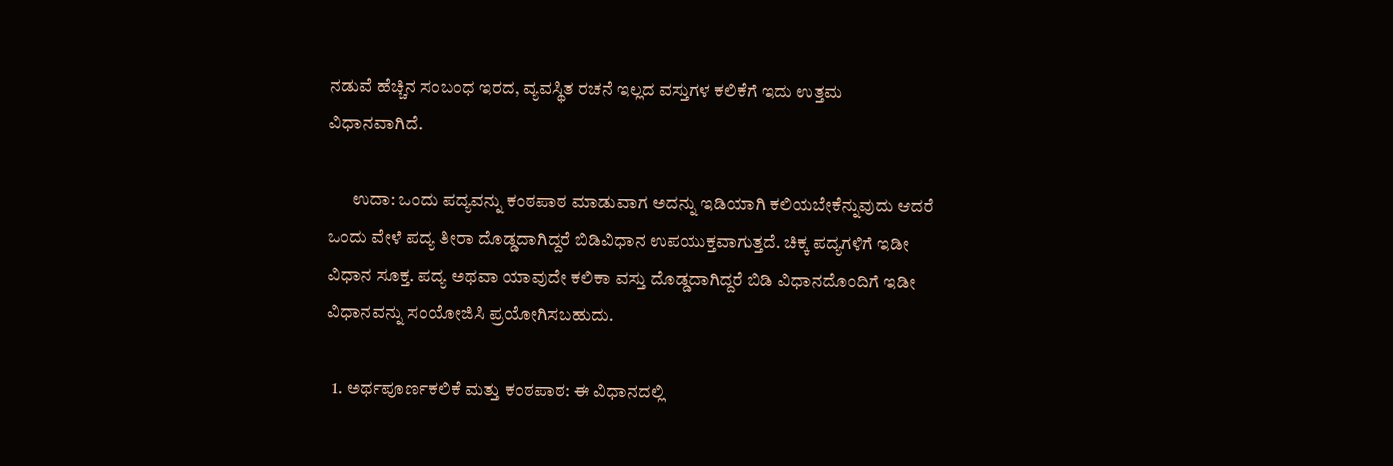ನಡುವೆ ಹೆಚ್ಚಿನ ಸಂಬಂಧ ಇರದ, ವ್ಯವಸ್ಥಿತ ರಚನೆ ಇಲ್ಲದ ವಸ್ತುಗಳ ಕಲಿಕೆಗೆ ಇದು ಉತ್ತಮ ವಿಧಾನವಾಗಿದೆ.

       ಉದಾ: ಒಂದು ಪದ್ಯವನ್ನು ಕಂಠಪಾಠ ಮಾಡುವಾಗ ಅದನ್ನು ಇಡಿಯಾಗಿ ಕಲಿಯಬೇಕೆನ್ನುವುದು ಆದರೆ ಒಂದು ವೇಳೆ ಪದ್ಯ ತೀರಾ ದೊಡ್ಡದಾಗಿದ್ದರೆ ಬಿಡಿವಿಧಾನ ಉಪಯುಕ್ತವಾಗುತ್ತದೆ. ಚಿಕ್ಕ ಪದ್ಯಗಳಿಗೆ ಇಡೀ ವಿಧಾನ ಸೂಕ್ತ. ಪದ್ಯ ಅಥವಾ ಯಾವುದೇ ಕಲಿಕಾ ವಸ್ತು ದೊಡ್ಡದಾಗಿದ್ದರೆ ಬಿಡಿ ವಿಧಾನದೊಂದಿಗೆ ಇಡೀ ವಿಧಾನವನ್ನು ಸಂಯೋಜಿಸಿ ಪ್ರಯೋಗಿಸಬಹುದು.

  1. ಅರ್ಥಪೂರ್ಣಕಲಿಕೆ ಮತ್ತು ಕಂಠಪಾಠ: ಈ ವಿಧಾನದಲ್ಲಿ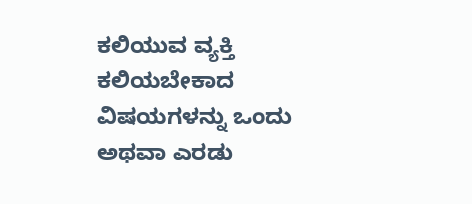ಕಲಿಯುವ ವ್ಯಕ್ತಿ ಕಲಿಯಬೇಕಾದ ವಿಷಯಗಳನ್ನು ಒಂದು ಅಥವಾ ಎರಡು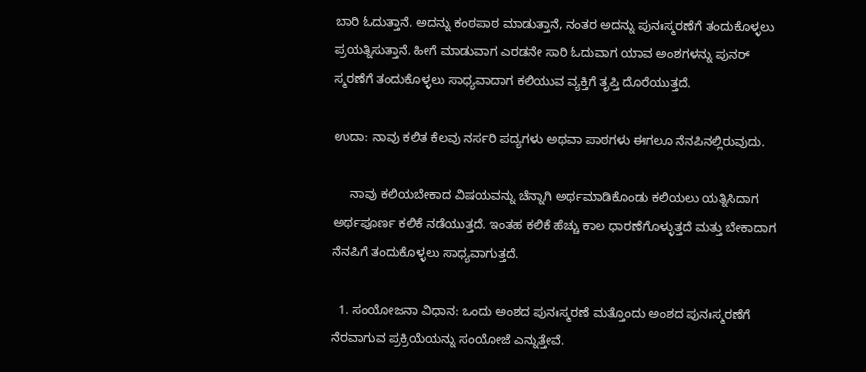ಬಾರಿ ಓದುತ್ತಾನೆ. ಅದನ್ನು ಕಂಠಪಾಠ ಮಾಡುತ್ತಾನೆ, ನಂತರ ಅದನ್ನು ಪುನಃಸ್ಮರಣೆಗೆ ತಂದುಕೊಳ್ಳಲು ಪ್ರಯತ್ನಿಸುತ್ತಾನೆ. ಹೀಗೆ ಮಾಡುವಾಗ ಎರಡನೇ ಸಾರಿ ಓದುವಾಗ ಯಾವ ಅಂಶಗಳನ್ನು ಪುನರ್ ಸ್ಮರಣೆಗೆ ತಂದುಕೊಳ್ಳಲು ಸಾಧ್ಯವಾದಾಗ ಕಲಿಯುವ ವ್ಯಕ್ತಿಗೆ ತೃಪ್ತಿ ದೊರೆಯುತ್ತದೆ.

ಉದಾ: ನಾವು ಕಲಿತ ಕೆಲವು ನರ್ಸರಿ ಪದ್ಯಗಳು ಅಥವಾ ಪಾಠಗಳು ಈಗಲೂ ನೆನಪಿನಲ್ಲಿರುವುದು.

     ನಾವು ಕಲಿಯಬೇಕಾದ ವಿಷಯವನ್ನು ಚೆನ್ನಾಗಿ ಅರ್ಥಮಾಡಿಕೊಂಡು ಕಲಿಯಲು ಯತ್ನಿಸಿದಾಗ ಅರ್ಥಪೂರ್ಣ ಕಲಿಕೆ ನಡೆಯುತ್ತದೆ. ಇಂತಹ ಕಲಿಕೆ ಹೆಚ್ಚು ಕಾಲ ಧಾರಣೆಗೊಳ್ಳುತ್ತದೆ ಮತ್ತು ಬೇಕಾದಾಗ ನೆನಪಿಗೆ ತಂದುಕೊಳ್ಳಲು ಸಾಧ್ಯವಾಗುತ್ತದೆ.

  1. ಸಂಯೋಜನಾ ವಿಧಾನ: ಒಂದು ಅಂಶದ ಪುನಃಸ್ಮರಣೆ ಮತ್ತೊಂದು ಅಂಶದ ಪುನಃಸ್ಮರಣೆಗೆ ನೆರವಾಗುವ ಪ್ರಕ್ರಿಯೆಯನ್ನು ಸಂಯೋಜೆ ಎನ್ನುತ್ತೇವೆ.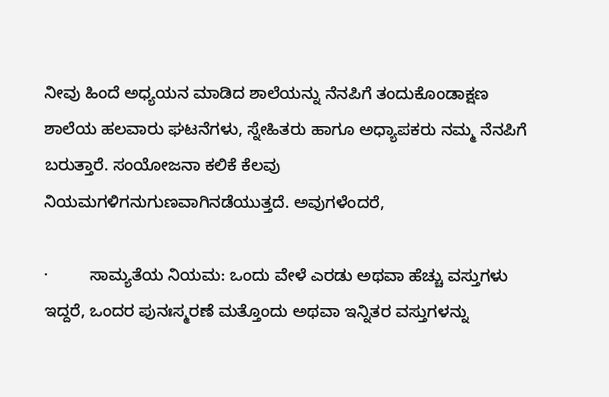ನೀವು ಹಿಂದೆ ಅಧ್ಯಯನ ಮಾಡಿದ ಶಾಲೆಯನ್ನು ನೆನಪಿಗೆ ತಂದುಕೊಂಡಾಕ್ಷಣ ಶಾಲೆಯ ಹಲವಾರು ಘಟನೆಗಳು, ಸ್ನೇಹಿತರು ಹಾಗೂ ಅಧ್ಯಾಪಕರು ನಮ್ಮ ನೆನಪಿಗೆ ಬರುತ್ತಾರೆ. ಸಂಯೋಜನಾ ಕಲಿಕೆ ಕೆಲವು ನಿಯಮಗಳಿಗನುಗುಣವಾಗಿನಡೆಯುತ್ತದೆ. ಅವುಗಳೆಂದರೆ,

·         ಸಾಮ್ಯತೆಯ ನಿಯಮ: ಒಂದು ವೇಳೆ ಎರಡು ಅಥವಾ ಹೆಚ್ಚು ವಸ್ತುಗಳು ಇದ್ದರೆ, ಒಂದರ ಪುನಃಸ್ಮರಣೆ ಮತ್ತೊಂದು ಅಥವಾ ಇನ್ನಿತರ ವಸ್ತುಗಳನ್ನು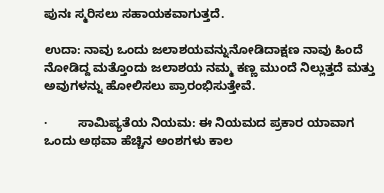ಪುನಃ ಸ್ಮರಿಸಲು ಸಹಾಯಕವಾಗುತ್ತದೆ.

ಉದಾ: ನಾವು ಒಂದು ಜಲಾಶಯವನ್ನುನೋಡಿದಾಕ್ಷಣ ನಾವು ಹಿಂದೆ ನೋಡಿದ್ದ ಮತ್ತೊಂದು ಜಲಾಶಯ ನಮ್ಮ ಕಣ್ಣ ಮುಂದೆ ನಿಲ್ಲುತ್ತದೆ ಮತ್ತು ಅವುಗಳನ್ನು ಹೋಲಿಸಲು ಪ್ರಾರಂಭಿಸುತ್ತೇವೆ.

·         ಸಾಮಿಪ್ಯತೆಯ ನಿಯಮ: ಈ ನಿಯಮದ ಪ್ರಕಾರ ಯಾವಾಗ ಒಂದು ಅಥವಾ ಹೆಚ್ಚಿನ ಅಂಶಗಳು ಕಾಲ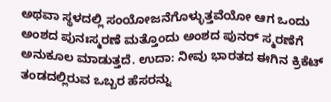ಅಥವಾ ಸ್ಥಳದಲ್ಲಿ ಸಂಯೋಜನೆಗೊಳ್ಳುತ್ತವೆಯೋ ಆಗ ಒಂದು ಅಂಶದ ಪುನಃಸ್ಮರಣೆ ಮತ್ತೊಂದು ಅಂಶದ ಪುನರ್‌ ಸ್ಮರಣೆಗೆ ಅನುಕೂಲ ಮಾಡುತ್ತದೆ. ಉದಾ: ನೀವು ಭಾರತದ ಈಗಿನ ಕ್ರಿಕೆಟ್‌ ತಂಡದಲ್ಲಿರುವ ಒಬ್ಬರ ಹೆಸರನ್ನು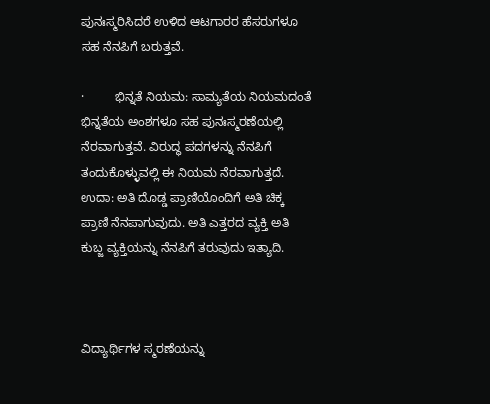ಪುನಃಸ್ಮರಿಸಿದರೆ ಉಳಿದ ಆಟಗಾರರ ಹೆಸರುಗಳೂ ಸಹ ನೆನಪಿಗೆ ಬರುತ್ತವೆ.

·         ಭಿನ್ನತೆ ನಿಯಮ: ಸಾಮ್ಯತೆಯ ನಿಯಮದಂತೆ ಭಿನ್ನತೆಯ ಅಂಶಗಳೂ ಸಹ ಪುನಃಸ್ಮರಣೆಯಲ್ಲಿ ನೆರವಾಗುತ್ತವೆ. ವಿರುದ್ಧ ಪದಗಳನ್ನು ನೆನಪಿಗೆ ತಂದುಕೊಳ್ಳುವಲ್ಲಿ ಈ ನಿಯಮ ನೆರವಾಗುತ್ತದೆ. ಉದಾ: ಅತಿ ದೊಡ್ಡ ಪ್ರಾಣಿಯೊಂದಿಗೆ ಅತಿ ಚಿಕ್ಕ ಪ್ರಾಣಿ ನೆನಪಾಗುವುದು. ಅತಿ ಎತ್ತರದ ವ್ಯಕ್ತಿ ಅತಿ ಕುಬ್ಜ ವ್ಯಕ್ತಿಯನ್ನು ನೆನಪಿಗೆ ತರುವುದು ಇತ್ಯಾದಿ.



ವಿದ್ಯಾರ್ಥಿಗಳ ಸ್ಮರಣೆಯನ್ನು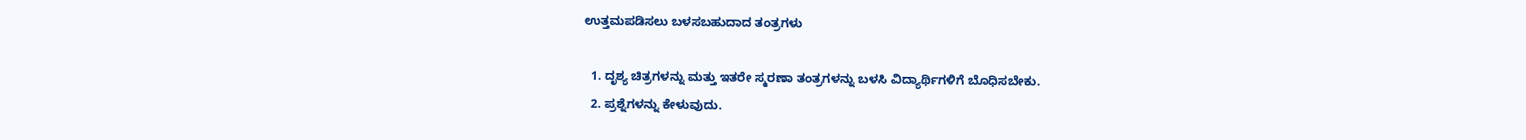ಉತ್ತಮಪಡಿಸಲು ಬಳಸಬಹುದಾದ ತಂತ್ರಗಳು

  1. ದೃಶ್ಯ ಚಿತ್ರಗಳನ್ನು ಮತ್ತು ಇತರೇ ಸ್ಮರಣಾ ತಂತ್ರಗಳನ್ನು ಬಳಸಿ ವಿದ್ಯಾರ್ಥಿಗಳಿಗೆ ಬೊಧಿಸಬೇಕು.
  2. ಪ್ರಶ್ನೆಗಳನ್ನು ಕೇಳುವುದು.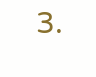3.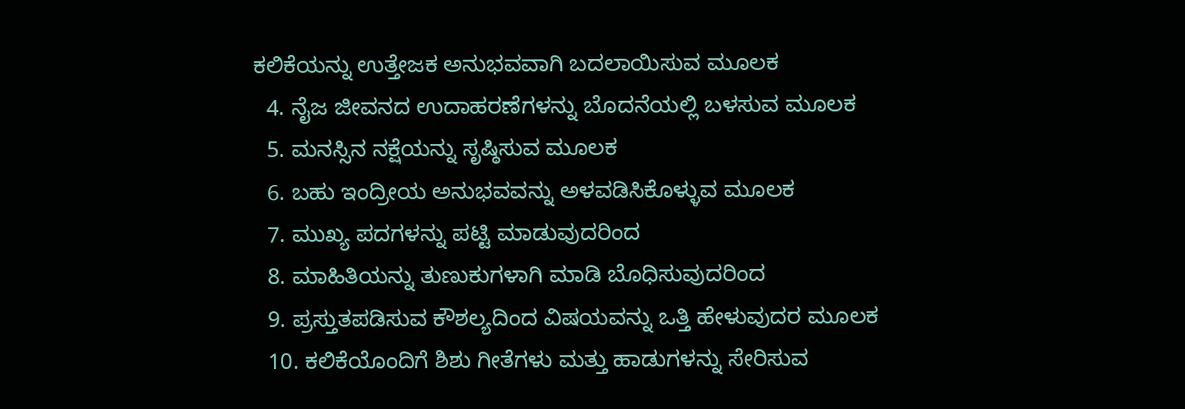ಕಲಿಕೆಯನ್ನು ಉತ್ತೇಜಕ ಅನುಭವವಾಗಿ ಬದಲಾಯಿಸುವ ಮೂಲಕ
  4. ನೈಜ ಜೀವನದ ಉದಾಹರಣೆಗಳನ್ನು ಬೊದನೆಯಲ್ಲಿ ಬಳಸುವ ಮೂಲಕ
  5. ಮನಸ್ಸಿನ ನಕ್ಷೆಯನ್ನು ಸೃಷ್ಠಿಸುವ ಮೂಲಕ
  6. ಬಹು ಇಂದ್ರೀಯ ಅನುಭವವನ್ನು ಅಳವಡಿಸಿಕೊಳ್ಳುವ ಮೂಲಕ
  7. ಮುಖ್ಯ ಪದಗಳನ್ನು ಪಟ್ಟಿ ಮಾಡುವುದರಿಂದ
  8. ಮಾಹಿತಿಯನ್ನು ತುಣುಕುಗಳಾಗಿ ಮಾಡಿ ಬೊಧಿಸುವುದರಿಂದ
  9. ಪ್ರಸ್ತುತಪಡಿಸುವ ಕೌಶಲ್ಯದಿಂದ ವಿಷಯವನ್ನು ಒತ್ತಿ ಹೇಳುವುದರ ಮೂಲಕ
  10. ಕಲಿಕೆಯೊಂದಿಗೆ ಶಿಶು ಗೀತೆಗಳು ಮತ್ತು ಹಾಡುಗಳನ್ನು ಸೇರಿಸುವ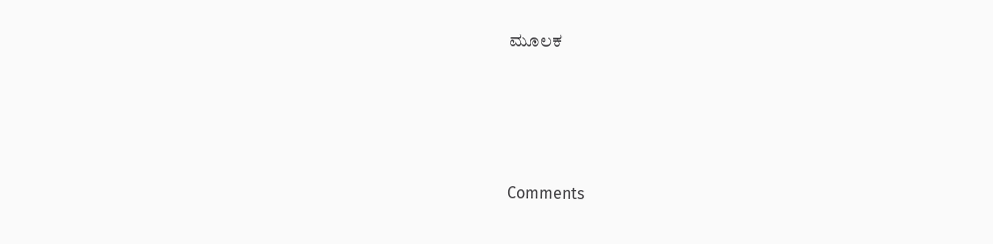ಮೂಲಕ




Comments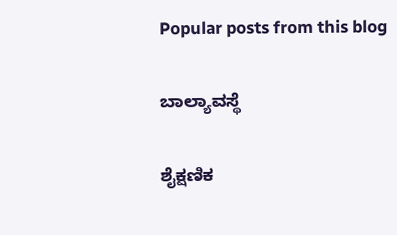Popular posts from this blog

ಬಾಲ್ಯಾವಸ್ಥೆ

ಶೈಕ್ಷಣಿಕ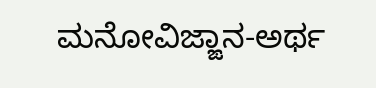ಮನೋವಿಜ್ಙಾನ-ಅರ್ಥ